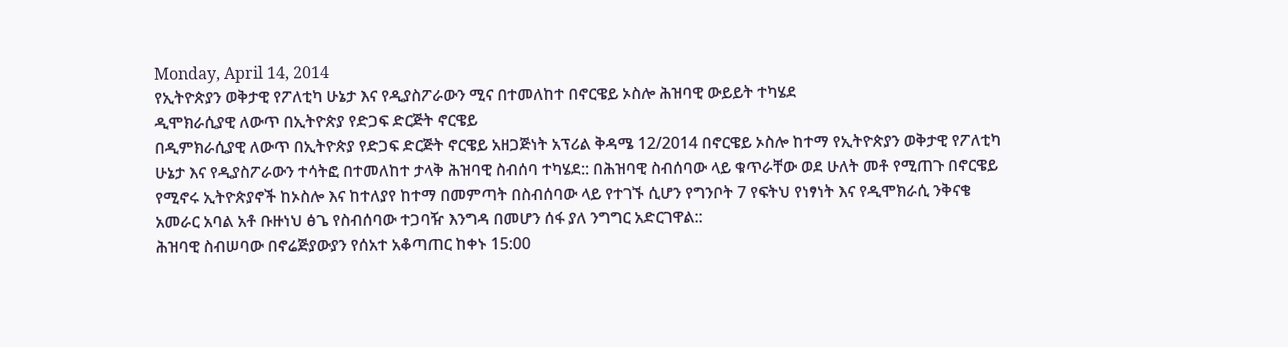Monday, April 14, 2014
የኢትዮጵያን ወቅታዊ የፖለቲካ ሁኔታ እና የዲያስፖራውን ሚና በተመለከተ በኖርዌይ ኦስሎ ሕዝባዊ ውይይት ተካሄደ
ዲሞክራሲያዊ ለውጥ በኢትዮጵያ የድጋፍ ድርጅት ኖርዌይ
በዲምክራሲያዊ ለውጥ በኢትዮጵያ የድጋፍ ድርጅት ኖርዌይ አዘጋጅነት አፕሪል ቅዳሜ 12/2014 በኖርዌይ ኦስሎ ከተማ የኢትዮጵያን ወቅታዊ የፖለቲካ ሁኔታ እና የዲያስፖራውን ተሳትፎ በተመለከተ ታላቅ ሕዝባዊ ስብሰባ ተካሄደ:: በሕዝባዊ ስብሰባው ላይ ቁጥራቸው ወደ ሁለት መቶ የሚጠጉ በኖርዌይ የሚኖሩ ኢትዮጵያኖች ከኦስሎ እና ከተለያየ ከተማ በመምጣት በስብሰባው ላይ የተገኙ ሲሆን የግንቦት 7 የፍትህ የነፃነት እና የዲሞክራሲ ንቅናቄ አመራር አባል አቶ ቡዙነህ ፅጌ የስብሰባው ተጋባዥ እንግዳ በመሆን ሰፋ ያለ ንግግር አድርገዋል::
ሕዝባዊ ስብሠባው በኖሬጅያውያን የሰአተ አቆጣጠር ከቀኑ 15:00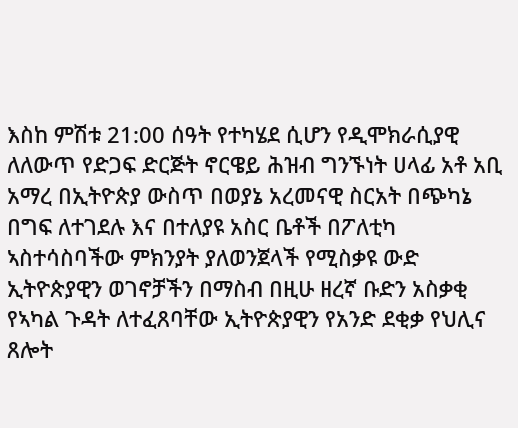እስከ ምሽቱ 21:00 ሰዓት የተካሄደ ሲሆን የዲሞክራሲያዊ ለለውጥ የድጋፍ ድርጅት ኖርዌይ ሕዝብ ግንኙነት ሀላፊ አቶ አቢ አማረ በኢትዮጵያ ውስጥ በወያኔ አረመናዊ ስርአት በጭካኔ በግፍ ለተገደሉ እና በተለያዩ አስር ቤቶች በፖለቲካ ኣስተሳስባችው ምክንያት ያለወንጀላች የሚስቃዩ ውድ ኢትዮጵያዊን ወገኖቻችን በማስብ በዚሁ ዘረኛ ቡድን አስቃቂ የኣካል ጉዳት ለተፈጸባቸው ኢትዮጵያዊን የአንድ ደቂቃ የህሊና ጸሎት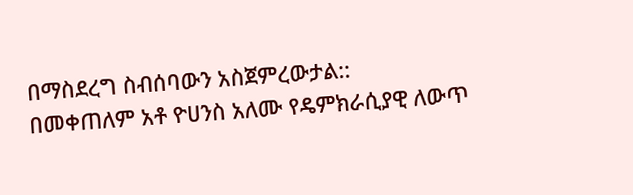በማስደረግ ስብሰባውን አስጀምረውታል::
በመቀጠለም አቶ ዮሀንስ አለሙ የዴምክራሲያዊ ለውጥ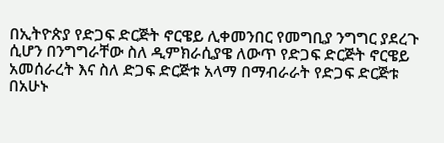በኢትዮጵያ የድጋፍ ድርጅት ኖርዌይ ሊቀመንበር የመግቢያ ንግግር ያደረጉ ሲሆን በንግግራቸው ስለ ዲምክራሲያዌ ለውጥ የድጋፍ ድርጅት ኖርዌይ አመሰራረት እና ስለ ድጋፍ ድርጅቱ አላማ በማብራራት የድጋፍ ድርጅቱ በአሁኑ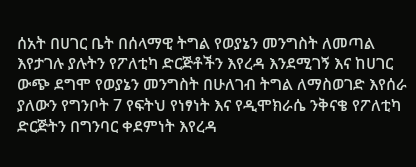ሰአት በሀገር ቤት በሰላማዊ ትግል የወያኔን መንግስት ለመጣል እየታገሉ ያሉትን የፖለቲካ ድርጅቶችን እየረዳ እንደሚገኝ እና ከሀገር ውጭ ደግሞ የወያኔን መንግስት በሁለገብ ትግል ለማስወገድ እየሰራ ያለውን የግንቦት 7 የፍትህ የነፃነት እና የዲሞክራሴ ንቅናቄ የፖለቲካ ድርጅትን በግንባር ቀደምነት እየረዳ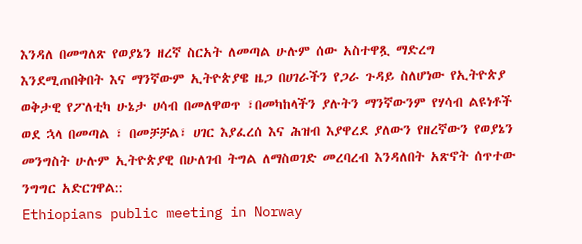እንዳለ በመግለጽ የወያኔን ዘረኛ ስርአት ለመጣል ሁሉም ሰው አስተዋጿ ማድረግ እንደሚጠበቅበት እና ማንኛውም ኢትዮጵያዌ ዜጋ በሀገራችን የጋራ ጉዳይ ስለሆነው የኢትዮጵያ ወቅታዊ የፖለቲካ ሁኔታ ሀሳብ በመለዋወጥ ፣በመካከላችን ያሉትን ማንኛውንም የሃሳብ ልዩነቶች ወደ ኋላ በመጣል ፣ በመቻቻል፣ ሀገር እያፈረሰ እና ሕዝብ እያዋረደ ያለውን የዘረኛውን የወያኔን መንግስት ሁሉም ኢትዮጵያዊ በሁለገብ ትግል ለማስወገድ መረባረብ እንዳለበት አጽኖት ሰጥተው ንግግር አድርገዋል::
Ethiopians public meeting in Norway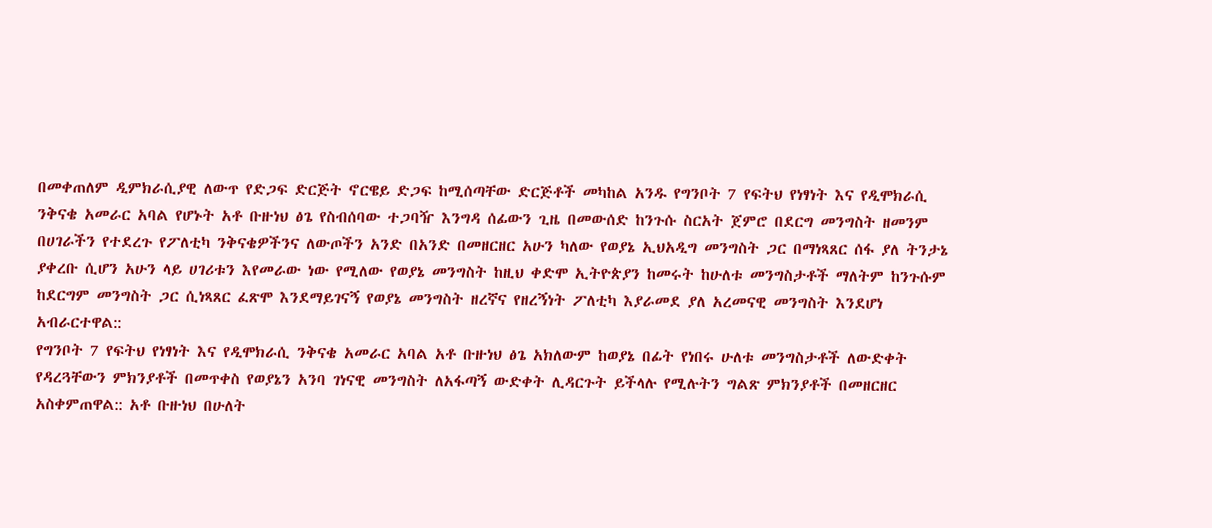በመቀጠለም ዲምክራሲያዊ ለውጥ የድጋፍ ድርጅት ኖርዌይ ድጋፍ ከሚሰጣቸው ድርጅቶች መካከል አንዱ የግንቦት 7 የፍትህ የነፃነት እና የዲሞክራሲ ንቅናቄ አመራር አባል የሆኑት አቶ ቡዙነህ ፅጌ የስብሰባው ተጋባዥ እንግዳ ሰፊውን ጊዜ በመውሰድ ከንጉሱ ስርአት ጀምሮ በደርግ መንግስት ዘመንም በሀገራችን የተደረጉ የፖለቲካ ንቅናቄዎችንና ለውጦችን አንድ በአንድ በመዘርዘር አሁን ካለው የወያኔ ኢህአዲግ መንግስት ጋር በማነጻጸር ሰፋ ያለ ትንታኔ ያቀረቡ ሲሆን አሁን ላይ ሀገሪቱን እየመራው ነው የሚለው የወያኔ መንግስት ከዚህ ቀድሞ ኢትዮጵያን ከመሩት ከሁለቱ መንግስታቶች ማለትም ከንጉሱም ከደርግም መንግስት ጋር ሲነጻጸር ፈጽሞ እንደማይገናኝ የወያኔ መንግስት ዘረኛና የዘረኝነት ፖለቲካ እያራመደ ያለ አረመናዊ መንግስት እንደሆነ አብራርተዋል::
የግንቦት 7 የፍትህ የነፃነት እና የዲሞክራሲ ንቅናቄ አመራር አባል አቶ ቡዙነህ ፅጌ አክለውም ከወያኔ በፊት የነበሩ ሁለቱ መንግስታቶች ለውድቀት የዳረጓቸውን ምክንያቶች በመጥቀስ የወያኔን አንባ ገነናዊ መንግስት ለአፋጣኝ ውድቀት ሊዳርጉት ይችላሉ የሚሉትን ግልጽ ምክንያቶች በመዘርዘር አስቀምጠዋል:: አቶ ቡዙነህ በሁለት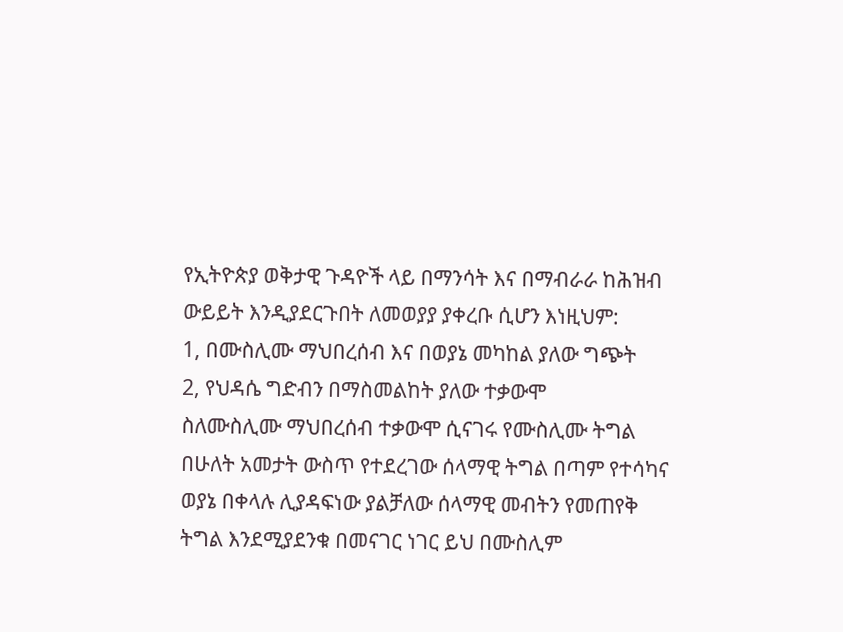የኢትዮጵያ ወቅታዊ ጉዳዮች ላይ በማንሳት እና በማብራራ ከሕዝብ ውይይት እንዲያደርጉበት ለመወያያ ያቀረቡ ሲሆን እነዚህም:
1, በሙስሊሙ ማህበረሰብ እና በወያኔ መካከል ያለው ግጭት
2, የህዳሴ ግድብን በማስመልከት ያለው ተቃውሞ
ስለሙስሊሙ ማህበረሰብ ተቃውሞ ሲናገሩ የሙስሊሙ ትግል በሁለት አመታት ውስጥ የተደረገው ሰላማዊ ትግል በጣም የተሳካና ወያኔ በቀላሉ ሊያዳፍነው ያልቻለው ሰላማዊ መብትን የመጠየቅ ትግል እንደሚያደንቁ በመናገር ነገር ይህ በሙስሊም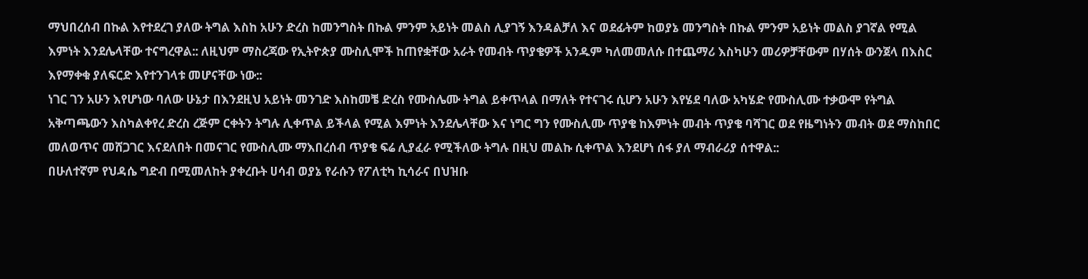ማህበረሰብ በኩል እየተደረገ ያለው ትግል እስከ አሁን ድረስ ከመንግስት በኩል ምንም አይነት መልስ ሊያገኝ እንዳልቻለ እና ወደፊትም ከወያኔ መንግስት በኩል ምንም አይነት መልስ ያገኛል የሚል እምነት እንደሌላቸው ተናግረዋል:: ለዚህም ማስረጃው የኢትዮጵያ ሙስሊሞች ከጠየቋቸው አራት የመብት ጥያቄዎች አንዱም ካለመመለሱ በተጨማሪ እስካሁን መሪዎቻቸውም በሃሰት ውንጀላ በእስር እየማቀቁ ያለፍርድ እየተንገላቱ መሆናቸው ነው::
ነገር ገን አሁን እየሆነው ባለው ሁኔታ በእንደዚህ አይነት መንገድ እስከመቼ ድረስ የሙስሌሙ ትግል ይቀጥላል በማለት የተናገሩ ሲሆን አሁን እየሄደ ባለው አካሄድ የሙስሊሙ ተቃውሞ የትግል አቅጣጫውን እስካልቀየረ ድረስ ረጅም ርቀትን ትግሉ ሊቀጥል ይችላል የሚል እምነት እንደሌላቸው እና ነግር ግን የሙስሊሙ ጥያቄ ከእምነት መብት ጥያቄ ባሻገር ወደ የዜግነትን መብት ወደ ማስከበር መለወጥና መሸጋገር እናደለበት በመናገር የሙስሊሙ ማእበረሰብ ጥያቄ ፍሬ ሊያፈራ የሚችለው ትግሉ በዚህ መልኩ ሲቀጥል እንደሆነ ሰፋ ያለ ማብራሪያ ሰተዋል::
በሁለተኛም የህዳሴ ግድብ በሚመለከት ያቀረቡት ሀሳብ ወያኔ የራሱን የፖለቲካ ኪሳራና በህዝቡ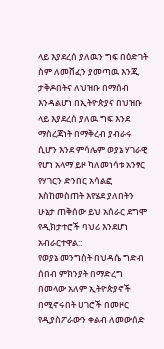ላይ እያደረሰ ያለዉን ግፍ በዕድገት ስም ለመሸፈን ያመጣዉ እንጂ ታቅዶበትና ለህዝቡ በማሰብ እንዳልሆነ በኢትዮጵያና በህዝቡ ላይ እያደረሰ ያለዉ ግፍ እንደ ማስረጃነት በማቅረብ ያብራሩ ሲሆን እንደ ምሳሌም ወያኔ ሃገራዊ የሆነ አላማ ይዞ ካለመነሳቱ አንፃር የሃገርን ድንበር አሳልፎ እስከመስጠት እየሄደ ያለበትን ሁኔታ ጠቅሰው ይህ አሰራር ደግሞ የዲክታተሮች ባህሪ እንደሆነ አብራርተዋል::
የወያኔ መንግስት በህዳሴ ግድብ ሰበብ ምክንያት በማድረግ በመላው አለም ኢትዮጵያኖች በሚኖሩበት ሀገሮች በመዞር የዲያስፖራውን ቀልብ ለመውሰድ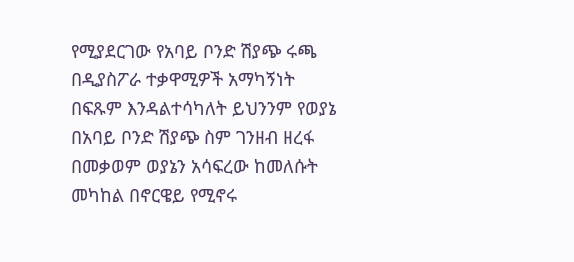የሚያደርገው የአባይ ቦንድ ሽያጭ ሩጫ በዲያስፖራ ተቃዋሚዎች አማካኝነት በፍጹም እንዳልተሳካለት ይህንንም የወያኔ በአባይ ቦንድ ሽያጭ ስም ገንዘብ ዘረፋ በመቃወም ወያኔን አሳፍረው ከመለሱት መካከል በኖርዌይ የሚኖሩ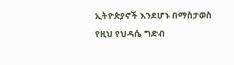ኢትዮጵያኖች እንደሆኑ በማስታወስ የዚህ የህዳሴ ግድብ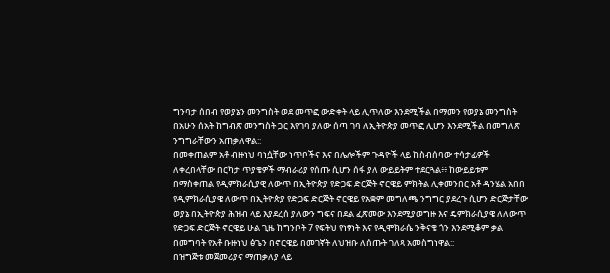ግንባታ ሰበብ የወያኔን መንግስት ወደ መጥፎ ውድቀት ላይ ሊጥለው እንደሚችል በማመን የወያኔ መንግስት በአሁን ሰአት ከግብጽ መንግስት ጋር እየገባ ያለው ሰጣ ገባ ለኢትዮጵያ መጥፎ ሊሆን እንደሚችል በመግለጽ ንግግራቸውን አጠቃለዋል::
በመቀጠልም አቶ ብዙነህ ባነሷቸው ነጥቦችና እና በሌሎችም ጉዳዮች ላይ ከስብሰባው ተሳታፊዎች ለቀረበላቸው በርካታ ጥያቄዎች ማብራሪያ የሰጡ ሲሆን ሰፋ ያለ ውይይትም ተደርጓል፥፥ ከውይይቱም በማስቀጠል የዲምክራሲያዊ ለውጥ በኢትዮጵያ የድጋፍ ድርጅት ኖርዌይ ምክትል ሊቀመንበር አቶ ዳንሄል አበበ የዲምክራሲያዌ ለውጥ በኢትዮጵያ የድጋፍ ድርጅት ኖርዌይ የአቋም መግለጫ ንግግር ያደረጉ ሲሆን ድርጅታቸው ወያኔ በኢትዮጵያ ሕዝብ ላይ እያደረሰ ያለውን ግፍና በደል ፈጽመው እንደሚያወግዙ እና ዴምክራሲያዌ ለለውጥ የድጋፍ ድርጅት ኖርዌይ ሁል ጊዜ ከግንቦት 7 የፍትህ የነፃነት እና የዲሞክራሴ ንቅናቄ ጎን እንደሚቆም ቃል በመግባት የአቶ ቡዙነህ ፅጌን በኖርዌይ በመገኛት ለህዝቡ ለሰጡት ገለጻ አመስግነዋል::
በዝግጅቱ መጀመሪያና ማጠቃለያ ላይ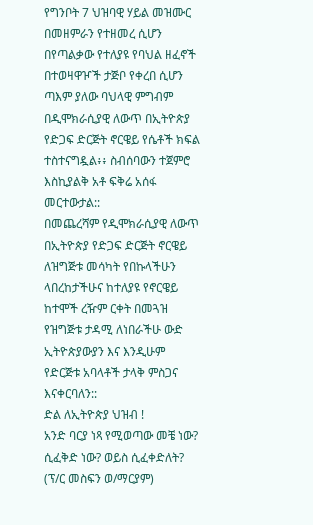የግንቦት 7 ህዝባዊ ሃይል መዝሙር በመዘምራን የተዘመረ ሲሆን በየጣልቃው የተለያዩ የባህል ዘፈኖች በተወዛዋዦች ታጅቦ የቀረበ ሲሆን ጣእም ያለው ባህላዊ ምግብም በዲሞክራሲያዊ ለውጥ በኢትዮጵያ የድጋፍ ድርጅት ኖርዌይ የሴቶች ክፍል ተስተናግዷል፥፥ ስብሰባውን ተጀምሮ እስኪያልቅ አቶ ፍቅሬ አሰፋ መርተውታል::
በመጨረሻም የዲሞክራሲያዊ ለውጥ በኢትዮጵያ የድጋፍ ድርጅት ኖርዌይ ለዝግጅቱ መሳካት የበኩላችሁን ላበረከታችሁና ከተለያዩ የኖርዌይ ከተሞች ረዥም ርቀት በመጓዝ የዝግጅቱ ታዳሚ ለነበራችሁ ውድ ኢትዮጵያውያን እና እንዲሁም የድርጅቱ አባላቶች ታላቅ ምስጋና እናቀርባለን::
ድል ለኢትዮጵያ ህዝብ !
አንድ ባርያ ነጻ የሚወጣው መቼ ነው? ሲፈቅድ ነው? ወይስ ሲፈቀድለት? (ፕ/ር መስፍን ወ/ማርያም)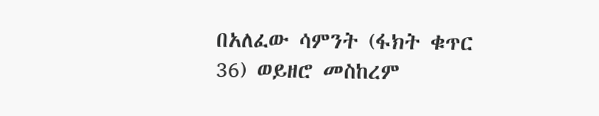በአለፈው ሳምንት (ፋክት ቁጥር 36) ወይዘሮ መስከረም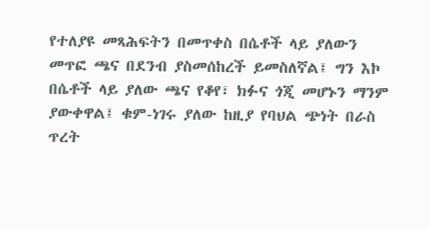የተለያዩ መጻሕፍትን በመጥቀስ በሴቶች ላይ ያለውን መጥፎ ጫና በደንብ ያስመሰከረች ይመስለኛል፤ ግን እኮ በሴቶች ላይ ያለው ጫና የቆየ፣ ክፉና ጎጂ መሆኑን ማንም ያውቀዋል፤ ቁም-ነገሩ ያለው ከዚያ የባህል ጭነት በራስ ጥረት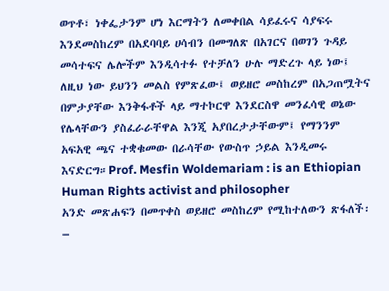ወጥቶ፣ ነቀፌታንም ሆነ እርማትን ለመቀበል ሳይፈሩና ሳያፍሩ እንደመስከረም በአደባባይ ሀሳብን በመግለጽ በአገርና በወገን ጉዳይ መሳተፍና ሌሎችም እንዲሳተፉ የተቻለን ሁሉ ማድረጉ ላይ ነው፤ ለዚህ ነው ይህንን መልስ የምጽፈው፤ ወይዘሮ መስከረም በአጋጠሟትና በምታያቸው እንቅፋቶች ላይ ማተኮርዋ እንደርስዋ መንፈሳዊ ወኔው የሌላቸውን ያስፈራራቸዋል እንጂ አያበረታታቸውም፤ የማንንም አፍአዊ ጫና ተቋቁመው በራሳቸው የውስጥ ኃይል እንዲመሩ እናድርግ።Prof. Mesfin Woldemariam : is an Ethiopian Human Rights activist and philosopher
አንድ መጽሐፍን በመጥቀስ ወይዘሮ መስከረም የሚከተለውን ጽፋለች፡–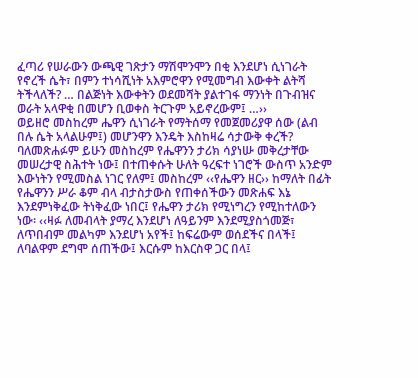ፈጣሪ የሠራውን ውጫዊ ገጽታን ማሽሞንሞን በቂ እንደሆነ ሲነገራት የኖረች ሴት፣ በምን ተነሳሺነት አእምሮዋን የሚመግብ እውቀት ልትሻ ትችላለች? … በልጅነት እውቀትን ወደመሻት ያልተገፋ ማንነት በጉብዝና ወራት አላዋቂ በመሆን ቢወቀስ ትርጉም አይኖረውም፤ …››
ወይዘሮ መስከረም ሔዋን ሲነገራት የማትሰማ የመጀመሪያዋ ሰው (ልብ በሉ ሴት አላልሁም፤) መሆንዋን እንዴት እስከዛሬ ሳታውቅ ቀረች? ባለመጽሐፉም ይሁን መስከረም የሔዋንን ታሪክ ሳያነሡ መቅረታቸው መሠረታዊ ስሕተት ነው፤ በተጠቀሱት ሁለት ዓረፍተ ነገሮች ውስጥ አንድም እውነትን የሚመስል ነገር የለም፤ መስከረም ‹‹የሔዋን ዘር›› ከማለት በፊት የሔዋንን ሥራ ቆም ብላ ብታስታውስ የጠቀሰችውን መጽሐፍ እኔ እንደምነቅፈው ትነቅፈው ነበር፤ የሔዋን ታሪክ የሚነግረን የሚከተለውን ነው፡ ‹‹ዛፉ ለመብላት ያማረ እንደሆነ ለዓይንም እንደሚያስጎመጅ፣ ለጥበብም መልካም እንደሆነ አየች፤ ከፍሬውም ወሰደችና በላች፤ ለባልዋም ደግሞ ሰጠችው፤ እርሱም ከእርስዋ ጋር በላ፤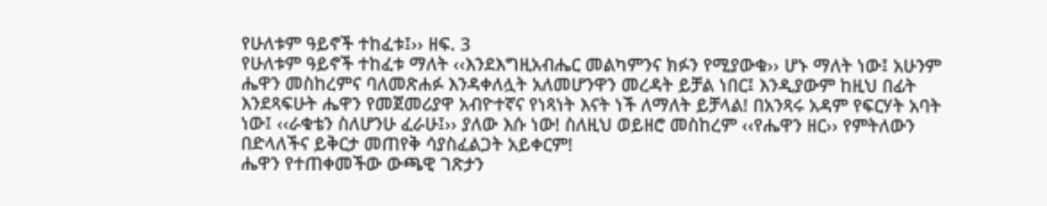የሁለቱም ዓይኖች ተከፈቱ፤›› ዘፍ. 3
የሁለቱም ዓይኖች ተከፈቱ ማለት ‹‹እንደእግዚአብሔር መልካምንና ክፉን የሚያውቁ›› ሆኑ ማለት ነው፤ አሁንም ሔዋን መስከረምና ባለመጽሐፉ እንዳቀለሏት አለመሆንዋን መረዳት ይቻል ነበር፤ እንዲያውም ከዚህ በፊት እንደጻፍሁት ሔዋን የመጀመሪያዋ አብዮተኛና የነጻነት እናት ነች ለማለት ይቻላል! በአንጻሩ አዳም የፍርሃት አባት ነው፤ ‹‹ራቁቴን ስለሆንሁ ፈራሁ፤›› ያለው እሱ ነው! ስለዚህ ወይዘሮ መስከረም ‹‹የሔዋን ዘር›› የምትለውን በድላለችና ይቅርታ መጠየቅ ሳያስፈልጋት አይቀርም!
ሔዋን የተጠቀመችው ውጫዊ ገጽታን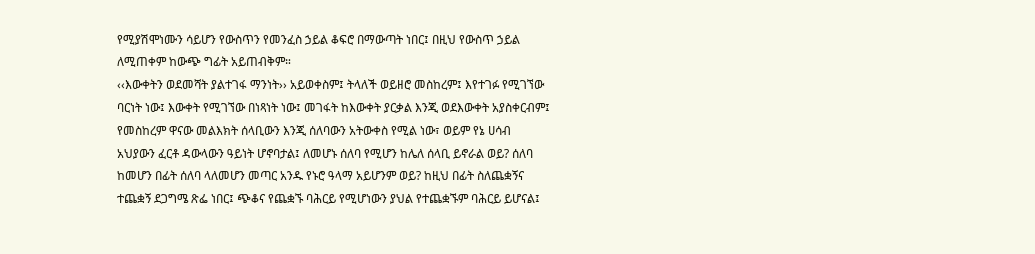የሚያሽሞነሙን ሳይሆን የውስጥን የመንፈስ ኃይል ቆፍሮ በማውጣት ነበር፤ በዚህ የውስጥ ኃይል ለሚጠቀም ከውጭ ግፊት አይጠብቅም።
‹‹እውቀትን ወደመሻት ያልተገፋ ማንነት›› አይወቀስም፤ ትላለች ወይዘሮ መስከረም፤ እየተገፉ የሚገኘው ባርነት ነው፤ እውቀት የሚገኘው በነጻነት ነው፤ መገፋት ከእውቀት ያርቃል እንጂ ወደእውቀት አያስቀርብም፤ የመስከረም ዋናው መልእክት ሰላቢውን እንጂ ሰለባውን አትውቀስ የሚል ነው፣ ወይም የኔ ሀሳብ አህያውን ፈርቶ ዳውላውን ዓይነት ሆኖባታል፤ ለመሆኑ ሰለባ የሚሆን ከሌለ ሰላቢ ይኖራል ወይ? ሰለባ ከመሆን በፊት ሰለባ ላለመሆን መጣር አንዱ የኑሮ ዓላማ አይሆንም ወይ? ከዚህ በፊት ስለጨቋኝና ተጨቋኝ ደጋግሜ ጽፌ ነበር፤ ጭቆና የጨቋኙ ባሕርይ የሚሆነውን ያህል የተጨቋኙም ባሕርይ ይሆናል፤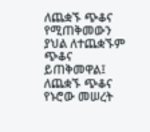ለጨቋኙ ጭቆና የሚጠቅመውን ያህል ለተጨቋኙም ጭቆና ይጠቅመዋል፤ ለጨቋኙ ጭቆና የኑሮው መሠረት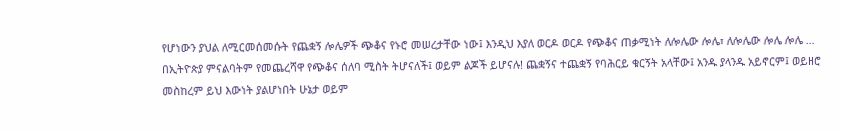የሆነውን ያህል ለሚርመሰመሱት የጨቋኝ ሎሌዎች ጭቆና የኑሮ መሠረታቸው ነው፤ እንዲህ እያለ ወርዶ ወርዶ የጭቆና ጠቃሚነት ለሎሌው ሎሌ፣ ለሎሌው ሎሌ ሎሌ … በኢትዮጵያ ምናልባትም የመጨረሻዋ የጭቆና ሰለባ ሚስት ትሆናለች፤ ወይም ልጆች ይሆናሉ! ጨቋኝና ተጨቋኝ የባሕርይ ቁርኝት አላቸው፤ አንዱ ያላንዱ አይኖርም፤ ወይዘሮ መስከረም ይህ እውነት ያልሆነበት ሁኔታ ወይም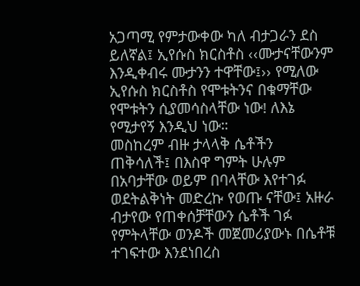አጋጣሚ የምታውቀው ካለ ብታጋራን ደስ ይለኛል፤ ኢየሱስ ክርስቶስ ‹‹ሙታናቸውንም እንዲቀብሩ ሙታንን ተዋቸው፤›› የሚለው ኢየሱስ ክርስቶስ የሞቱትንና በቁማቸው የሞቱትን ሲያመሳስላቸው ነው! ለእኔ የሚታየኝ እንዲህ ነው።
መስከረም ብዙ ታላላቅ ሴቶችን ጠቅሳለች፤ በእስዋ ግምት ሁሉም በአባታቸው ወይም በባላቸው እየተገፉ ወደትልቅነት መድረኩ የወጡ ናቸው፤ አዙራ ብታየው የጠቀሰቻቸውን ሴቶች ገፉ የምትላቸው ወንዶች መጀመሪያውኑ በሴቶቹ ተገፍተው እንደነበረስ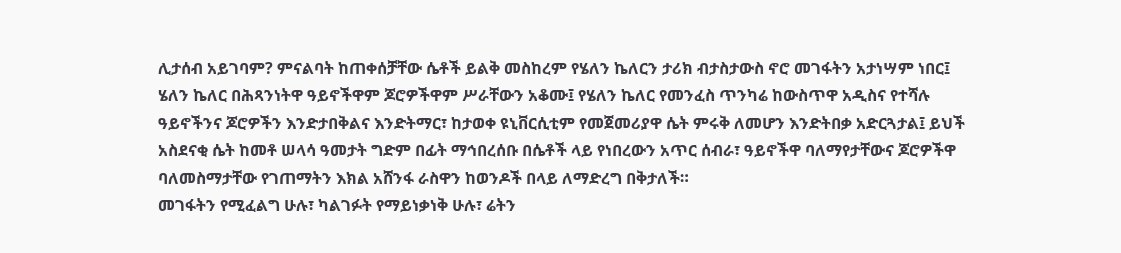ሊታሰብ አይገባም? ምናልባት ከጠቀሰቻቸው ሴቶች ይልቅ መስከረም የሄለን ኬለርን ታሪክ ብታስታውስ ኖሮ መገፋትን አታነሣም ነበር፤ ሄለን ኬለር በሕጻንነትዋ ዓይኖችዋም ጆሮዎችዋም ሥራቸውን አቆሙ፤ የሄለን ኬለር የመንፈስ ጥንካሬ ከውስጥዋ አዲስና የተሻሉ ዓይኖችንና ጆሮዎችን እንድታበቅልና እንድትማር፣ ከታወቀ ዩኒቨርሲቲም የመጀመሪያዋ ሴት ምሩቅ ለመሆን እንድትበቃ አድርጓታል፤ ይህች አስደናቂ ሴት ከመቶ ሠላሳ ዓመታት ግድም በፊት ማኅበረሰቡ በሴቶች ላይ የነበረውን አጥር ሰብራ፣ ዓይኖችዋ ባለማየታቸውና ጆሮዎችዋ ባለመስማታቸው የገጠማትን እክል አሸንፋ ራስዋን ከወንዶች በላይ ለማድረግ በቅታለች።
መገፋትን የሚፈልግ ሁሉ፣ ካልገፉት የማይነቃነቅ ሁሉ፣ ሬትን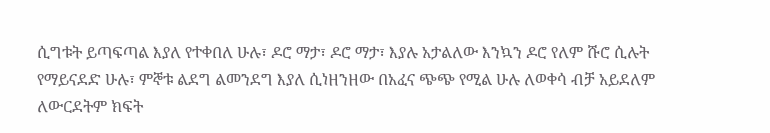ሲግቱት ይጣፍጣል እያለ የተቀበለ ሁሉ፣ ዶሮ ማታ፣ ዶሮ ማታ፣ እያሉ አታልለው እንኳን ዶሮ የለም ሹሮ ሲሉት የማይናደድ ሁሉ፣ ምኞቱ ልደግ ልመንደግ እያለ ሲነዘንዘው በአፈና ጭጭ የሚል ሁሉ ለወቀሳ ብቻ አይደለም ለውርደትም ክፍት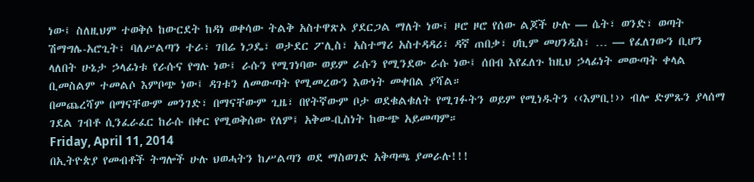ነው፤ ስለዚህም ተወቅሶ ከውርደት ከዳነ ወቀሳው ትልቅ አስተዋጽኦ ያደርጋል ማለት ነው፤ ዞሮ ዞሮ የሰው ልጆች ሁሉ — ሴት፣ ወንድ፣ ወጣት ሽማግሌ-አሮጊት፣ ባለሥልጣን ተራ፣ ገበሬ ነጋዴ፣ ወታደር ፖሊስ፣ አስተማሪ አስተዳዳሪ፣ ዳኛ ጠበቃ፣ ሀኪም መሀንዲስ፣ … — የፈለገውን ቢሆን ላለበት ሁኔታ ኃላፊነቱ የራሱና የግሉ ነው፤ ራሱን የሚገነባው ወይም ራሱን የሚንደው ራሱ ነው፤ ሰበብ እየፈለጉ ከዚህ ኃላፊነት መውጣት ቀላል ቢመስልም ተመልሶ እምቦጭ ነው፤ ዳገቱን ለመውጣት የሚመረውን እውነት መቀበል ያሻል።
በመጨረሻም በማናቸውም መንገድ፣ በማናቸውም ጊዜ፣ በየትኛውም ቦታ ወደቁልቁለት የሚገፉትን ወይም የሚነዱትን ‹‹እምቢ!›› ብሎ ድምጹን ያላሰማ ገደል ገብቶ ሲንፈራፈር ከራሱ በቀር የሚወቅሰው የለም፤ አቅመ-ቢስነት ከውጭ አይመጣም።
Friday, April 11, 2014
በኢትዮጵያ የመብቶች ትግሎች ሁሉ ህወሓትን ከሥልጣን ወደ ማስወገድ አቅጣጫ ያመራሉ!!!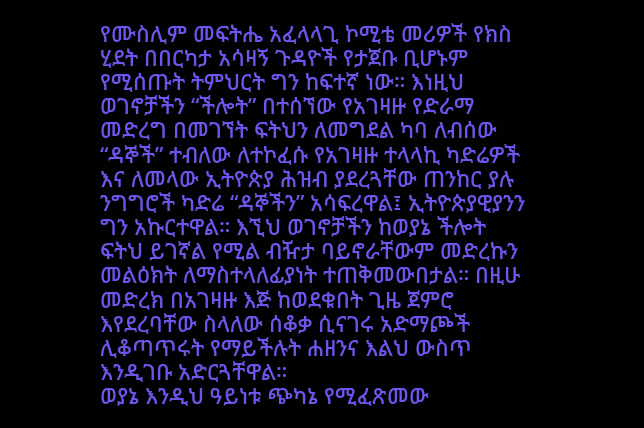የሙስሊም መፍትሔ አፈላላጊ ኮሚቴ መሪዎች የክስ ሂደት በበርካታ አሳዛኝ ጉዳዮች የታጀቡ ቢሆኑም የሚሰጡት ትምህርት ግን ከፍተኛ ነው። እነዚህ ወገኖቻችን “ችሎት” በተሰኘው የአገዛዙ የድራማ መድረግ በመገኘት ፍትህን ለመግደል ካባ ለብሰው “ዳኞች” ተብለው ለተኮፈሱ የአገዛዙ ተላላኪ ካድሬዎች እና ለመላው ኢትዮጵያ ሕዝብ ያደረጓቸው ጠንከር ያሉ ንግግሮች ካድሬ “ዳኞችን” አሳፍረዋል፤ ኢትዮጵያዊያንን ግን አኩርተዋል። እኚህ ወገኖቻችን ከወያኔ ችሎት ፍትህ ይገኛል የሚል ብዥታ ባይኖራቸውም መድረኩን መልዕክት ለማስተላለፊያነት ተጠቅመውበታል። በዚሁ መድረክ በአገዛዙ እጅ ከወደቁበት ጊዜ ጀምሮ እየደረባቸው ስላለው ሰቆቃ ሲናገሩ አድማጮች ሊቆጣጥሩት የማይችሉት ሐዘንና እልህ ውስጥ እንዲገቡ አድርጓቸዋል።
ወያኔ እንዲህ ዓይነቱ ጭካኔ የሚፈጽመው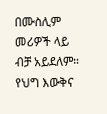በሙስሊም መሪዎች ላይ ብቻ አይደለም። የህግ እውቅና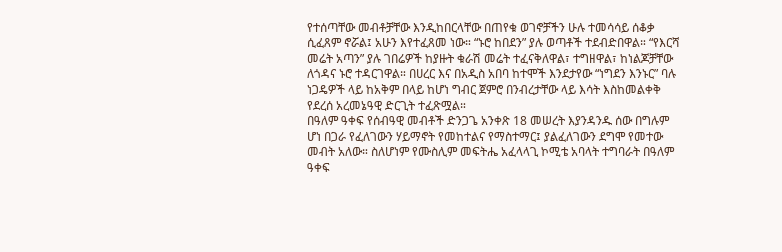የተሰጣቸው መብቶቻቸው እንዲከበርላቸው በጠየቁ ወገኖቻችን ሁሉ ተመሳሳይ ሰቆቃ ሲፈጸም ኖሯል፤ አሁን እየተፈጸመ ነው። “ኑሮ ከበደን” ያሉ ወጣቶች ተደብድበዋል። “የእርሻ መሬት አጣን” ያሉ ገበሬዎች ከያዙት ቁራሽ መሬት ተፈናቅለዋል፣ ተግዘዋል፣ ከነልጆቻቸው ለጎዳና ኑሮ ተዳርገዋል። በሀረር እና በአዲስ አበባ ከተሞች እንደታየው “ነግደን እንኑር” ባሉ ነጋዴዎች ላይ ከአቅም በላይ ከሆነ ግብር ጀምሮ በንብረታቸው ላይ እሳት እስከመልቀቅ የደረሰ አረመኔዓዊ ድርጊት ተፈጽሟል።
በዓለም ዓቀፍ የሰብዓዊ መብቶች ድንጋጌ አንቀጽ 18 መሠረት እያንዳንዱ ሰው በግሉም ሆነ በጋራ የፈለገውን ሃይማኖት የመከተልና የማስተማር፤ ያልፈለገውን ደግሞ የመተው መብት አለው። ስለሆነም የሙስሊም መፍትሔ አፈላላጊ ኮሚቴ አባላት ተግባራት በዓለም ዓቀፍ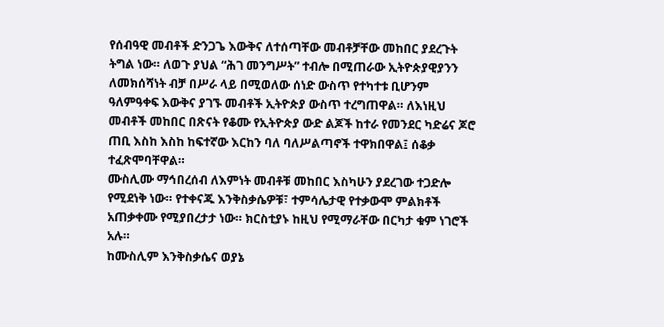የሰብዓዊ መብቶች ድንጋጌ እውቅና ለተሰጣቸው መብቶቻቸው መከበር ያደረጉት ትግል ነው። ለወጉ ያህል “ሕገ መንግሥት” ተብሎ በሚጠራው ኢትዮጵያዊያንን ለመክሰሻነት ብቻ በሥራ ላይ በሚወለው ሰነድ ውስጥ የተካተቱ ቢሆንም ዓለምዓቀፍ እውቅና ያገኙ መብቶች ኢትዮጵያ ውስጥ ተረግጠዋል። ለእነዚህ መብቶች መከበር በጽናት የቆሙ የኢትዮጵያ ውድ ልጆች ከተራ የመንደር ካድሬና ጆሮ ጠቢ እስከ እስከ ከፍተኛው እርከን ባለ ባለሥልጣኖች ተዋክበዋል፤ ሰቆቃ ተፈጽሞባቸዋል።
ሙስሊሙ ማኅበረሰብ ለእምነት መብቶቹ መከበር እስካሁን ያደረገው ተጋድሎ የሚደነቅ ነው። የተቀናጁ እንቅስቃሴዎቹ፣ ተምሳሌታዊ የተቃውሞ ምልክቶች አጠቃቀሙ የሚያበረታታ ነው። ክርስቲያኑ ከዚህ የሚማራቸው በርካታ ቁም ነገሮች አሉ።
ከሙስሊም እንቅስቃሴና ወያኔ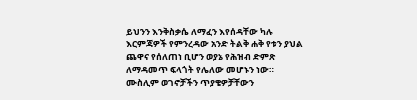ይህንን እንቅስቃሴ ለማፈን እየሰዳቸው ካሉ እርምጃዎች የምንረዳው አንድ ትልቅ ሐቅ የቱን ያህል ጨዋና የሰለጠነ ቢሆን ወያኔ የሕዝብ ድምጽ ለማዳመጥ ፍላጎት የሌለው መሆኑን ነው። ሙስሊም ወገኖቻችን ጥያቄዎቻቸውን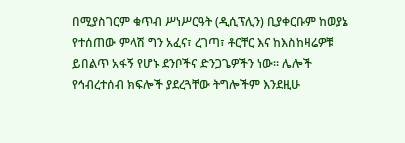በሚያስገርም ቁጥብ ሥነሥርዓት (ዲሲፕሊን) ቢያቀርቡም ከወያኔ የተሰጠው ምላሽ ግን አፈና፣ ረገጣ፣ ቶርቸር እና ከእስከዛሬዎቹ ይበልጥ አፋኝ የሆኑ ደንቦችና ድንጋጌዎችን ነው። ሌሎች የኅብረተሰብ ክፍሎች ያደረጓቸው ትግሎችም እንደዚሁ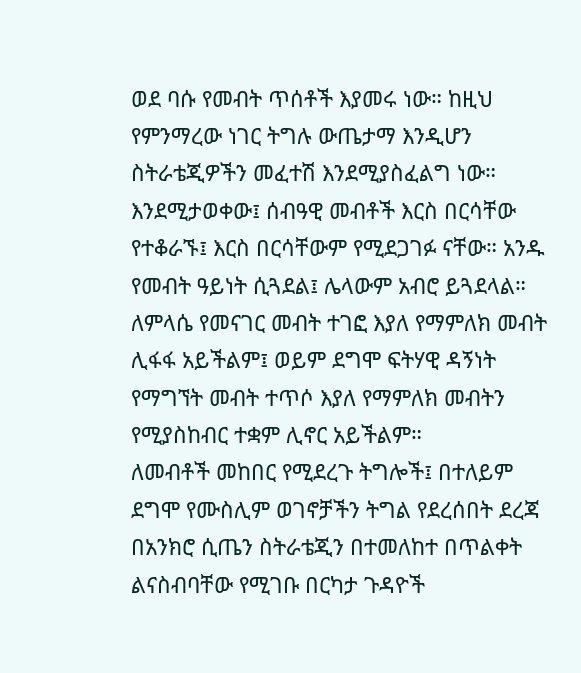ወደ ባሱ የመብት ጥሰቶች እያመሩ ነው። ከዚህ የምንማረው ነገር ትግሉ ውጤታማ እንዲሆን ስትራቴጂዎችን መፈተሽ እንደሚያስፈልግ ነው።
እንደሚታወቀው፤ ሰብዓዊ መብቶች እርስ በርሳቸው የተቆራኙ፤ እርስ በርሳቸውም የሚደጋገፉ ናቸው። አንዱ የመብት ዓይነት ሲጓደል፤ ሌላውም አብሮ ይጓደላል። ለምላሴ የመናገር መብት ተገፎ እያለ የማምለክ መብት ሊፋፋ አይችልም፤ ወይም ደግሞ ፍትሃዊ ዳኝነት የማግኘት መብት ተጥሶ እያለ የማምለክ መብትን የሚያስከብር ተቋም ሊኖር አይችልም።
ለመብቶች መከበር የሚደረጉ ትግሎች፤ በተለይም ደግሞ የሙስሊም ወገኖቻችን ትግል የደረሰበት ደረጃ በአንክሮ ሲጤን ስትራቴጂን በተመለከተ በጥልቀት ልናስብባቸው የሚገቡ በርካታ ጉዳዮች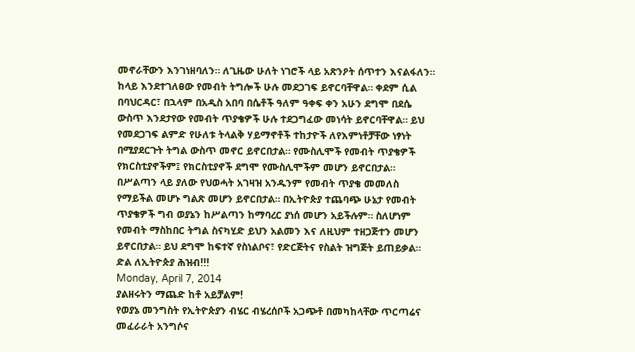መኖራቸውን እንገነዘባለን። ለጊዜው ሁለት ነገሮች ላይ አጽንዖት ሰጥተን እናልፋለን።
ከላይ እንደተገለፀው የመብት ትግሎች ሁሉ መደጋገፍ ይኖርባቸዋል። ቀደም ሲል በባህርዳር፣ በኋላም በአዲስ አበባ በሴቶች ዓለም ዓቀፍ ቀን አሁን ደግሞ በደሴ ውስጥ እንደታየው የመብት ጥያቄዎች ሁሉ ተደጋግፈው መነሳት ይኖርባቸዋል። ይህ የመደጋገፍ ልምድ የሁለቱ ትላልቅ ሃይማኖቶች ተከታዮች ለየእምነቶቻቸው ነፃነት በሚያደርጉት ትግል ውስጥ መኖር ይኖርበታል። የሙስሊሞች የመብት ጥያቄዎች የክርስቲያኖችም፤ የክርስቲያኖች ደግሞ የሙስሊሞችም መሆን ይኖርበታል።
በሥልጣን ላይ ያለው የህወሓት አገዛዝ አንዱንም የመብት ጥያቄ መመለስ የማይችል መሆኑ ግልጽ መሆን ይኖርበታል። በኢትዮጵያ ተጨባጭ ሁኔታ የመብት ጥያቄዎች ግብ ወያኔን ከሥልጣን ከማባረር ያነሰ መሆን አይችሉም። ስለሆነም የመብት ማስከበር ትግል ስናካሂድ ይህን አልመን እና ለዚህም ተዘጋጅተን መሆን ይኖርበታል። ይህ ደግሞ ከፍተኛ የስነልቦና፣ የድርጅትና የስልት ዝግጅት ይጠይቃል።
ድል ለኢትዮጵያ ሕዝብ!!!
Monday, April 7, 2014
ያልዘሩትን ማጨድ ከቶ አይቻልም!
የወያኔ መንግስት የኢትዮጵያን ብሄር ብሄረሰቦች አጋጭቶ በመካከላቸው ጥርጣሬና መፈራራት አንግሶና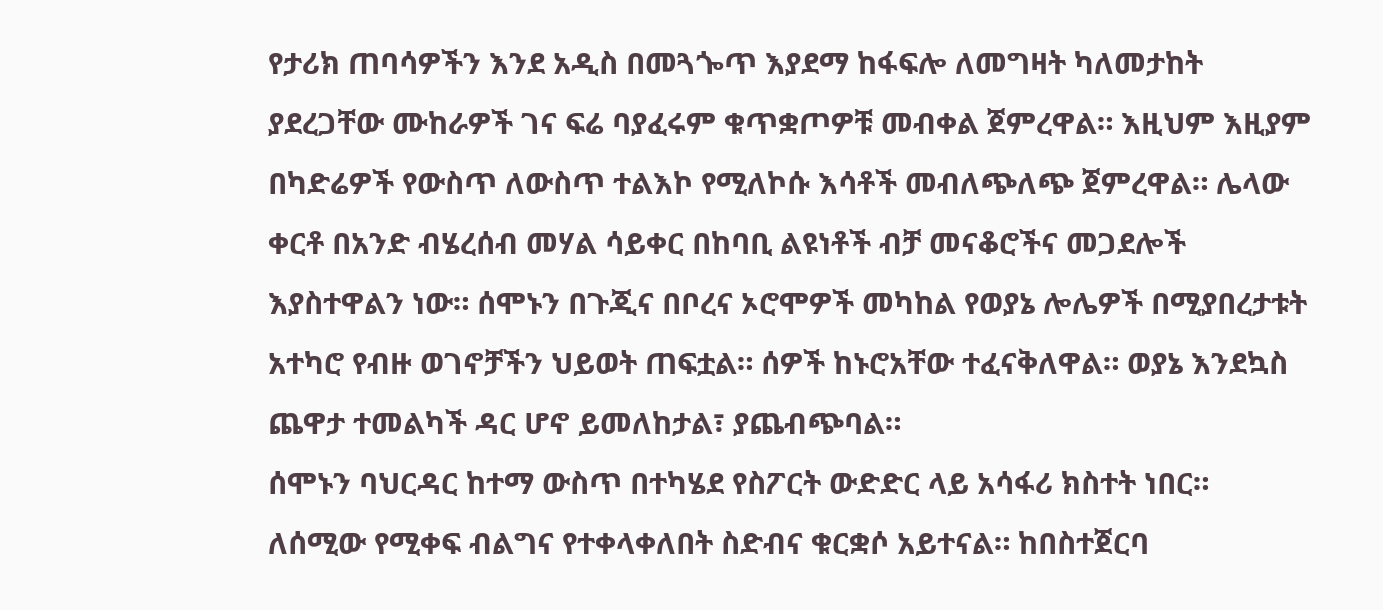የታሪክ ጠባሳዎችን እንደ አዲስ በመጓጐጥ እያደማ ከፋፍሎ ለመግዛት ካለመታከት ያደረጋቸው ሙከራዎች ገና ፍሬ ባያፈሩም ቁጥቋጦዎቹ መብቀል ጀምረዋል። እዚህም እዚያም በካድሬዎች የውስጥ ለውስጥ ተልእኮ የሚለኮሱ እሳቶች መብለጭለጭ ጀምረዋል። ሌላው ቀርቶ በአንድ ብሄረሰብ መሃል ሳይቀር በከባቢ ልዩነቶች ብቻ መናቆሮችና መጋደሎች እያስተዋልን ነው። ሰሞኑን በጉጂና በቦረና ኦሮሞዎች መካከል የወያኔ ሎሌዎች በሚያበረታቱት አተካሮ የብዙ ወገኖቻችን ህይወት ጠፍቷል። ሰዎች ከኑሮአቸው ተፈናቅለዋል። ወያኔ እንደኳስ ጨዋታ ተመልካች ዳር ሆኖ ይመለከታል፣ ያጨብጭባል።
ሰሞኑን ባህርዳር ከተማ ውስጥ በተካሄደ የስፖርት ውድድር ላይ አሳፋሪ ክስተት ነበር። ለሰሚው የሚቀፍ ብልግና የተቀላቀለበት ስድብና ቁርቋሶ አይተናል። ከበስተጀርባ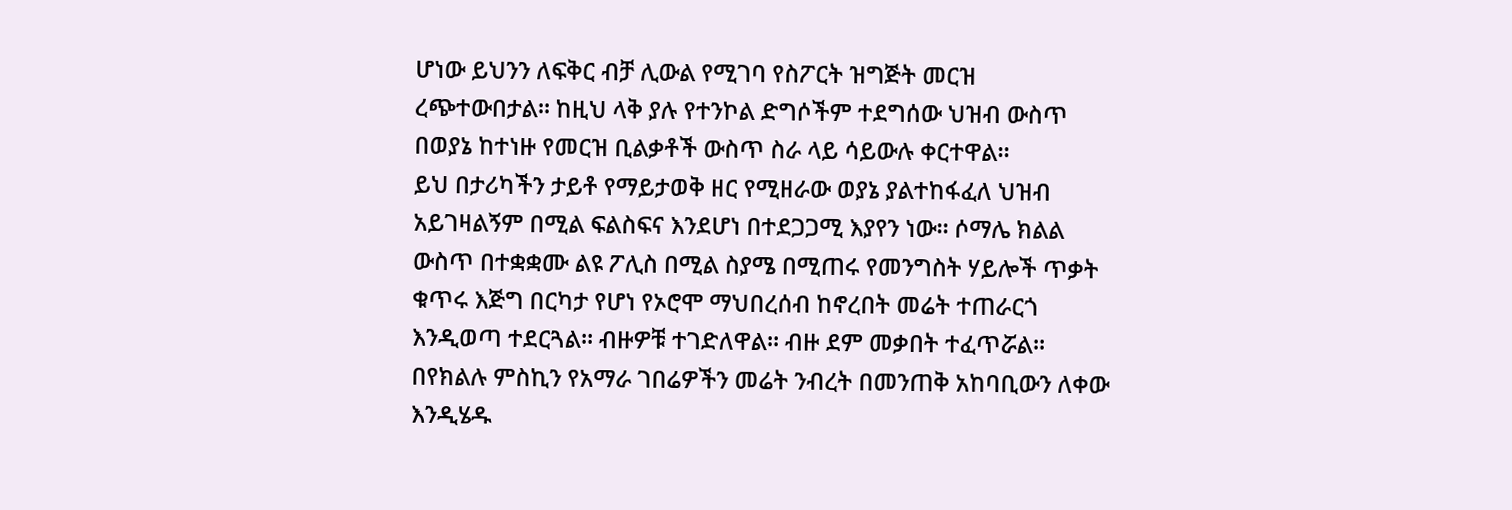ሆነው ይህንን ለፍቅር ብቻ ሊውል የሚገባ የስፖርት ዝግጅት መርዝ ረጭተውበታል። ከዚህ ላቅ ያሉ የተንኮል ድግሶችም ተደግሰው ህዝብ ውስጥ በወያኔ ከተነዙ የመርዝ ቢልቃቶች ውስጥ ስራ ላይ ሳይውሉ ቀርተዋል።
ይህ በታሪካችን ታይቶ የማይታወቅ ዘር የሚዘራው ወያኔ ያልተከፋፈለ ህዝብ አይገዛልኝም በሚል ፍልስፍና እንደሆነ በተደጋጋሚ እያየን ነው። ሶማሌ ክልል ውስጥ በተቋቋሙ ልዩ ፖሊስ በሚል ስያሜ በሚጠሩ የመንግስት ሃይሎች ጥቃት ቁጥሩ እጅግ በርካታ የሆነ የኦሮሞ ማህበረሰብ ከኖረበት መሬት ተጠራርጎ እንዲወጣ ተደርጓል። ብዙዎቹ ተገድለዋል። ብዙ ደም መቃበት ተፈጥሯል። በየክልሉ ምስኪን የአማራ ገበሬዎችን መሬት ንብረት በመንጠቅ አከባቢውን ለቀው እንዲሄዱ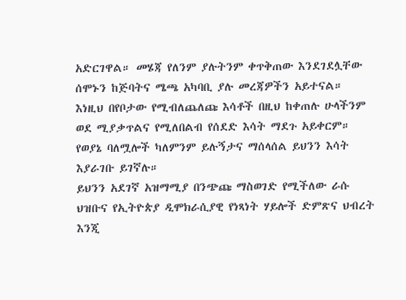አድርገዋል። መሄጃ የለንም ያሉትንም ቀጥቅጠው እንደገደሏቸው ሰሞኑን ከጅባትና ሜጫ አካባቢ ያሉ መረጃዎችን አይተናል።
እነዚህ በየቦታው የሚብለጨለጩ እሳቶች በዚህ ከቀጠሉ ሁላችንም ወደ ሚያቃጥልና የሚለበልብ የሰደድ እሳት ማደጉ አይቀርም። የወያኔ ባለሟሎች ካለምንም ይሉኝታና ማሰላሰል ይህንን እሳት እያራገቡ ይገኛሉ።
ይህንን አደገኛ አዝማሚያ በንጭጩ ማስወገድ የሚችለው ራሱ ህዝቡና የኢትዮጵያ ዲሞክራሲያዊ የነጻነት ሃይሎች ድምጽና ህብረት እንጂ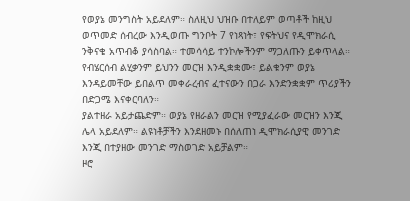የወያኔ መንግስት አይደለም። ስለዚህ ህዝቡ በተለይም ወጣቶች ከዚህ ወጥመድ ሰብረው እንዲወጡ ግንቦት 7 የነጻነት፣ የፍትህና የዲሞክራሲ ንቅናቄ አጥብቆ ያሳስባል። ተመሳሳይ ተንኮሎችንም ማጋለጡን ይቀጥላል። የብሄርሰብ ልሂቃንም ይህንን መርዝ እንዲቋቋሙ፣ ይልቁንም ወያኔ እንዳይመቸው ይበልጥ መቀራረብና ፈተናውን በጋራ እንድንቋቋም ጥሪያችን በድጋሜ እናቀርባለን።
ያልተዘራ አይታጨድም። ወያኔ የዘራልን መርዝ የሚያፈራው መርዝን እንጂ ሌላ አይደለም። ልዩነቶቻችን እንደዘመኑ በሰለጠነ ዲሞክራሲያዊ መንገድ እንጂ በተያዘው መንገድ ማስወገድ አይቻልም።
ዞሮ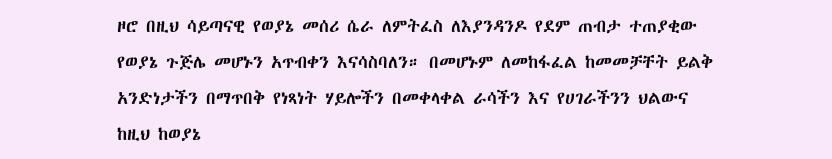ዞሮ በዚህ ሳይጣናዊ የወያኔ መሰሪ ሴራ ለምትፈስ ለእያንዳንዶ የደም ጠብታ ተጠያቂው የወያኔ ጉጅሌ መሆኑን አጥብቀን እናሳስባለን። በመሆኑም ለመከፋፈል ከመመቻቸት ይልቅ አንድነታችን በማጥበቅ የነጻነት ሃይሎችን በመቀላቀል ራሳችን እና የሀገራችንን ህልውና ከዚህ ከወያኔ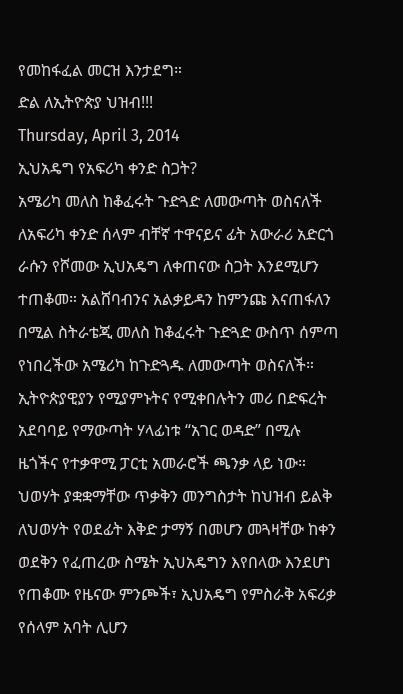የመከፋፈል መርዝ እንታደግ።
ድል ለኢትዮጵያ ህዝብ!!!
Thursday, April 3, 2014
ኢህአዴግ የአፍሪካ ቀንድ ስጋት?
አሜሪካ መለስ ከቆፈሩት ጉድጓድ ለመውጣት ወስናለች
ለአፍሪካ ቀንድ ሰላም ብቸኛ ተዋናይና ፊት አውራሪ አድርጎ ራሱን የሾመው ኢህአዴግ ለቀጠናው ስጋት እንደሚሆን ተጠቆመ። አልሸባብንና አልቃይዳን ከምንጩ እናጠፋለን በሚል ስትራቴጂ መለስ ከቆፈሩት ጉድጓድ ውስጥ ሰምጣ የነበረችው አሜሪካ ከጉድጓዱ ለመውጣት ወስናለች። ኢትዮጵያዊያን የሚያምኑትና የሚቀበሉትን መሪ በድፍረት አደባባይ የማውጣት ሃላፊነቱ “አገር ወዳድ” በሚሉ ዜጎችና የተቃዋሚ ፓርቲ አመራሮች ጫንቃ ላይ ነው።
ህወሃት ያቋቋማቸው ጥቃቅን መንግስታት ከህዝብ ይልቅ ለህወሃት የወደፊት እቅድ ታማኝ በመሆን መጓዛቸው ከቀን ወደቅን የፈጠረው ስሜት ኢህአዴግን እየበላው እንደሆነ የጠቆሙ የዜናው ምንጮች፣ ኢህአዴግ የምስራቅ አፍሪቃ የሰላም አባት ሊሆን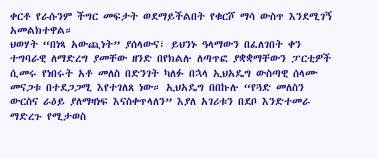ቀርቶ የራሱንም ችግር መፍታት ወደማይችልበት የቁርሾ ማሳ ውስጥ እንደሚገኝ አመልክተዋል።
ህወሃት “በነጻ አውጪነት” ያሰላውና፣ ይህንኑ ዓላማውን በፈለገበት ቀን ተግባራዊ ለማድረግ ያመቸው ዘንድ በየክልሉ ለጣጥፎ ያቋቋማቸውን ፓርቲዎች ሲመሩ የነበሩት አቶ መለስ በድንገት ካለፉ በኋላ ኢህአዴግ ውስጣዊ ሰላሙ መናጋቱ በተደጋጋሚ እየተገለጸ ነው። ኢህአዴግ በበኩሉ “የጓድ መለስን ውርስና ራዕይ ያለማዛነፍ እናስቀጥላለን” እያለ አገሪቱን በደቦ እንድተመራ ማድረጉ የሚታወስ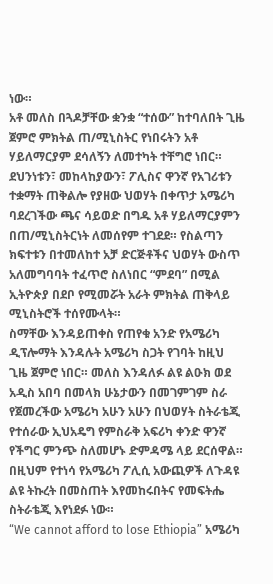ነው።
አቶ መለስ በጓዶቻቸው ቋንቋ “ተሰው” ከተባለበት ጊዜ ጀምሮ ምክትል ጠ/ሚኒስትር የነበሩትን አቶ ሃይለማርያም ደሳለኝን ለመተካት ተቸግሮ ነበር። ደህንነቱን፣ መከላከያውን፣ ፖሊስና ዋንኛ የአገሪቱን ተቋማት ጠቅልሎ የያዘው ህወሃት በቀጥታ አሜሪካ ባደረገችው ጫና ሳይወድ በግዱ አቶ ሃይለማርያምን በጠ/ሚኒስትርነት ለመሰየም ተገደደ። የስልጣን ክፍተቱን በተመለከተ አቻ ድርጅቶችና ህወሃት ውስጥ አለመግባባት ተፈጥሮ ስለነበር “ምደባ” በሚል ኢትዮጵያ በደቦ የሚመሯት አራት ምክትል ጠቅላይ ሚኒስትሮች ተሰየሙላት።
ስማቸው እንዳይጠቀስ የጠየቁ አንድ የአሜሪካ ዲፕሎማት እንዳሉት አሜሪካ ስጋት የገባት ከዚህ ጊዜ ጀምሮ ነበር። መለስ እንዳለፉ ልዩ ልዑክ ወደ አዲስ አበባ በመላክ ሁኔታውን በመገምገም ስራ የጀመረችው አሜሪካ አሁን አሁን በህወሃት ስትራቴጂ የተሰራው ኢህአዴግ የምስራቅ አፍሪካ ቀንድ ዋንኛ የችግር ምንጭ ስለመሆኑ ድምዳሜ ላይ ደርሰዋል። በዚህም የተነሳ የአሜሪካ ፖሊሲ አውጪዎች ለጉዳዩ ልዩ ትኩረት በመስጠት እየመከሩበትና የመፍትሔ ስትራቴጂ እየነደፉ ነው።
“We cannot afford to lose Ethiopia” አሜሪካ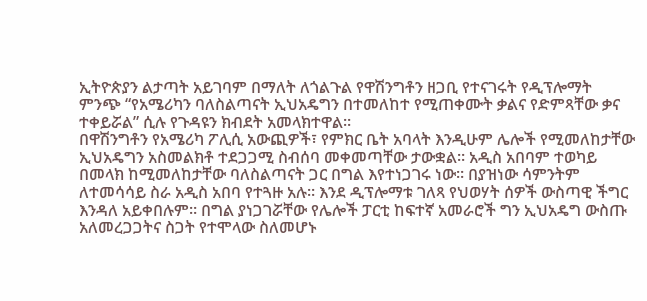ኢትዮጵያን ልታጣት አይገባም በማለት ለጎልጉል የዋሽንግቶን ዘጋቢ የተናገሩት የዲፕሎማት ምንጭ “የአሜሪካን ባለስልጣናት ኢህአዴግን በተመለከተ የሚጠቀሙት ቃልና የድምጻቸው ቃና ተቀይሯል” ሲሉ የጉዳዩን ክብደት አመላክተዋል።
በዋሽንግቶን የአሜሪካ ፖሊሲ አውጪዎች፣ የምክር ቤት አባላት እንዲሁም ሌሎች የሚመለከታቸው ኢህአዴግን አስመልክቶ ተደጋጋሚ ስብሰባ መቀመጣቸው ታውቋል። አዲስ አበባም ተወካይ በመላክ ከሚመለከታቸው ባለስልጣናት ጋር በግል እየተነጋገሩ ነው። በያዝነው ሳምንትም ለተመሳሳይ ስራ አዲስ አበባ የተጓዙ አሉ። እንደ ዲፕሎማቱ ገለጻ የህወሃት ሰዎች ውስጣዊ ችግር እንዳለ አይቀበሉም። በግል ያነጋገሯቸው የሌሎች ፓርቲ ከፍተኛ አመራሮች ግን ኢህአዴግ ውስጡ አለመረጋጋትና ስጋት የተሞላው ስለመሆኑ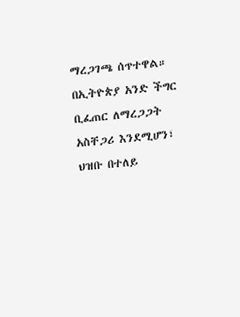ማረጋገጫ ሰጥተዋል።
በኢትዮጵያ አንድ ችግር ቢፈጠር ለማረጋጋት አስቸጋሪ እንደሚሆን፣ ህዝቡ በተለይ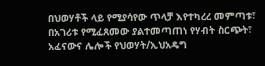በህወሃቶች ላይ የሚያሳየው ጥላቻ እየተካረረ መምጣቱ፣ በአገሪቱ የሚፈጸመው ያልተመጣጠነ የሃብት ስርጭት፣ አፈናውና ሌሎች የህወሃት/ኢህአዴግ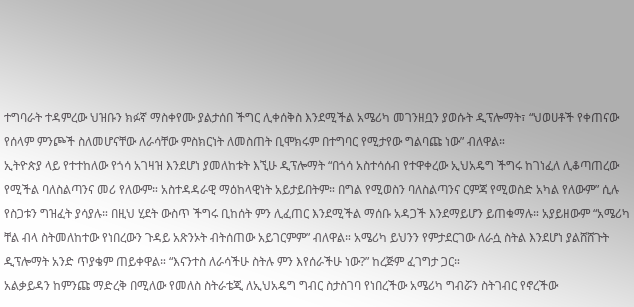ተግባራት ተዳምረው ህዝቡን ክፉኛ ማስቀየሙ ያልታሰበ ችግር ሊቀሰቅስ እንደሚችል አሜሪካ መገንዘቧን ያወሱት ዲፕሎማት፣ “ህወሀቶች የቀጠናው የሰላም ምንጮች ስለመሆናቸው ለራሳቸው ምስክርነት ለመስጠት ቢሞክሩም በተግባር የሚታየው ግልባጩ ነው” ብለዋል።
ኢትዮጵያ ላይ የተተከለው የጎሳ አገዛዝ እንደሆነ ያመለከቱት እኚሁ ዲፕሎማት “በጎሳ አስተሳሰብ የተዋቀረው ኢህአዴግ ችግሩ ከገነፈለ ሊቆጣጠረው የሚችል ባለስልጣንና መሪ የለውም። አስተዳዳራዊ ማዕከላዊነት አይታይበትም። በግል የሚወስን ባለስልጣንና ርምጃ የሚወስድ አካል የለውም” ሲሉ የስጋቱን ግዝፈት ያሳያሉ። በዚህ ሂደት ውስጥ ችግሩ ቢከሰት ምን ሊፈጠር እንደሚችል ማሰቡ አዳጋች እንደማይሆን ይጠቁማሉ። አያይዘውም “አሜሪካ ቸል ብላ ስትመለከተው የነበረውን ጉዳይ አጽንኦት ብትሰጠው አይገርምም” ብለዋል። አሜሪካ ይህንን የምታደርገው ለራሷ ስትል እንደሆነ ያልሸሸጉት ዲፕሎማት አንድ ጥያቄም ጠይቀዋል። “እናንተስ ለራሳችሁ ስትሉ ምን እየሰራችሁ ነው?” ከረጅም ፈገግታ ጋር።
አልቃይዳን ከምንጩ ማድረቅ በሚለው የመለስ ስትራቴጂ ለኢህአዴግ ግብር ስታስገባ የነበረችው አሜሪካ ግብሯን ስትገብር የኖረችው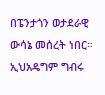በፔንታጎን ወታደራዊ ውሳኔ መሰረት ነበር። ኢህአዴግም ግብሩ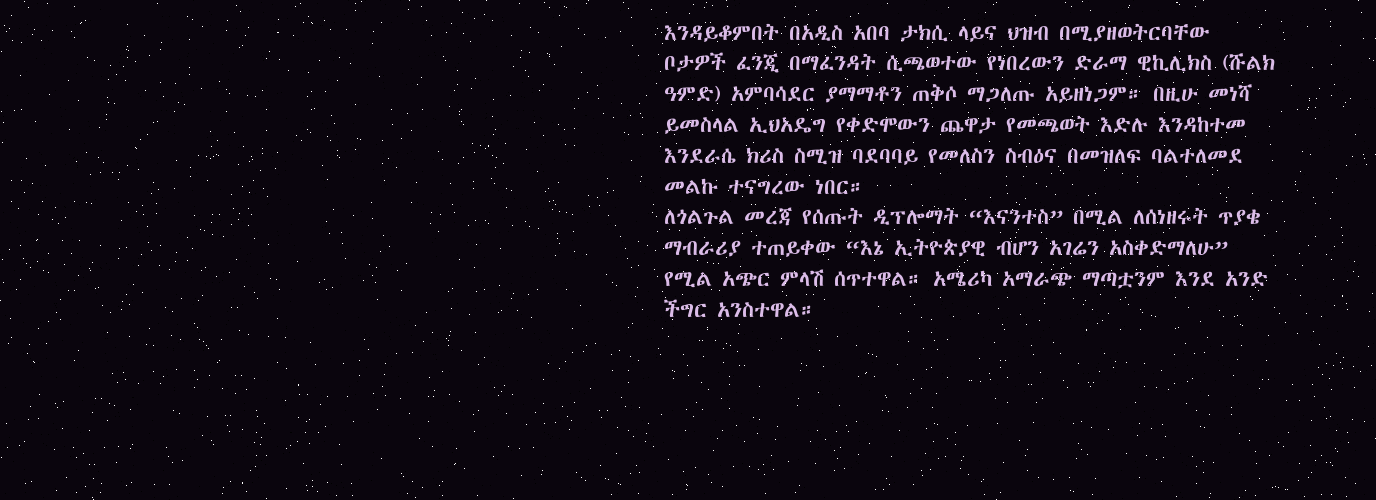እንዳይቆምበት በአዲስ አበባ ታክሲ ላይና ህዝብ በሚያዘወትርባቸው ቦታዎች ፈንጂ በማፈንዳት ሲጫወተው የነበረውን ድራማ ዊኪሊክስ (ሹልክ ዓምድ) አምባሳደር ያማማቶን ጠቅሶ ማጋለጡ አይዘነጋም። በዚሁ መነሻ ይመስላል ኢህአዴግ የቀድሞውን ጨዋታ የመጫወት እድሉ እንዳከተመ እንደራሴ ክሪስ ስሚዝ ባደባባይ የመለስን ስብዕና በመዝለፍ ባልተለመደ መልኩ ተናግረው ነበር።
ለጎልጉል መረጃ የሰጡት ዲፕሎማት “እናንተስ” በሚል ለሰነዘሩት ጥያቄ ማብራሪያ ተጠይቀው “እኔ ኢትዮጵያዊ ብሆን አገሬን አስቀድማለሁ” የሚል አጭር ምላሽ ሰጥተዋል። አሜሪካ አማራጭ ማጣቷንም እንደ አንድ ችግር አንስተዋል።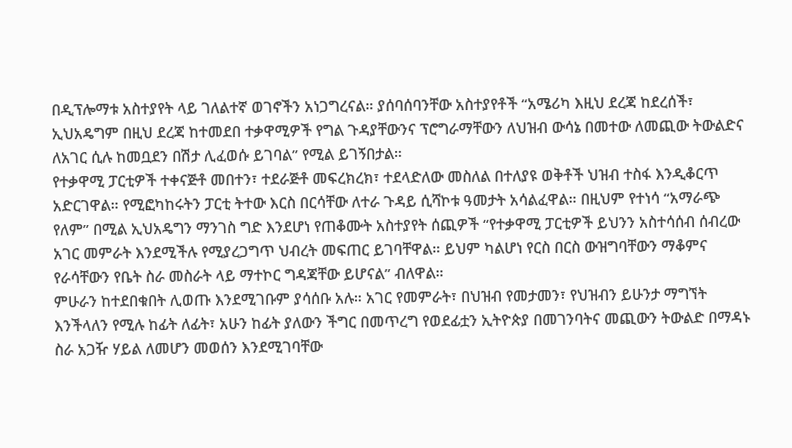በዲፕሎማቱ አስተያየት ላይ ገለልተኛ ወገኖችን አነጋግረናል። ያሰባሰባንቸው አስተያየቶች “አሜሪካ እዚህ ደረጃ ከደረሰች፣ ኢህአዴግም በዚህ ደረጃ ከተመደበ ተቃዋሚዎች የግል ጉዳያቸውንና ፕሮግራማቸውን ለህዝብ ውሳኔ በመተው ለመጪው ትውልድና ለአገር ሲሉ ከመቧደን በሽታ ሊፈወሱ ይገባል” የሚል ይገኝበታል።
የተቃዋሚ ፓርቲዎች ተቀናጅቶ መበተን፣ ተደራጅቶ መፍረክረክ፣ ተደላድለው መስለል በተለያዩ ወቅቶች ህዝብ ተስፋ እንዲቆርጥ አድርገዋል። የሚፎካከሩትን ፓርቲ ትተው እርስ በርሳቸው ለተራ ጉዳይ ሲሻኮቱ ዓመታት አሳልፈዋል። በዚህም የተነሳ “አማራጭ የለም” በሚል ኢህአዴግን ማንገስ ግድ እንደሆነ የጠቆሙት አስተያየት ሰጪዎች “የተቃዋሚ ፓርቲዎች ይህንን አስተሳሰብ ሰብረው አገር መምራት እንደሚችሉ የሚያረጋግጥ ህብረት መፍጠር ይገባቸዋል። ይህም ካልሆነ የርስ በርስ ውዝግባቸውን ማቆምና የራሳቸውን የቤት ስራ መስራት ላይ ማተኮር ግዳጃቸው ይሆናል” ብለዋል።
ምሁራን ከተደበቁበት ሊወጡ እንደሚገቡም ያሳሰቡ አሉ። አገር የመምራት፣ በህዝብ የመታመን፣ የህዝብን ይሁንታ ማግኘት እንችላለን የሚሉ ከፊት ለፊት፣ አሁን ከፊት ያለውን ችግር በመጥረግ የወደፊቷን ኢትዮጵያ በመገንባትና መጪውን ትውልድ በማዳኑ ስራ አጋዥ ሃይል ለመሆን መወሰን እንደሚገባቸው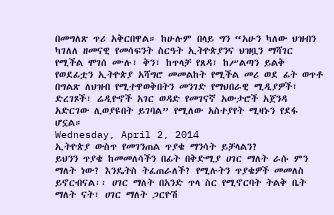በመግለጽ ጥሪ አቅርበዋል። ከሁሉም በላይ ግን “አሁን ካለው ህዝብን ካገለለ ዘመናዊ የመሳፍንት ስርዓት ኢትዮጵያንና ህዝቧን ማሻገር የሚችል ሞገሰ ሙሉ፣ ቅን፣ ከጥላቻ የጸዳ፣ ከሥልጣን ይልቅ የወደፊቷን ኢትዮጵያ አሻግሮ መመልከት የሚችል መሪ ወደ ፊት ወጥቶ በግልጽ ለህዝብ የሚተዋወቅበትን መንገድ የማህበራዊ ሚዲያዎች፣ ድረገጾች፣ ሬዲዮኖች አገር ወዳድ የመገናኛ አውታሮች አጀንዳ አድርገው ሊወያዩበት ይገባል” የሚለው አስተያየት ሚዛኑን የደፋ ሆኗል።
Wednesday, April 2, 2014
ኢትዮጵያ ውስጥ የመገንጠል ጥያቄ ማንሳት ይቻላልን?
ይህንን ጥያቄ ከመመለሳችን በፊት በቅድሚያ ሀገር ማለት ራሱ ምን ማለት ነው? እንዴትስ ትፈጠራለች? የሚሉትን ጥያቄዎች መመለስ ይኖርብናል፡፡ ሀገር ማለት በአንድ ጥላ ስር የሚኖርባት ትልቅ ቤት ማለት ናት፣ ሀገር ማለት ጋርዮሽ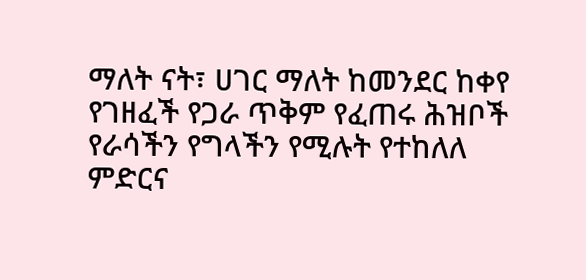ማለት ናት፣ ሀገር ማለት ከመንደር ከቀየ የገዘፈች የጋራ ጥቅም የፈጠሩ ሕዝቦች የራሳችን የግላችን የሚሉት የተከለለ ምድርና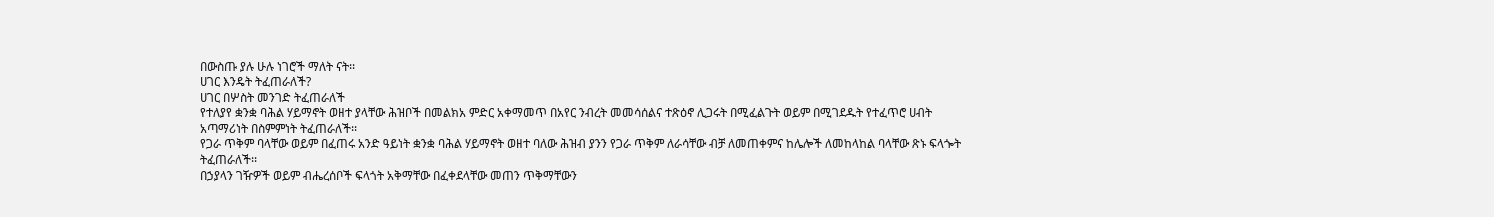በውስጡ ያሉ ሁሉ ነገሮች ማለት ናት፡፡
ሀገር እንዴት ትፈጠራለች?
ሀገር በሦስት መንገድ ትፈጠራለች
የተለያየ ቋንቋ ባሕል ሃይማኖት ወዘተ ያላቸው ሕዝቦች በመልክአ ምድር አቀማመጥ በአየር ንብረት መመሳሰልና ተጽዕኖ ሊጋሩት በሚፈልጉት ወይም በሚገደዱት የተፈጥሮ ሀብት አጣማሪነት በስምምነት ትፈጠራለች፡፡
የጋራ ጥቅም ባላቸው ወይም በፈጠሩ አንድ ዓይነት ቋንቋ ባሕል ሃይማኖት ወዘተ ባለው ሕዝብ ያንን የጋራ ጥቅም ለራሳቸው ብቻ ለመጠቀምና ከሌሎች ለመከላከል ባላቸው ጽኑ ፍላጐት ትፈጠራለች፡፡
በኃያላን ገዥዎች ወይም ብሔረሰቦች ፍላጎት አቅማቸው በፈቀደላቸው መጠን ጥቅማቸውን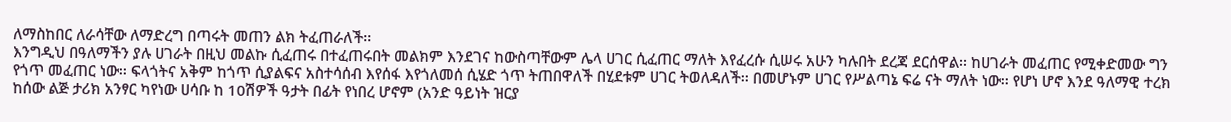ለማስከበር ለራሳቸው ለማድረግ በጣሩት መጠን ልክ ትፈጠራለች፡፡
እንግዲህ በዓለማችን ያሉ ሀገራት በዚህ መልኩ ሲፈጠሩ በተፈጠሩበት መልክም እንደገና ከውስጣቸውም ሌላ ሀገር ሲፈጠር ማለት እየፈረሱ ሲሠሩ አሁን ካሉበት ደረጃ ደርሰዋል፡፡ ከሀገራት መፈጠር የሚቀድመው ግን የጎጥ መፈጠር ነው፡፡ ፍላጎትና አቅም ከጎጥ ሲያልፍና አስተሳሰብ እየሰፋ እየጎለመሰ ሲሄድ ጎጥ ትጠበዋለች በሂደቱም ሀገር ትወለዳለች፡፡ በመሆኑም ሀገር የሥልጣኔ ፍሬ ናት ማለት ነው፡፡ የሆነ ሆኖ እንደ ዓለማዊ ተረክ ከሰው ልጅ ታሪክ አንፃር ካየነው ሀሳቡ ከ 10ሽዎች ዓታት በፊት የነበረ ሆኖም (አንድ ዓይነት ዝርያ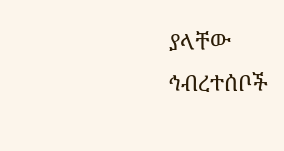ያላቸው ኅብረተሰቦች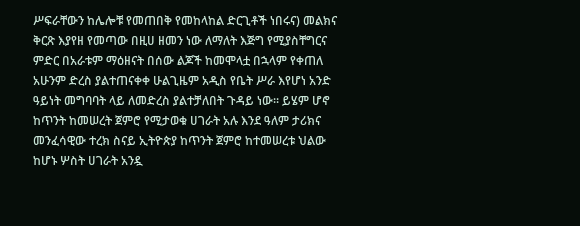ሥፍራቸውን ከሌሎቹ የመጠበቅ የመከላከል ድርጊቶች ነበሩና) መልክና ቅርጽ እያየዘ የመጣው በዚሀ ዘመን ነው ለማለት እጅግ የሚያስቸግርና ምድር በአራቱም ማዕዘናት በሰው ልጆች ከመሞላቷ በኋላም የቀጠለ አሁንም ድረስ ያልተጠናቀቀ ሁልጊዜም አዲስ የቤት ሥራ እየሆነ አንድ ዓይነት መግባባት ላይ ለመድረስ ያልተቻለበት ጉዳይ ነው፡፡ ይሄም ሆኖ ከጥንት ከመሠረት ጀምሮ የሚታወቁ ሀገራት አሉ እንደ ዓለም ታሪክና መንፈሳዊው ተረክ ስናይ ኢትዮጵያ ከጥንት ጀምሮ ከተመሠረቱ ህልው ከሆኑ ሦስት ሀገራት አንዷ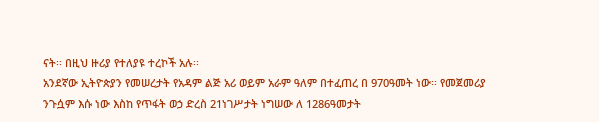ናት፡፡ በዚህ ዙሪያ የተለያዩ ተረኮች አሉ፡፡
አንደኛው ኢትዮጵያን የመሠረታት የአዳም ልጅ አሪ ወይም አራም ዓለም በተፈጠረ በ 970ዓመት ነው፡፡ የመጀመሪያ ንጉሷም እሱ ነው እስከ የጥፋት ወኃ ድረስ 21ነገሥታት ነግሠው ለ 1286ዓመታት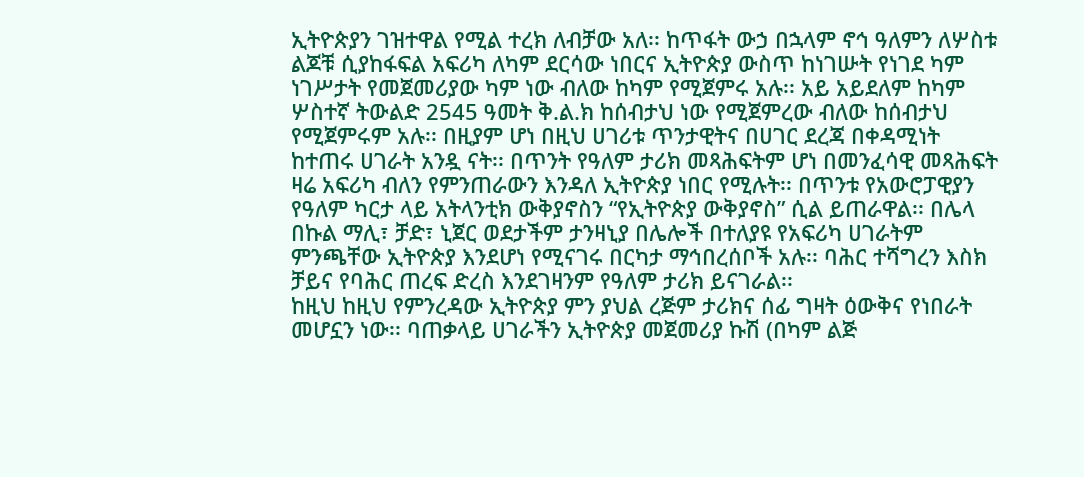ኢትዮጵያን ገዝተዋል የሚል ተረክ ለብቻው አለ፡፡ ከጥፋት ውኃ በኋላም ኖኅ ዓለምን ለሦስቱ ልጆቹ ሲያከፋፍል አፍሪካ ለካም ደርሳው ነበርና ኢትዮጵያ ውስጥ ከነገሡት የነገደ ካም ነገሥታት የመጀመሪያው ካም ነው ብለው ከካም የሚጀምሩ አሉ፡፡ አይ አይደለም ከካም ሦስተኛ ትውልድ 2545 ዓመት ቅ.ል.ክ ከሰብታህ ነው የሚጀምረው ብለው ከሰብታህ የሚጀምሩም አሉ፡፡ በዚያም ሆነ በዚህ ሀገሪቱ ጥንታዊትና በሀገር ደረጃ በቀዳሚነት ከተጠሩ ሀገራት አንዷ ናት፡፡ በጥንት የዓለም ታሪክ መጻሕፍትም ሆነ በመንፈሳዊ መጻሕፍት ዛሬ አፍሪካ ብለን የምንጠራውን እንዳለ ኢትዮጵያ ነበር የሚሉት፡፡ በጥንቱ የአውሮፓዊያን የዓለም ካርታ ላይ አትላንቲክ ውቅያኖስን “የኢትዮጵያ ውቅያኖስ” ሲል ይጠራዋል፡፡ በሌላ በኩል ማሊ፣ ቻድ፣ ኒጀር ወደታችም ታንዛኒያ በሌሎች በተለያዩ የአፍሪካ ሀገራትም ምንጫቸው ኢትዮጵያ እንደሆነ የሚናገሩ በርካታ ማኅበረሰቦች አሉ፡፡ ባሕር ተሻግረን እስክ ቻይና የባሕር ጠረፍ ድረስ እንደገዛንም የዓለም ታሪክ ይናገራል፡፡
ከዚህ ከዚህ የምንረዳው ኢትዮጵያ ምን ያህል ረጅም ታሪክና ሰፊ ግዛት ዕውቅና የነበራት መሆኗን ነው፡፡ ባጠቃላይ ሀገራችን ኢትዮጵያ መጀመሪያ ኩሽ (በካም ልጅ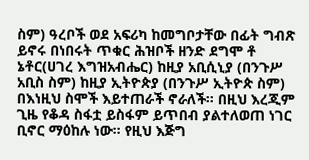ስም) ዓረቦች ወደ አፍሪካ ከመግቦታቸው በፊት ግብጽ ይኖሩ በነበሩት ጥቁር ሕዝቦች ዘንድ ደግሞ ቶ ኔቶር(ሀገረ እግዝአብሔር) ከዚያ አቢሲኒያ (በንጉሥ አቢስ ስም) ከዚያ ኢትዮጵያ (በንጉሥ ኢትዮጵ ስም) በእነዚህ ስሞች እይተጠራች ኖራለች፡፡ በዚህ እረጂም ጊዜ የቆዳ ስፋቷ ይስፋም ይጥበብ ያልተለወጠ ነገር ቢኖር ማዕከሉ ነው፡፡ የዚህ እጅግ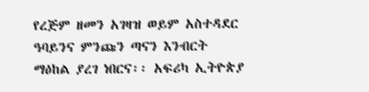የረጅም ዘመን አገዛዝ ወይም አስተዳደር ዓባይንና ምንጩን ጣናን እንብርት ማዕከል ያረገ ነበርና፡፡ አፍሪካ ኢትዮጵያ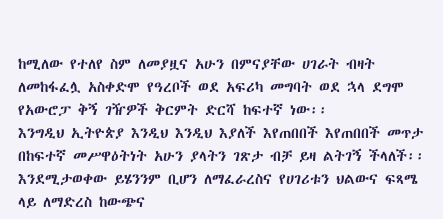ከሚለው የተለየ ስም ለመያዟና አሁን በምናያቸው ሀገራት ብዛት ለመከፋፈሏ አስቀድሞ የዓረቦች ወደ አፍሪካ መግባት ወደ ኋላ ደግሞ የአውሮፓ ቅኝ ገዥዎች ቅርምት ድርሻ ከፍተኛ ነው፡፡
እንግዲህ ኢትዮጵያ እንዲህ እንዲህ እያለች እየጠበበች እየጠበበች መጥታ በከፍተኛ መሥዋዕትነት አሁን ያላትን ገጽታ ብቻ ይዛ ልትገኝ ችላለች፡፡ እንደሚታወቀው ይሄንንም ቢሆን ለማፈራረስና የሀገሪቱን ህልውና ፍጻሜ ላይ ለማድረስ ከውጭና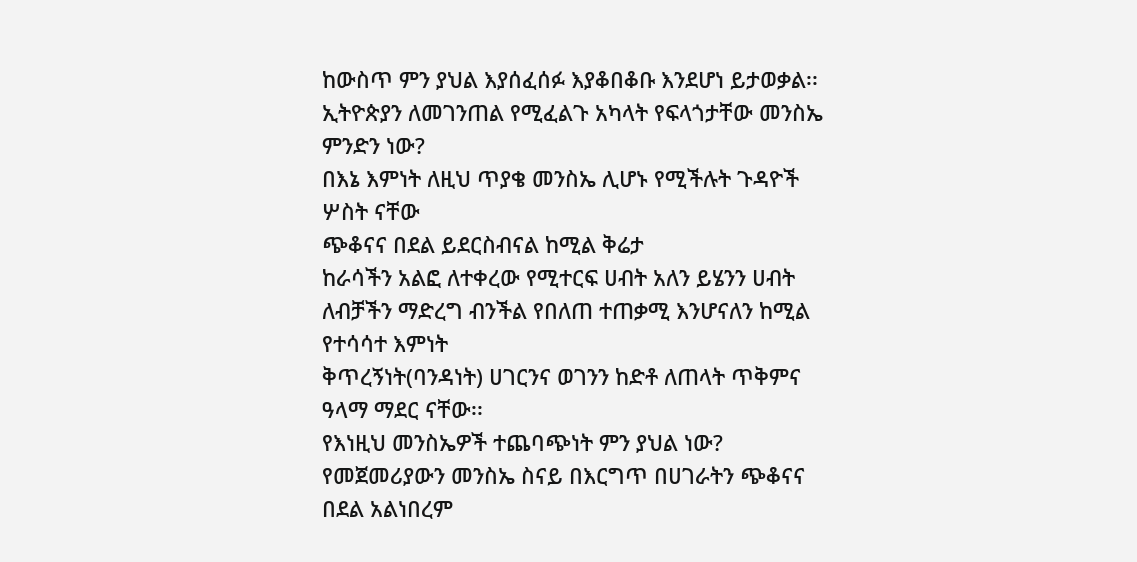ከውስጥ ምን ያህል እያሰፈሰፉ እያቆበቆቡ እንደሆነ ይታወቃል፡፡
ኢትዮጵያን ለመገንጠል የሚፈልጉ አካላት የፍላጎታቸው መንስኤ ምንድን ነው?
በእኔ እምነት ለዚህ ጥያቄ መንስኤ ሊሆኑ የሚችሉት ጉዳዮች ሦስት ናቸው
ጭቆናና በደል ይደርስብናል ከሚል ቅሬታ
ከራሳችን አልፎ ለተቀረው የሚተርፍ ሀብት አለን ይሄንን ሀብት ለብቻችን ማድረግ ብንችል የበለጠ ተጠቃሚ እንሆናለን ከሚል የተሳሳተ እምነት
ቅጥረኝነት(ባንዳነት) ሀገርንና ወገንን ከድቶ ለጠላት ጥቅምና ዓላማ ማደር ናቸው፡፡
የእነዚህ መንስኤዎች ተጨባጭነት ምን ያህል ነው?
የመጀመሪያውን መንስኤ ስናይ በእርግጥ በሀገራትን ጭቆናና በደል አልነበረም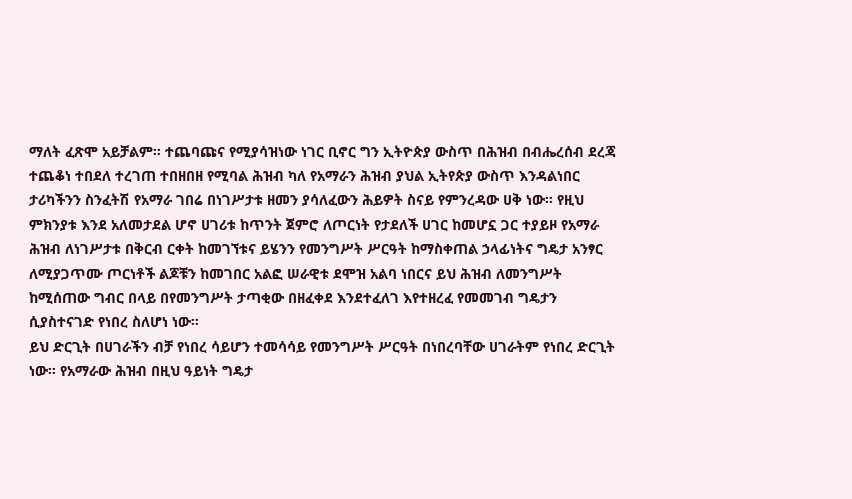ማለት ፈጽሞ አይቻልም፡፡ ተጨባጩና የሚያሳዝነው ነገር ቢኖር ግን ኢትዮጵያ ውስጥ በሕዝብ በብሔረሰብ ደረጃ ተጨቆነ ተበደለ ተረገጠ ተበዘበዘ የሚባል ሕዝብ ካለ የአማራን ሕዝብ ያህል ኢትየጵያ ውስጥ እንዳልነበር ታሪካችንን ስንፈትሽ የአማራ ገበሬ በነገሥታቱ ዘመን ያሳለፈውን ሕይዎት ስናይ የምንረዳው ሀቅ ነው፡፡ የዚህ ምክንያቱ እንደ አለመታደል ሆኖ ሀገሪቱ ከጥንት ጀምሮ ለጦርነት የታደለች ሀገር ከመሆኗ ጋር ተያይዞ የአማራ ሕዝብ ለነገሥታቱ በቅርብ ርቀት ከመገኘቱና ይሄንን የመንግሥት ሥርዓት ከማስቀጠል ኃላፊነትና ግዴታ አንፃር ለሚያጋጥሙ ጦርነቶች ልጆቹን ከመገበር አልፎ ሠራዊቱ ደሞዝ አልባ ነበርና ይህ ሕዝብ ለመንግሥት ከሚሰጠው ግብር በላይ በየመንግሥት ታጣቂው በዘፈቀደ እንደተፈለገ እየተዘረፈ የመመገብ ግዴታን ሲያስተናገድ የነበረ ስለሆነ ነው፡፡
ይህ ድርጊት በሀገራችን ብቻ የነበረ ሳይሆን ተመሳሳይ የመንግሥት ሥርዓት በነበረባቸው ሀገራትም የነበረ ድርጊት ነው፡፡ የአማራው ሕዝብ በዚህ ዓይነት ግዴታ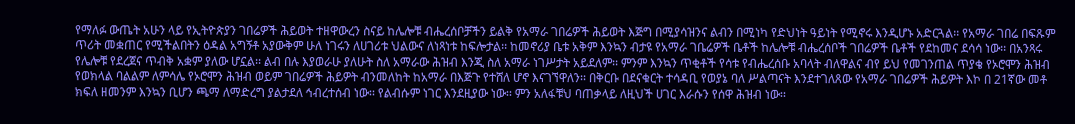የማለፉ ውጤት አሁን ላይ የኢትዮጵያን ገበሬዎች ሕይወት ተዘዋውረን ስናይ ከሌሎቹ ብሔረሰቦቻችን ይልቅ የአማራ ገበሬዎች ሕይወት እጅግ በሚያሳዝንና ልብን በሚነካ የድህነት ዓይነት የሚኖሩ እንዲሆኑ አድርጓል፡፡ የአማራ ገበሬ በፍጹም ጥሪት መቋጠር የሚችልበትን ዕዳል አግኝቶ አያውቅም ሁለ ነገሩን ለሀገሪቱ ህልውና ለነጻነቱ ከፍሎታል፡፡ ከመኖሪያ ቤቱ አቅም እንኳን ብታዩ የአማራ ገቤሬዎች ቤቶች ከሌሎቹ ብሔረሰቦች ገበሬዎች ቤቶች የደከመና ደሳሳ ነው፡፡ በአንጻሩ የሌሎቹ የደረጀና ጥብቅ አቋም ያለው ሆኗል፡፡ ልብ በሉ እያወራሁ ያለሁት ስለ አማራው ሕዝብ እንጂ ስለ አማራ ነገሥታት አይደለም፡፡ ምንም እንኳን ጥቂቶች የሳቱ የብሔረሰቡ አባላት ብለዋልና ብየ ይህ የመገንጠል ጥያቄ የኦሮሞን ሕዝብ የወክላል ባልልም ለምሳሌ የኦሮሞን ሕዝብ ወይም ገበሬዎች ሕይዎት ብንመለከት ከአማራ በእጅጉ የተሸለ ሆኖ እናገኘዋለን፡፡ በቅርቡ በደናቁርት ተሳዳቢ የወያኔ ባለ ሥልጣናት እንደተገለጸው የአማራ ገበሬዎች ሕይዎት እኮ በ 21ኛው መቶ ክፍለ ዘመንም እንኳን ቢሆን ጫማ ለማድረግ ያልታደለ ኅብረተሰብ ነው፡፡ የልብሱም ነገር እንደዚያው ነው፡፡ ምን አለፋቹህ ባጠቃላይ ለዚህች ሀገር እራሱን የሰዋ ሕዝብ ነው፡፡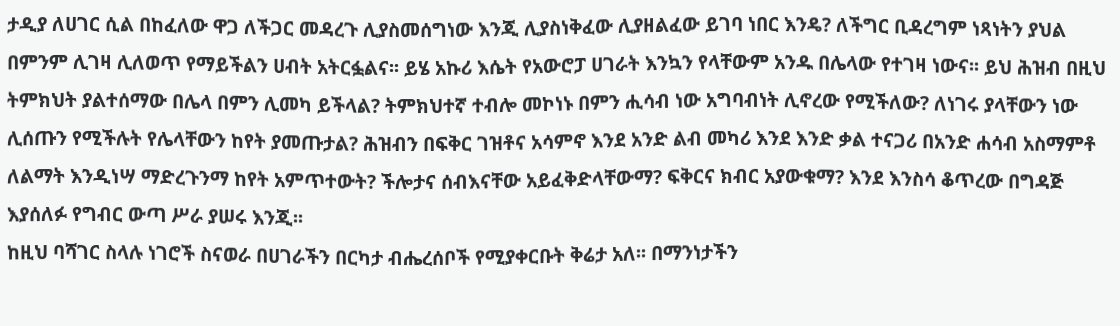ታዲያ ለሀገር ሲል በከፈለው ዋጋ ለችጋር መዳረጉ ሊያስመሰግነው እንጂ ሊያስነቅፈው ሊያዘልፈው ይገባ ነበር እንዴ? ለችግር ቢዳረግም ነጻነትን ያህል በምንም ሊገዛ ሊለወጥ የማይችልን ሀብት አትርፏልና፡፡ ይሄ አኩሪ እሴት የአውሮፓ ሀገራት እንኳን የላቸውም አንዱ በሌላው የተገዛ ነውና፡፡ ይህ ሕዝብ በዚህ ትምክህት ያልተሰማው በሌላ በምን ሊመካ ይችላል? ትምክህተኛ ተብሎ መኮነኑ በምን ሒሳብ ነው አግባብነት ሊኖረው የሚችለው? ለነገሩ ያላቸውን ነው ሊሰጡን የሚችሉት የሌላቸውን ከየት ያመጡታል? ሕዝብን በፍቅር ገዝቶና አሳምኖ እንደ አንድ ልብ መካሪ እንደ እንድ ቃል ተናጋሪ በአንድ ሐሳብ አስማምቶ ለልማት እንዲነሣ ማድረጉንማ ከየት አምጥተውት? ችሎታና ሰብእናቸው አይፈቅድላቸውማ? ፍቅርና ክብር አያውቁማ? እንደ እንስሳ ቆጥረው በግዳጅ እያሰለፉ የግብር ውጣ ሥራ ያሠሩ እንጂ፡፡
ከዚህ ባሻገር ስላሉ ነገሮች ስናወራ በሀገራችን በርካታ ብሔረሰቦች የሚያቀርቡት ቅሬታ አለ፡፡ በማንነታችን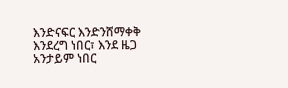እንድናፍር እንድንሸማቀቅ እንደረግ ነበር፣ እንደ ዜጋ አንታይም ነበር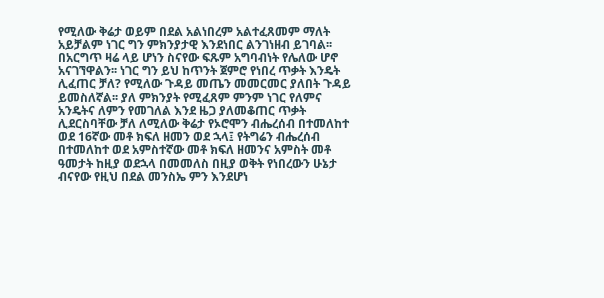የሚለው ቅሬታ ወይም በደል አልነበረም አልተፈጸመም ማለት አይቻልም ነገር ግን ምክንያታዊ እንደነበር ልንገነዘብ ይገባል፡፡ በአርግጥ ዛሬ ላይ ሆነን ስናየው ፍጹም አግባብነት የሌለው ሆኖ አናገኘዋልን፡፡ ነገር ግን ይህ ከጥንት ጀምሮ የነበረ ጥቃት እንዴት ሊፈጠር ቻለ? የሚለው ጉዳይ መጤን መመርመር ያለበት ጉዳይ ይመስለኛል፡፡ ያለ ምክንያት የሚፈጸም ምንም ነገር የለምና አንዴትና ለምን የመገለል እንደ ዜጋ ያለመቆጠር ጥቃት ሊደርስባቸው ቻለ ለሚለው ቅሬታ የኦሮሞን ብሔረሰብ በተመለከተ ወደ 16ኛው መቶ ክፍለ ዘመን ወደ ኋላ፤ የትግሬን ብሔረሰብ በተመለከተ ወደ አምስተኛው መቶ ክፍለ ዘመንና አምስት መቶ ዓመታት ከዚያ ወደኋላ በመመለስ በዚያ ወቅት የነበረውን ሁኔታ ብናየው የዚህ በደል መንስኤ ምን እንደሆነ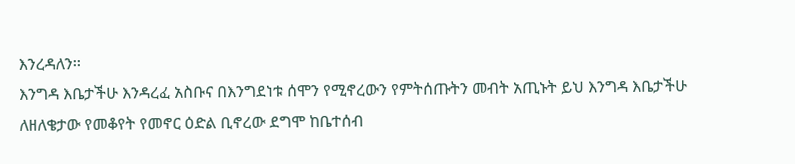እንረዳለን፡፡
እንግዳ እቤታችሁ እንዳረፈ አስቡና በእንግደነቱ ሰሞን የሚኖረውን የምትሰጡትን መብት አጢኑት ይህ እንግዳ እቤታችሁ ለዘለቄታው የመቆየት የመኖር ዕድል ቢኖረው ደግሞ ከቤተሰብ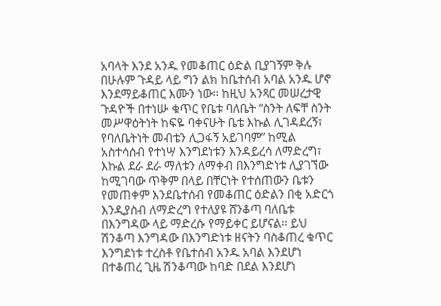አባላት እንደ አንዱ የመቆጠር ዕድል ቢያገኝም ቅሉ በሁሉም ጉዳይ ላይ ግን ልክ ከቤተሰብ አባል አንዱ ሆኖ እንደማይቆጠር እሙን ነው፡፡ ከዚህ አንጻር መሠረታዊ ጉዳዮች በተነሡ ቁጥር የቤቱ ባለቤት “ስንት ለፍቸ ስንት መሥዋዕትነት ከፍዬ ባቀናሁት ቤቴ እኩል ሊገዳደረኝ፣ የባለቤትነት መብቴን ሊጋፋኝ አይገባም” ከሚል አስተሳሰብ የተነሣ እንግደነቱን እንዳይረሳ ለማድረግ፣ እኩል ደራ ደራ ማለቱን ለማቀብ በእንግድነቱ ሊያገኘው ከሚገባው ጥቅም በላይ በቸርነት የተሰጠውን ቤቱን የመጠቀም እንደቤተሰብ የመቆጠር ዕድልን በቂ አድርጎ እንዲያስብ ለማድረግ የተለያዩ ሸንቆጣ ባለቤቱ በእንግዳው ላይ ማድረሱ የማይቀር ይሆናል፡፡ ይህ ሽንቆጣ እንግዳው በእንግድነቱ ዘናትን ባስቆጠረ ቁጥር እንግደነቱ ተረስቶ የቤተሰብ አንዱ አባል እንደሆነ በተቆጠረ ጊዜ ሽንቆጣው ከባድ በደል እንደሆነ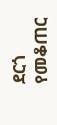ደርጎ የመቆጠር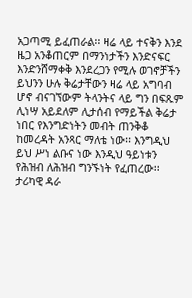አጋጣሚ ይፈጠራል፡፡ ዛሬ ላይ ተናቅን እንደ ዜጋ አንቆጠርም በማንነታችን እንድናፍር እንድንሸማቀቅ እንደረጋን የሚሉ ወገኖቻችን ይህንን ሁሉ ቅሬታቸውን ዛሬ ላይ አግባብ ሆኖ ብናገኘውም ትላንትና ላይ ግን በፍጹም ሊነሣ አይደለም ሊታሰብ የማይችል ቅሬታ ነበር የእንግድነትን መብት ጠንቅቆ ከመረዳት አንጻር ማለቴ ነው፡፡ እንግዲህ ይህ ሥነ ልቡና ነው እንዲህ ዓይነቱን የሕዝብ ለሕዝብ ግንኙነት የፈጠረው፡፡ ታሪካዊ ዳራ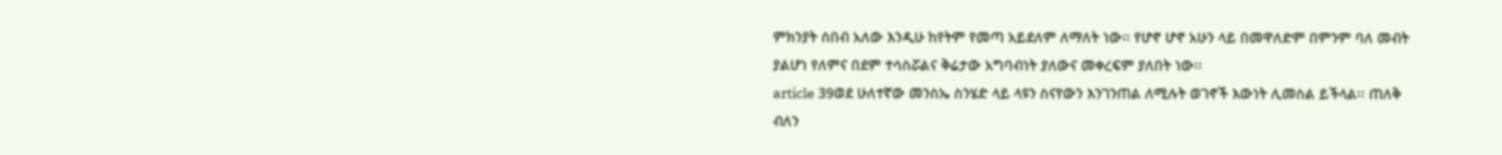ምክንያት ሰበብ አለው እንዲሁ ከየትም የመጣ አይደለም ለማለት ነው፡፡ የሆኖ ሆኖ አሁን ላይ በመዋለድም በምንም ባለ መብት ያልሆነ የለምና በደም ተሳስሯልና ቅሬታው አግባብነት ያለውና መቀረፍም ያለበት ነው፡፡
article 39ወደ ሁለተኛው መንስኤ ስንሄድ ላይ ላዩን ስናየውን እንገንጠል ለሚሉት ወገኖች እውነት ሊመስል ይችላል፡፡ ጠለቅ ብለን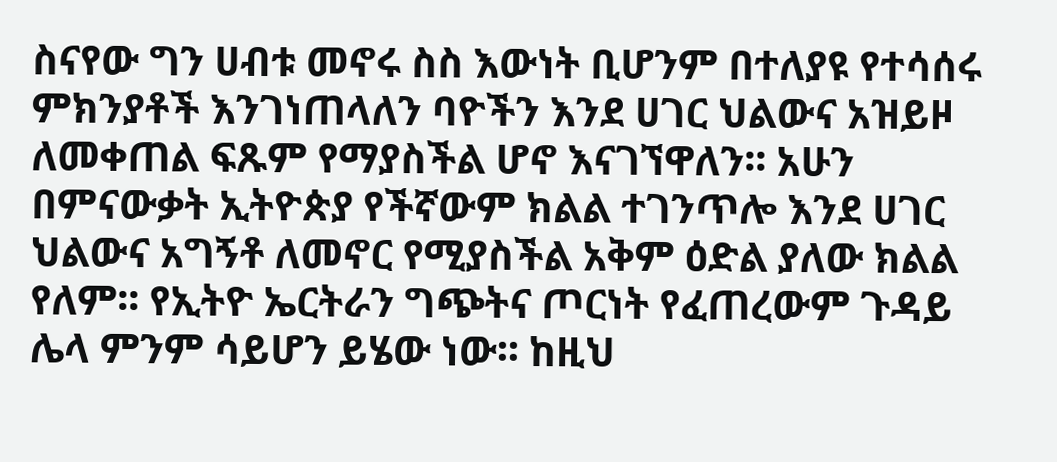ስናየው ግን ሀብቱ መኖሩ ስስ እውነት ቢሆንም በተለያዩ የተሳሰሩ ምክንያቶች እንገነጠላለን ባዮችን እንደ ሀገር ህልውና አዝይዞ ለመቀጠል ፍጹም የማያስችል ሆኖ እናገኘዋለን፡፡ አሁን በምናውቃት ኢትዮጵያ የችኛውም ክልል ተገንጥሎ እንደ ሀገር ህልውና አግኝቶ ለመኖር የሚያስችል አቅም ዕድል ያለው ክልል የለም፡፡ የኢትዮ ኤርትራን ግጭትና ጦርነት የፈጠረውም ጉዳይ ሌላ ምንም ሳይሆን ይሄው ነው፡፡ ከዚህ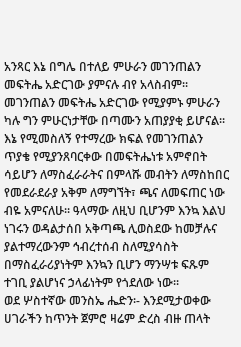አንጻር እኔ በግሌ በተለይ ምሁራን መገንጠልን መፍትሔ አድርገው ያምናሉ ብየ አላስብም፡፡ መገንጠልን መፍትሔ አድርገው የሚያምኑ ምሁራን ካሉ ግን ምሁርነታቸው በጣሙን አጠያያቂ ይሆናል፡፡ እኔ የሚመስለኝ የተማረው ክፍል የመገንጠልን ጥያቄ የሚያንጸባርቀው በመፍትሔነቱ አምኖበት ሳይሆን ለማስፈራራትና በምላሹ መብትን ለማስከበር የመደራደራያ አቅም ለማግኘት፣ ጫና ለመፍጠር ነው ብዬ አምናለሁ፡፡ ዓላማው ለዚህ ቢሆንም እንኳ እልህ ነገሩን ወዳልታሰበ አቅጣጫ ሊወስደው ከመቻሉና ያልተማረውንም ኅብረተሰብ ስለሚያሳስት በማስፈራሪያነትም እንኳን ቢሆን ማንሣቱ ፍጹም ተገቢ ያልሆነና ኃላፊነትም የጎደለው ነው፡፡
ወደ ሦስተኛው መንስኤ ሔድን፡- እንደሚታወቀው ሀገራችን ከጥንት ጀምሮ ዛሬም ድረስ ብዙ ጠላት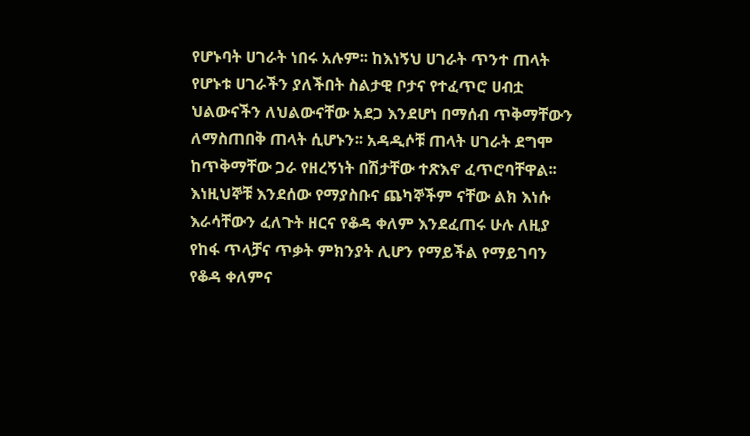የሆኑባት ሀገራት ነበሩ አሉም፡፡ ከእነኝህ ሀገራት ጥንተ ጠላት የሆኑቱ ሀገራችን ያለችበት ስልታዊ ቦታና የተፈጥሮ ሀብቷ ህልውናችን ለህልውናቸው አደጋ እንደሆነ በማሰብ ጥቅማቸውን ለማስጠበቅ ጠላት ሲሆኑን፡፡ አዳዲሶቹ ጠላት ሀገራት ደግሞ ከጥቅማቸው ጋራ የዘረኝነት በሽታቸው ተጽእኖ ፈጥሮባቸዋል፡፡ እነዚህኞቹ እንደሰው የማያስቡና ጨካኞችም ናቸው ልክ እነሱ እራሳቸውን ፈለጉት ዘርና የቆዳ ቀለም እንደፈጠሩ ሁሉ ለዚያ የከፋ ጥላቻና ጥቃት ምክንያት ሊሆን የማይችል የማይገባን የቆዳ ቀለምና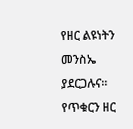የዘር ልዩነትን መንስኤ ያደርጋሉና፡፡ የጥቁርን ዘር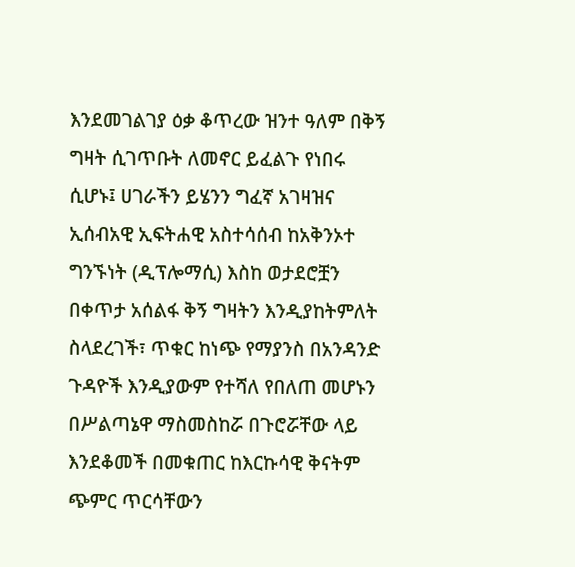እንደመገልገያ ዕቃ ቆጥረው ዝንተ ዓለም በቅኝ ግዛት ሲገጥቡት ለመኖር ይፈልጉ የነበሩ ሲሆኑ፤ ሀገራችን ይሄንን ግፈኛ አገዛዝና ኢሰብአዊ ኢፍትሐዊ አስተሳሰብ ከአቅንኦተ ግንኙነት (ዲፕሎማሲ) እስከ ወታደሮቿን በቀጥታ አሰልፋ ቅኝ ግዛትን እንዲያከትምለት ስላደረገች፣ ጥቁር ከነጭ የማያንስ በአንዳንድ ጉዳዮች እንዲያውም የተሻለ የበለጠ መሆኑን በሥልጣኔዋ ማስመስከሯ በጉሮሯቸው ላይ እንደቆመች በመቁጠር ከእርኩሳዊ ቅናትም ጭምር ጥርሳቸውን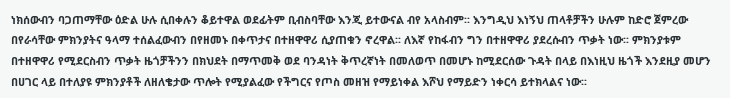ነክሰውብን ባጋጠማቸው ዕድል ሁሉ ሲበቀሉን ቆይተዋል ወደፊትም ቢብስባቸው እንጂ ይተውናል ብየ አላስብም፡፡ እንግዲህ እነኝህ ጠላቶቻችን ሁሉም ከድሮ ጀምረው በየራሳቸው ምክንያትና ዓላማ ተሰልፈውብን በየዘመኑ በቀጥታና በተዘዋዋሪ ሲያጠቁን ኖረዋል፡፡ ለእኛ የከፋብን ግን በተዘዋዋሪ ያደረሱብን ጥቃት ነው፡፡ ምክንያቱም በተዘዋዋሪ የሚደርስብን ጥቃት ዜጎቻችንን በክህደት በማጥመቅ ወደ ባንዳነት ቅጥረኛነት በመለወጥ በመሆኑ ከሚደርሰው ጉዳት በላይ በእነዚህ ዜጎች እንደዚያ መሆን በሀገር ላይ በተለያዩ ምክንያቶች ለዘለቄታው ጥሎት የሚያልፈው የችግርና የጦስ መዘዝ የማይነቀል እሾህ የማይድን ነቀርሳ ይተክላልና ነው፡፡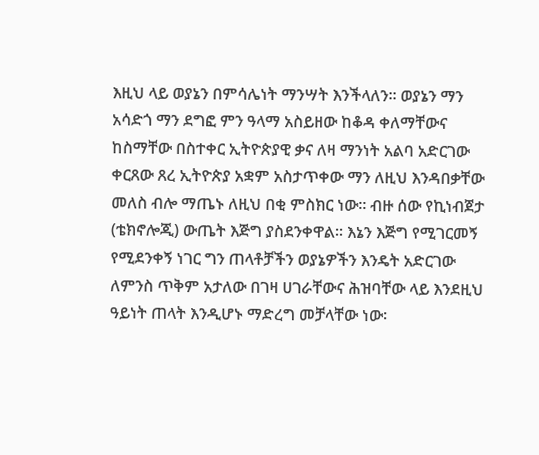እዚህ ላይ ወያኔን በምሳሌነት ማንሣት እንችላለን፡፡ ወያኔን ማን አሳድጎ ማን ደግፎ ምን ዓላማ አስይዘው ከቆዳ ቀለማቸውና ከስማቸው በስተቀር ኢትዮጵያዊ ቃና ለዛ ማንነት አልባ አድርገው ቀርጸው ጸረ ኢትዮጵያ አቋም አስታጥቀው ማን ለዚህ እንዳበቃቸው መለስ ብሎ ማጤኑ ለዚህ በቂ ምስክር ነው፡፡ ብዙ ሰው የኪነብጀታ (ቴክኖሎጂ) ውጤት እጅግ ያስደንቀዋል፡፡ እኔን እጅግ የሚገርመኝ የሚደንቀኝ ነገር ግን ጠላቶቻችን ወያኔዎችን እንዴት አድርገው ለምንስ ጥቅም አታለው በገዛ ሀገራቸውና ሕዝባቸው ላይ እንደዚህ ዓይነት ጠላት እንዲሆኑ ማድረግ መቻላቸው ነው፡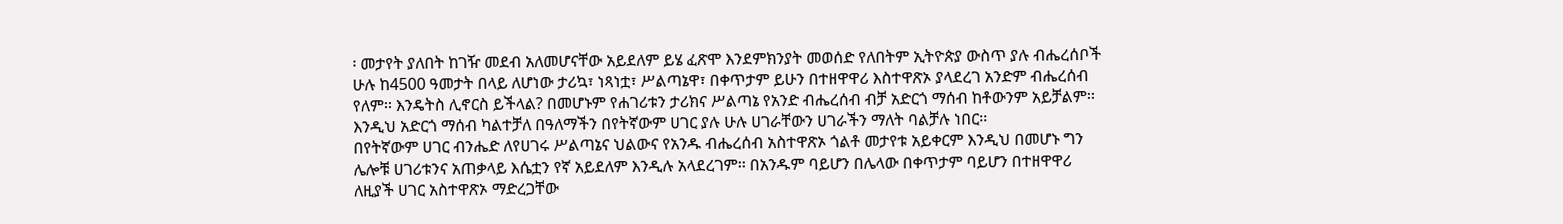፡ መታየት ያለበት ከገዥ መደብ አለመሆናቸው አይደለም ይሄ ፈጽሞ እንደምክንያት መወሰድ የለበትም ኢትዮጵያ ውስጥ ያሉ ብሔረሰቦች ሁሉ ከ4500 ዓመታት በላይ ለሆነው ታሪኳ፣ ነጻነቷ፣ ሥልጣኔዋ፣ በቀጥታም ይሁን በተዘዋዋሪ እስተዋጽኦ ያላደረገ አንድም ብሔረሰብ የለም፡፡ እንዴትስ ሊኖርስ ይችላል? በመሆኑም የሐገሪቱን ታሪክና ሥልጣኔ የአንድ ብሔረሰብ ብቻ አድርጎ ማሰብ ከቶውንም አይቻልም፡፡ እንዲህ አድርጎ ማሰብ ካልተቻለ በዓለማችን በየትኛውም ሀገር ያሉ ሁሉ ሀገራቸውን ሀገራችን ማለት ባልቻሉ ነበር፡፡
በየትኛውም ሀገር ብንሔድ ለየሀገሩ ሥልጣኔና ህልውና የአንዱ ብሔረሰብ አስተዋጽኦ ጎልቶ መታየቱ አይቀርም እንዲህ በመሆኑ ግን ሌሎቹ ሀገሪቱንና አጠቃላይ እሴቷን የኛ አይደለም እንዲሉ አላደረገም፡፡ በአንዱም ባይሆን በሌላው በቀጥታም ባይሆን በተዘዋዋሪ ለዚያች ሀገር አስተዋጽኦ ማድረጋቸው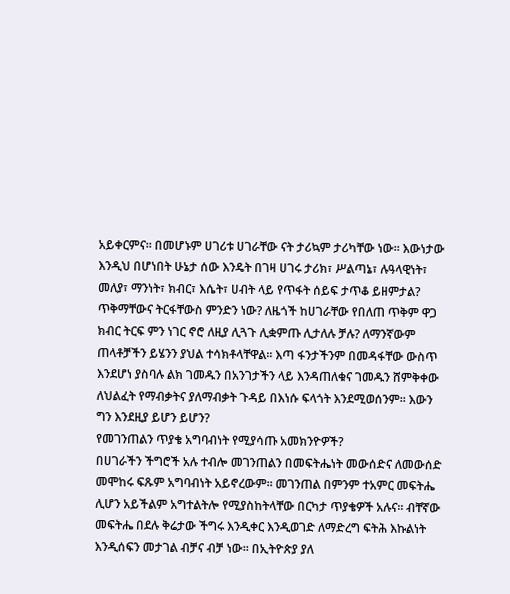አይቀርምና፡፡ በመሆኑም ሀገሪቱ ሀገራቸው ናት ታሪኳም ታሪካቸው ነው፡፡ እውነታው እንዲህ በሆነበት ሁኔታ ሰው እንዴት በገዛ ሀገሩ ታሪክ፣ ሥልጣኔ፣ ሉዓላዊነት፣ መለያ፣ ማንነት፣ ክብር፣ እሴት፣ ሀብት ላይ የጥፋት ሰይፍ ታጥቆ ይዘምታል? ጥቅማቸውና ትርፋቸውስ ምንድን ነው? ለዜጎች ከሀገራቸው የበለጠ ጥቅም ዋጋ ክብር ትርፍ ምን ነገር ኖሮ ለዚያ ሊጓጉ ሊቋምጡ ሊታለሉ ቻሉ? ለማንኛውም ጠላቶቻችን ይሄንን ያህል ተሳክቶላቸዋል፡፡ እጣ ፋንታችንም በመዳፋቸው ውስጥ እንደሆነ ያስባሉ ልክ ገመዱን በአንገታችን ላይ እንዳጠለቁና ገመዱን ሸምቅቀው ለህልፈት የማብቃትና ያለማብቃት ጉዳይ በእነሱ ፍላጎት እንደሚወሰንም፡፡ እውን ግን እንደዚያ ይሆን ይሆን?
የመገንጠልን ጥያቄ አግባብነት የሚያሳጡ አመክንዮዎች?
በሀገራችን ችግሮች አሉ ተብሎ መገንጠልን በመፍትሔነት መውሰድና ለመውሰድ መሞከሩ ፍጹም አግባብነት አይኖረውም፡፡ መገንጠል በምንም ተአምር መፍትሔ ሊሆን አይችልም አግተልትሎ የሚያስከትላቸው በርካታ ጥያቄዎች አሉና፡፡ ብቸኛው መፍትሔ በደሉ ቅሬታው ችግሩ እንዲቀር እንዲወገድ ለማድረግ ፍትሕ እኩልነት እንዲሰፍን መታገል ብቻና ብቻ ነው፡፡ በኢትዮጵያ ያለ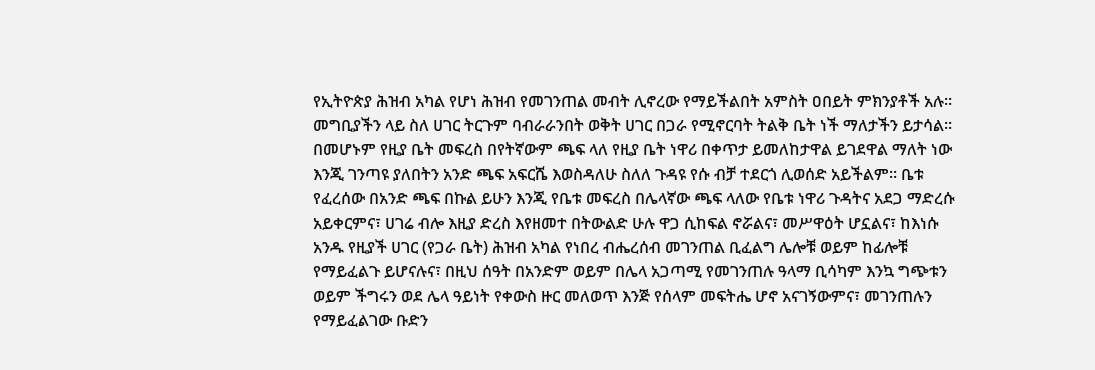የኢትዮጵያ ሕዝብ አካል የሆነ ሕዝብ የመገንጠል መብት ሊኖረው የማይችልበት አምስት ዐበይት ምክንያቶች አሉ፡፡
መግቢያችን ላይ ስለ ሀገር ትርጉም ባብራራንበት ወቅት ሀገር በጋራ የሚኖርባት ትልቅ ቤት ነች ማለታችን ይታሳል፡፡ በመሆኑም የዚያ ቤት መፍረስ በየትኛውም ጫፍ ላለ የዚያ ቤት ነዋሪ በቀጥታ ይመለከታዋል ይገደዋል ማለት ነው እንጂ ገንጣዩ ያለበትን አንድ ጫፍ አፍርሼ እወስዳለሁ ስለለ ጉዳዩ የሱ ብቻ ተደርጎ ሊወሰድ አይችልም፡፡ ቤቱ የፈረሰው በአንድ ጫፍ በኩል ይሁን እንጂ የቤቱ መፍረስ በሌላኛው ጫፍ ላለው የቤቱ ነዋሪ ጉዳትና አደጋ ማድረሱ አይቀርምና፣ ሀገሬ ብሎ እዚያ ድረስ እየዘመተ በትውልድ ሁሉ ዋጋ ሲከፍል ኖሯልና፣ መሥዋዕት ሆኗልና፣ ከእነሱ አንዱ የዚያች ሀገር (የጋራ ቤት) ሕዝብ አካል የነበረ ብሔረሰብ መገንጠል ቢፈልግ ሌሎቹ ወይም ከፊሎቹ የማይፈልጉ ይሆናሉና፣ በዚህ ሰዓት በአንድም ወይም በሌላ አጋጣሚ የመገንጠሉ ዓላማ ቢሳካም እንኳ ግጭቱን ወይም ችግሩን ወደ ሌላ ዓይነት የቀውስ ዙር መለወጥ እንጅ የሰላም መፍትሔ ሆኖ አናገኝውምና፣ መገንጠሉን የማይፈልገው ቡድን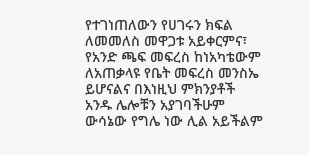የተገነጠለውን የሀገሩን ክፍል ለመመለስ መዋጋቱ አይቀርምና፣ የአንድ ጫፍ መፍረስ ከነአካቴውም ለአጠቃላዩ የቤት መፍረስ መንስኤ ይሆናልና በእነዚህ ምክንያቶች አንዱ ሌሎቹን አያገባችሁም ውሳኔው የግሌ ነው ሊል አይችልም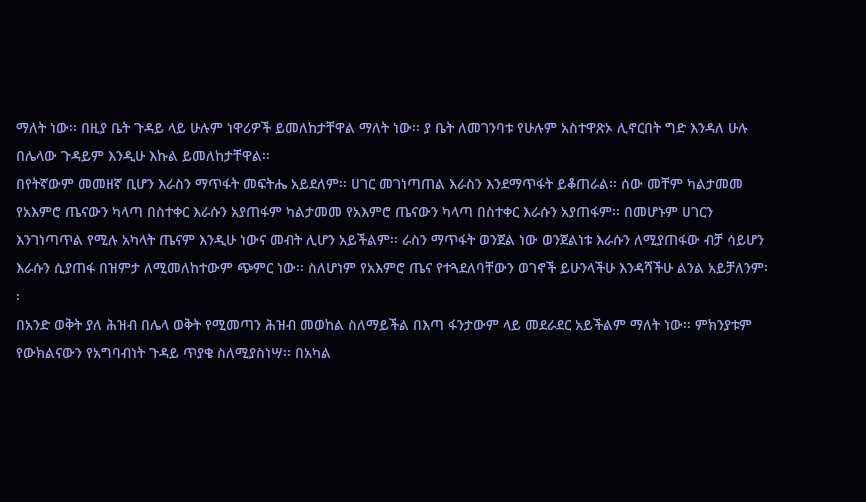ማለት ነው፡፡ በዚያ ቤት ጉዳይ ላይ ሁሉም ነዋሪዎች ይመለከታቸዋል ማለት ነው፡፡ ያ ቤት ለመገንባቱ የሁሉም አስተዋጽኦ ሊኖርበት ግድ እንዳለ ሁሉ በሌላው ጉዳይም እንዲሁ እኩል ይመለከታቸዋል፡፡
በየትኛውም መመዘኛ ቢሆን እራስን ማጥፋት መፍትሔ አይደለም፡፡ ሀገር መገነጣጠል እራስን እንደማጥፋት ይቆጠራል፡፡ ሰው መቸም ካልታመመ የአእምሮ ጤናውን ካላጣ በስተቀር እራሱን አያጠፋም ካልታመመ የአእምሮ ጤናውን ካላጣ በስተቀር እራሱን አያጠፋም፡፡ በመሆኑም ሀገርን እንገነጣጥል የሚሉ አካላት ጤናም እንዲሁ ነውና መብት ሊሆን አይችልም፡፡ ራስን ማጥፋት ወንጀል ነው ወንጀልነቱ እራሱን ለሚያጠፋው ብቻ ሳይሆን እራሱን ሲያጠፋ በዝምታ ለሚመለከተውም ጭምር ነው፡፡ ስለሆነም የአእምሮ ጤና የተጓደለባቸውን ወገኖች ይሁንላችሁ እንዳሻችሁ ልንል አይቻለንም፡፡
በአንድ ወቅት ያለ ሕዝብ በሌላ ወቅት የሚመጣን ሕዝብ መወከል ስለማይችል በእጣ ፋንታውም ላይ መደራደር አይችልም ማለት ነው፡፡ ምክንያቱም የውክልናውን የአግባብነት ጉዳይ ጥያቄ ስለሚያስነሣ፡፡ በአካል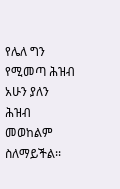የሌለ ግን የሚመጣ ሕዝብ አሁን ያለን ሕዝብ መወከልም ስለማይችል፡፡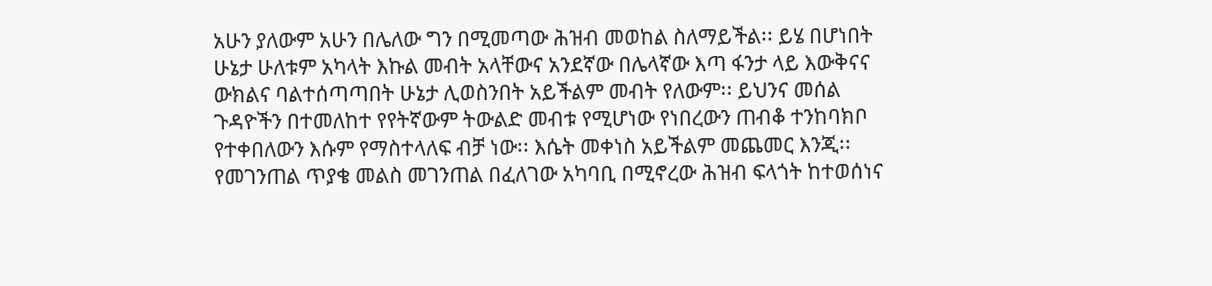አሁን ያለውም አሁን በሌለው ግን በሚመጣው ሕዝብ መወከል ስለማይችል፡፡ ይሄ በሆነበት ሁኔታ ሁለቱም አካላት እኩል መብት አላቸውና አንደኛው በሌላኛው እጣ ፋንታ ላይ እውቅናና ውክልና ባልተሰጣጣበት ሁኔታ ሊወስንበት አይችልም መብት የለውም፡፡ ይህንና መሰል ጉዳዮችን በተመለከተ የየትኛውም ትውልድ መብቱ የሚሆነው የነበረውን ጠብቆ ተንከባክቦ የተቀበለውን እሱም የማስተላለፍ ብቻ ነው፡፡ እሴት መቀነስ አይችልም መጨመር እንጂ፡፡
የመገንጠል ጥያቄ መልስ መገንጠል በፈለገው አካባቢ በሚኖረው ሕዝብ ፍላጎት ከተወሰነና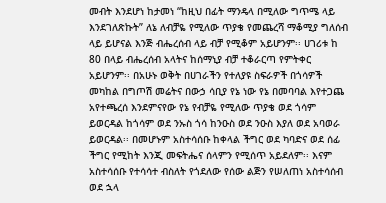መብት እንደሆነ ከታመነ “ከዚህ በፊት ማንዴላ በሚለው ግጥሜ ላይ እንደገለጽኩት” ለኔ ለብቻዬ የሚለው ጥያቄ የመጨረሻ ማቆሚያ ግለሰብ ላይ ይሆናል እንጅ ብሔረሰብ ላይ ብቻ የሚቆም አይሆንም፡፡ ሀገሪቱ ከ 80 በላይ ብሔረሰብ አላትና ከሰማኒያ ብቻ ተቆራርጣ የምትቀር አይሆንም፡፡ በአሁኑ ወቅት በሀገራችን የተለያዩ ስፍራዎች በጎሳዎች መካከል በግጦሽ መሬትና በውኃ ሳቢያ የኔ ነው የኔ በመባባል እየተጋጨ አየተጫረሰ እንደምናየው የኔ የብቻዬ የሚለው ጥያቄ ወደ ጎሳም ይወርዳል ከጎሳም ወደ ንኡስ ጎሳ ከንዑስ ወደ ንዑስ እያለ ወደ አባወራ ይወርዳል፡፡ በመሆኑም አስተሳሰቡ ከቀላል ችግር ወደ ካባድና ወደ ሰፊ ችግር የሚከት እንጂ መፍትሔና ሰላምን የሚሰጥ አይደለም፡፡ እናም አስተሳሰቡ የተሳሳተ ብስለት የጎደለው የሰው ልጅን የሠለጠነ አስተሳሰብ ወደ ኋላ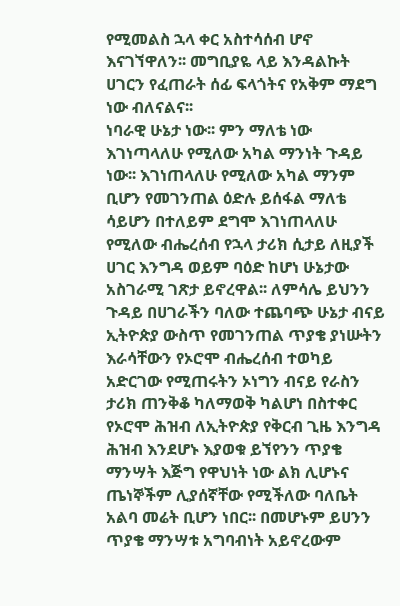የሚመልስ ኋላ ቀር አስተሳሰብ ሆኖ እናገኘዋለን፡፡ መግቢያዬ ላይ እንዳልኩት ሀገርን የፈጠራት ሰፊ ፍላጎትና የአቅም ማደግ ነው ብለናልና፡፡
ነባራዊ ሁኔታ ነው፡፡ ምን ማለቴ ነው እገነጣላለሁ የሚለው አካል ማንነት ጉዳይ ነው፡፡ እገነጠላለሁ የሚለው አካል ማንም ቢሆን የመገንጠል ዕድሉ ይሰፋል ማለቴ ሳይሆን በተለይም ደግሞ እገነጠላለሁ የሚለው ብሔረሰብ የኋላ ታሪክ ሲታይ ለዚያች ሀገር እንግዳ ወይም ባዕድ ከሆነ ሁኔታው አስገራሚ ገጽታ ይኖረዋል፡፡ ለምሳሌ ይህንን ጉዳይ በሀገራችን ባለው ተጨባጭ ሁኔታ ብናይ ኢትዮጵያ ውስጥ የመገንጠል ጥያቄ ያነሡትን እራሳቸውን የኦሮሞ ብሔረሰብ ተወካይ አድርገው የሚጠሩትን ኦነግን ብናይ የራስን ታሪክ ጠንቅቆ ካለማወቅ ካልሆነ በስተቀር የኦሮሞ ሕዝብ ለኢትዮጵያ የቅርብ ጊዜ እንግዳ ሕዝብ እንደሆኑ እያወቁ ይኘየንን ጥያቄ ማንሣት እጅግ የዋህነት ነው ልክ ሊሆኑና ጤነኞችም ሊያሰኛቸው የሚችለው ባለቤት አልባ መሬት ቢሆን ነበር፡፡ በመሆኑም ይሀንን ጥያቄ ማንሣቱ አግባብነት አይኖረውም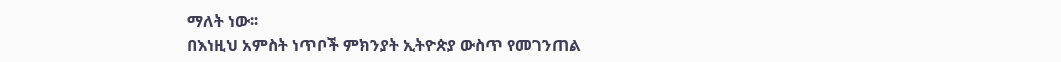ማለት ነው፡፡
በእነዚህ አምስት ነጥቦች ምክንያት ኢትዮጵያ ውስጥ የመገንጠል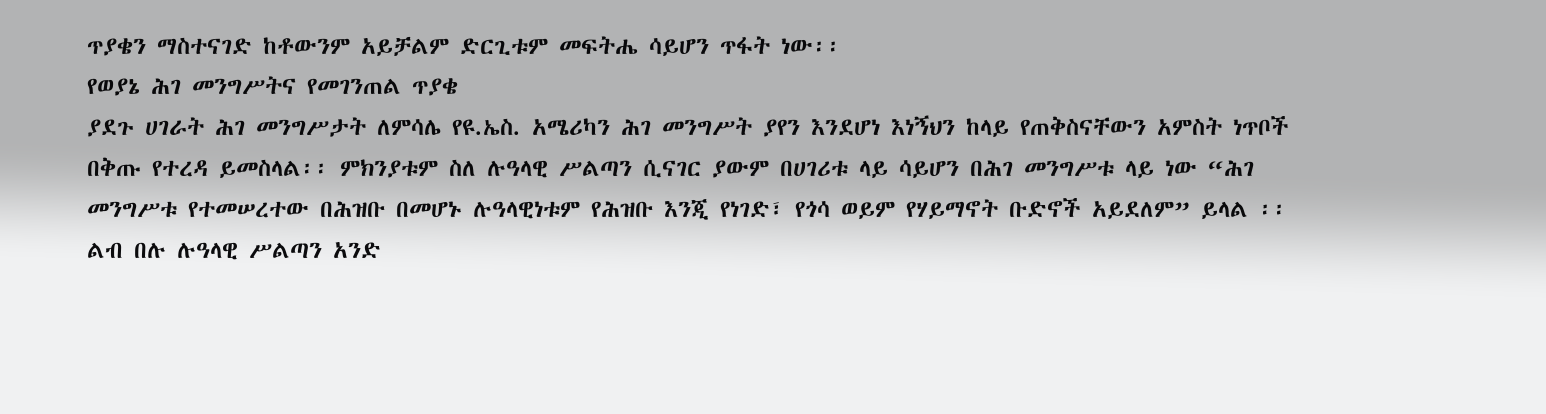ጥያቄን ማስተናገድ ከቶውንም አይቻልም ድርጊቱም መፍትሔ ሳይሆን ጥፋት ነው፡፡
የወያኔ ሕገ መንግሥትና የመገንጠል ጥያቄ
ያደጉ ሀገራት ሕገ መንግሥታት ለምሳሌ የዩ.ኤስ. አሜሪካን ሕገ መንግሥት ያየን እንደሆነ እነኝህን ከላይ የጠቅስናቸውን አምስት ነጥቦች በቅጡ የተረዳ ይመስላል፡፡ ምክንያቱም ስለ ሉዓላዊ ሥልጣን ሲናገር ያውም በሀገሪቱ ላይ ሳይሆን በሕገ መንግሥቱ ላይ ነው “ሕገ መንግሥቱ የተመሠረተው በሕዝቡ በመሆኑ ሉዓላዊነቱም የሕዝቡ እንጂ የነገድ፣ የጎሳ ወይም የሃይማኖት ቡድኖች አይደለም” ይላል ፡፡ ልብ በሉ ሉዓላዊ ሥልጣን አንድ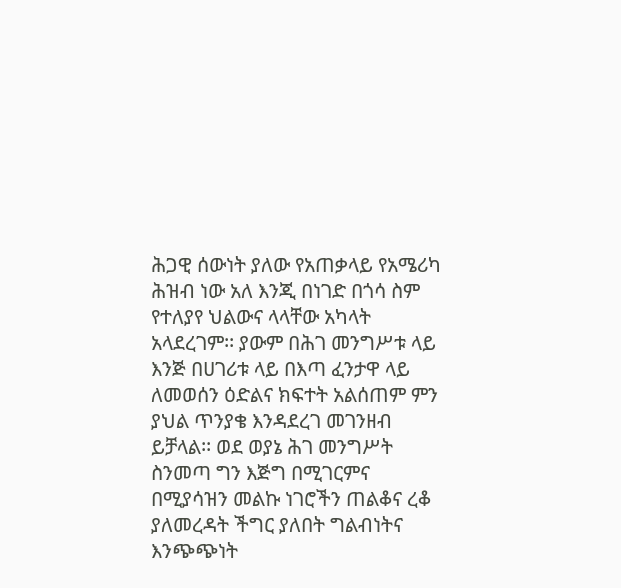ሕጋዊ ሰውነት ያለው የአጠቃላይ የአሜሪካ ሕዝብ ነው አለ እንጂ በነገድ በጎሳ ስም የተለያየ ህልውና ላላቸው አካላት አላደረገም፡፡ ያውም በሕገ መንግሥቱ ላይ እንጅ በሀገሪቱ ላይ በእጣ ፈንታዋ ላይ ለመወሰን ዕድልና ክፍተት አልሰጠም ምን ያህል ጥንያቄ እንዳደረገ መገንዘብ ይቻላል፡፡ ወደ ወያኔ ሕገ መንግሥት ስንመጣ ግን እጅግ በሚገርምና በሚያሳዝን መልኩ ነገሮችን ጠልቆና ረቆ ያለመረዳት ችግር ያለበት ግልብነትና እንጭጭነት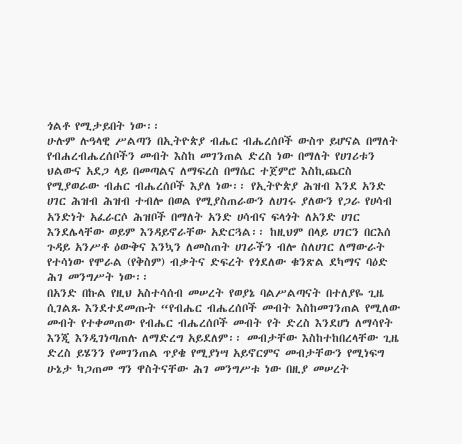ጎልቶ የሚታይበት ነው፡፡
ሁሉም ሉዓላዊ ሥልጣን በኢትዮጵያ ብሔር ብሔረሰቦች ውስጥ ይሆናል በማለት የብሐረብሔረሰቦችን መብት እስከ መገንጠል ድረስ ነው በማለት የሀገሪቱን ህልውና አደጋ ላይ በመጣልና ለማፍረስ በማሴር ተጀምሮ እስኪጨርስ የሚያወራው ብሐር ብሔረሰቦች እያለ ነው፡፡ የኢትዮጵያ ሕዝብ እንደ አንድ ሀገር ሕዝብ ሕዝብ ተብሎ በወል የሚያስጠራውን ለሀገሩ ያለውን የጋራ የሀሳብ አንድነት አፈራርሶ ሕዝቦች በማለት አንድ ሀሳብና ፍላጎት ለአንድ ሀገር እንደሌላቸው ወይም እንዳይኖራቸው አድርጓል፡፡ ከዚህም በላይ ሀገርን በርእሰ ጉዳይ አንሥቶ ዕውቅና እንኳን ለመስጠት ሀገራችን ብሎ ስለሀገር ለማውራት የተሳነው የሞራል (የቅስም) ብቃትና ድፍረት የጎደለው ቁንጽል ደካማና ባዕድ ሕገ መንግሥት ነው፡፡
በአንድ በኩል የዚህ አስተሳሰብ መሠረት የወያኔ ባልሥልጣናት በተለያዬ ጊዜ ሲገልጹ እንደተደመጡት “የብሔር ብሔረሰቦች መብት እስከመገንጠል የሚለው መብት የተቀመጠው የብሔር ብሔረሰቦች መብት የት ድረስ እንደሆነ ለማሳየት እንጂ እንዲገነጣጠሉ ለማድረግ አይደለም፡፡ መብታቸው እስከተከበረላቸው ጊዜ ድረስ ይሄንን የመገንጠል ጥያቄ የሚያነሣ አይኖርምና መብታቸውን የሚነፍግ ሁኔታ ካጋጠመ ግን ዋስትናቸው ሕገ መንግሥቱ ነው በዚያ መሠረት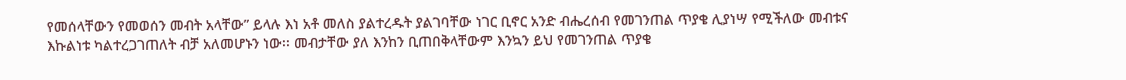የመሰላቸውን የመወሰን መብት አላቸው” ይላሉ እነ አቶ መለስ ያልተረዱት ያልገባቸው ነገር ቢኖር አንድ ብሔረሰብ የመገንጠል ጥያቄ ሊያነሣ የሚችለው መብቱና እኩልነቱ ካልተረጋገጠለት ብቻ አለመሆኑን ነው፡፡ መብታቸው ያለ እንከን ቢጠበቅላቸውም እንኳን ይህ የመገንጠል ጥያቄ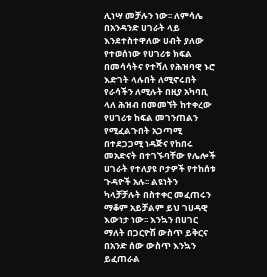ሊነሣ መቻሉን ነው፡፡ ለምሳሌ በአንዳንድ ሀገራት ላይ እንደተስተዋለው ሀብት ያለው የተወሰነው የሀገሪቱ ክፍል በመሳሳትና የተሻለ የሕዝባዊ ኑሮ እድገት ላሉበት ለሚኖሩበት የራሳችን ለሚሉት በዚያ አካባቢ ላለ ሕዝብ በመመኘት ከተቀረው የሀገሪቱ ከፍል መገንጠልን የሚፈልጉበት አጋጣሚ በተደጋጋሚ ነዳጅና የከበሩ መአድናት በተገኙባቸው የሌሎች ሀገራት የተለያዩ ቦታዎች የተከሰቱ ጉዳዮች አሉ፡፡ ልዩነትን ካላቻቻሉት በስተቀር መፈጠሩን ማቆም አይቻልም ይህ ገሀዳዊ እውነታ ነው፡፡ እንኳን በሀገር ማለት በጋርዮሽ ውስጥ ይቅርና በአንድ ሰው ውስጥ እንኳን ይፈጠራል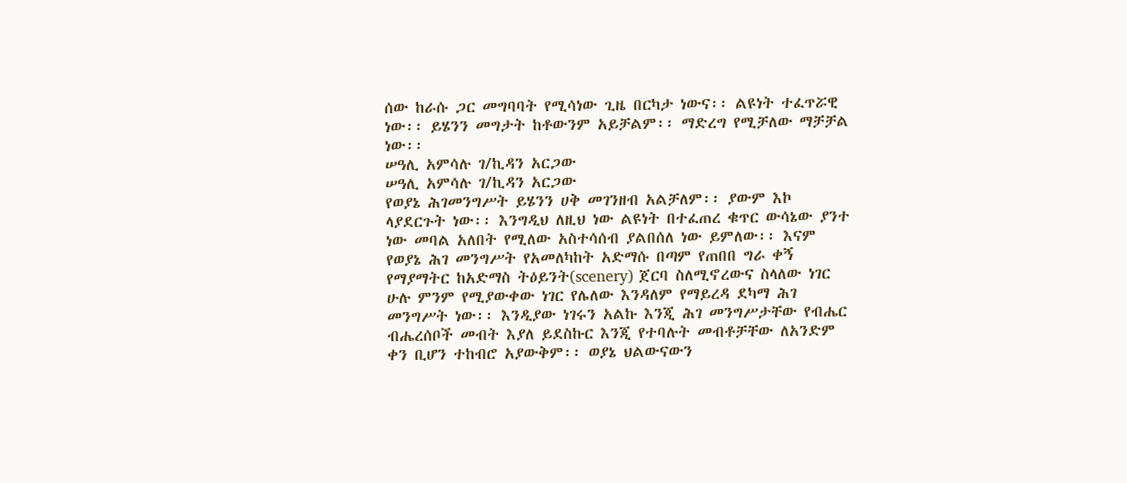ሰው ከራሱ ጋር መግባባት የሚሳነው ጊዜ በርካታ ነውና፡፡ ልዩነት ተፈጥሯዊ ነው፡፡ ይሄንን መግታት ከቶውንም አይቻልም፡፡ ማድረግ የሚቻለው ማቻቻል ነው፡፡
ሠዓሊ አምሳሉ ገ/ኪዳን አርጋው
ሠዓሊ አምሳሉ ገ/ኪዳን አርጋው
የወያኔ ሕገመንግሥት ይሄንን ሀቅ መገንዘብ አልቻለም፡፡ ያውም እኮ ላያደርጉት ነው፡፡ እንግዲህ ለዚህ ነው ልዩነት በተፈጠረ ቁጥር ውሳኔው ያንተ ነው መባል አለበት የሚለው አስተሳሰብ ያልበሰለ ነው ይምለው፡፡ እናም የወያኔ ሕገ መንግሥት የአመለካከት አድማሱ በጣም የጠበበ ግራ ቀኝ የማያማትር ከአድማስ ትዕይንት(scenery) ጀርባ ስለሚኖረውና ስላለው ነገር ሁሉ ምንም የሚያውቀው ነገር የሌለው እንዳለም የማይረዳ ደካማ ሕገ መንግሥት ነው፡፡ እንዲያው ነገሩን አልኩ እንጂ ሕገ መንግሥታቸው የብሔር ብሔረሰቦች መብት እያለ ይደስኩር እንጂ የተባሉት መብቶቻቸው ለአንድም ቀን ቢሆን ተከብሮ አያውቅም፡፡ ወያኔ ህልውናውን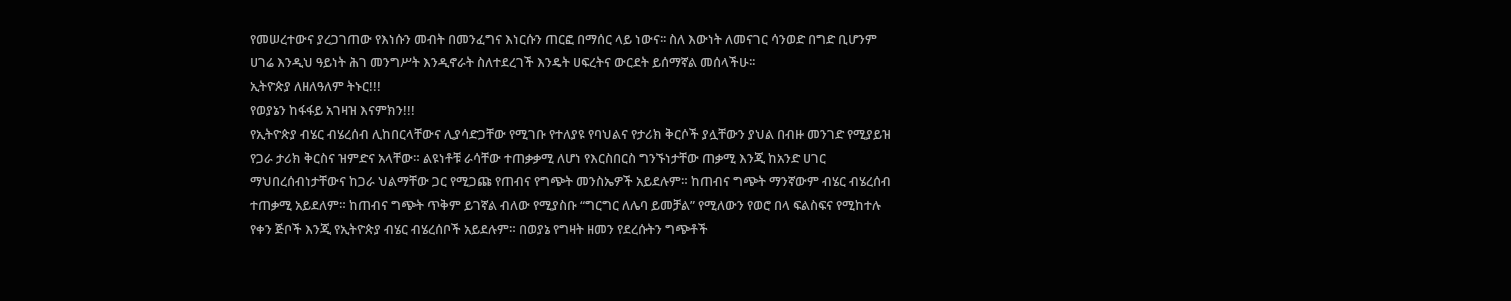የመሠረተውና ያረጋገጠው የእነሱን መብት በመንፈግና እነርሱን ጠርፎ በማሰር ላይ ነውና፡፡ ስለ እውነት ለመናገር ሳንወድ በግድ ቢሆንም ሀገሬ እንዲህ ዓይነት ሕገ መንግሥት እንዲኖራት ስለተደረገች እንዴት ሀፍረትና ውርደት ይሰማኛል መሰላችሁ፡፡
ኢትዮጵያ ለዘለዓለም ትኑር!!!
የወያኔን ከፋፋይ አገዛዝ እናምክን!!!
የኢትዮጵያ ብሄር ብሄረሰብ ሊከበርላቸውና ሊያሳድጋቸው የሚገቡ የተለያዩ የባህልና የታሪክ ቅርሶች ያሏቸውን ያህል በብዙ መንገድ የሚያይዝ የጋራ ታሪክ ቅርስና ዝምድና አላቸው። ልዩነቶቹ ራሳቸው ተጠቃቃሚ ለሆነ የእርስበርስ ግንኙነታቸው ጠቃሚ እንጂ ከአንድ ሀገር ማህበረሰብነታቸውና ከጋራ ህልማቸው ጋር የሚጋጩ የጠብና የግጭት መንስኤዎች አይደሉም። ከጠብና ግጭት ማንኛውም ብሄር ብሄረሰብ ተጠቃሚ አይደለም። ከጠብና ግጭት ጥቅም ይገኛል ብለው የሚያስቡ “ግርግር ለሌባ ይመቻል” የሚለውን የወሮ በላ ፍልስፍና የሚከተሉ የቀን ጅቦች እንጂ የኢትዮጵያ ብሄር ብሄረሰቦች አይደሉም። በወያኔ የግዛት ዘመን የደረሱትን ግጭቶች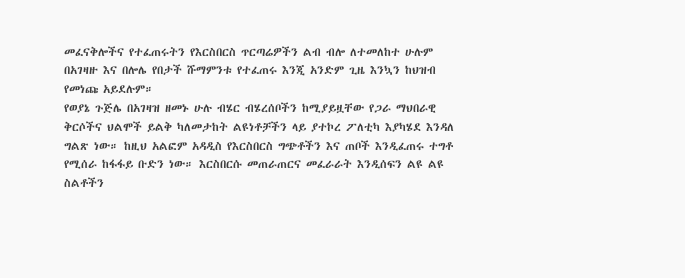መፈናቅሎችና የተፈጠሩትን የእርስበርስ ጥርጣሬዎችን ልብ ብሎ ለተመለከተ ሁሉም በአገዛዙ እና በሎሌ የበታች ሹማምንቱ የተፈጠሩ እንጂ አንድም ጊዜ እንኳን ከህዝብ የመነጩ አይደሉም።
የወያኔ ጉጅሌ በአገዛዝ ዘመኑ ሁሉ ብሄር ብሄረሰቦችን ከሚያይዟቸው የጋራ ማህበራዊ ቅርሶችና ህልሞች ይልቅ ካለመታከት ልዩነቶቻችን ላይ ያተኮረ ፖለቲካ እያካሄደ እንዳለ ግልጽ ነው። ከዚህ አልፎም አዳዲስ የእርስበርስ ግጭቶችን እና ጠቦች እንዲፈጠሩ ተግቶ የሚሰራ ከፋፋይ ቡድን ነው። እርስበርሱ መጠራጠርና መፈራራት እንዲሰፍን ልዩ ልዩ ስልቶችን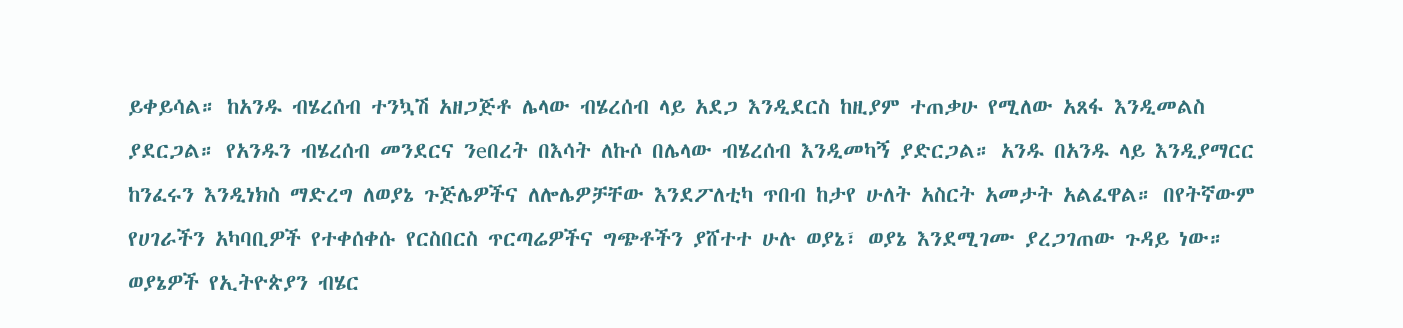ይቀይሳል። ከአንዱ ብሄረሰብ ተንኳሽ አዘጋጅቶ ሌላው ብሄረሰብ ላይ አደጋ እንዲደርስ ከዚያም ተጠቃሁ የሚለው አጸፋ እንዲመልስ ያደርጋል። የአንዱን ብሄረሰብ መንደርና ንeበረት በእሳት ለኩሶ በሌላው ብሄረሰብ እንዲመካኝ ያድርጋል። አንዱ በአንዱ ላይ እንዲያማርር ከንፈሩን እንዲነክስ ማድረግ ለወያኔ ጉጅሌዎችና ለሎሌዎቻቸው እንደፖለቲካ ጥበብ ከታየ ሁለት አስርት አመታት አልፈዋል። በየትኛውም የሀገራችን አካባቢዎች የተቀሰቀሱ የርስበርስ ጥርጣሬዎችና ግጭቶችን ያሸተተ ሁሉ ወያኔ፣ ወያኔ እንደሚገሙ ያረጋገጠው ጉዳይ ነው።
ወያኔዎች የኢትዮጵያን ብሄር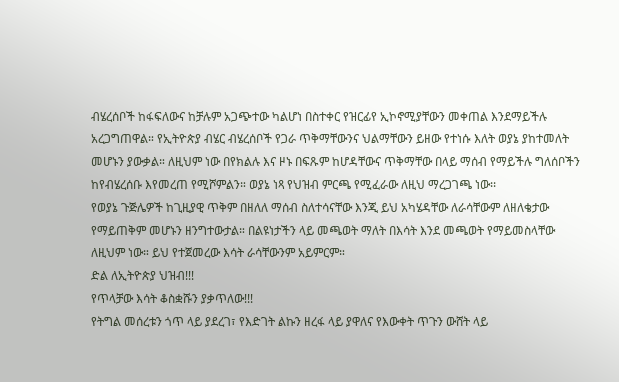ብሄረሰቦች ከፋፍለውና ከቻሉም አጋጭተው ካልሆነ በስተቀር የዝርፊየ ኢኮኖሚያቸውን መቀጠል እንደማይችሉ አረጋግጠዋል። የኢትዮጵያ ብሄር ብሄረሰቦች የጋራ ጥቅማቸውንና ህልማቸውን ይዘው የተነሱ እለት ወያኔ ያከተመለት መሆኑን ያውቃል። ለዚህም ነው በየክልሉ እና ዞኑ በፍጹም ከሆዳቸውና ጥቅማቸው በላይ ማሰብ የማይችሉ ግለሰቦችን ከየብሄረሰቡ እየመረጠ የሚሾምልን። ወያኔ ነጻ የህዝብ ምርጫ የሚፈራው ለዚህ ማረጋገጫ ነው፡፡
የወያኔ ጉጅሌዎች ከጊዚያዊ ጥቅም በዘለለ ማሰብ ስለተሳናቸው እንጂ ይህ አካሄዳቸው ለራሳቸውም ለዘለቄታው የማይጠቅም መሆኑን ዘንግተውታል። በልዩነታችን ላይ መጫወት ማለት በእሳት እንደ መጫወት የማይመስላቸው ለዚህም ነው። ይህ የተጀመረው እሳት ራሳቸውንም አይምርም።
ድል ለኢትዮጵያ ህዝብ!!!
የጥላቻው እሳት ቆስቋሹን ያቃጥለው!!!
የትግል መሰረቱን ጎጥ ላይ ያደረገ፣ የእድገት ልኩን ዘረፋ ላይ ያዋለና የእውቀት ጥጉን ውሸት ላይ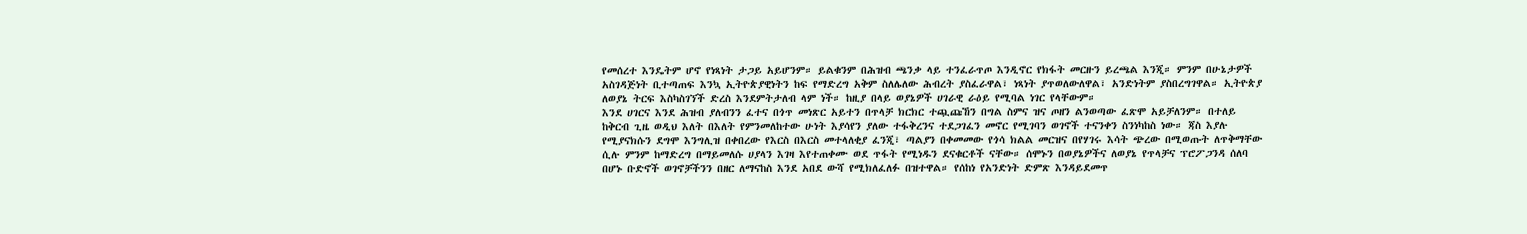የመሰረተ እንዴትም ሆኖ የነጻነት ታጋይ አይሆንም። ይልቁንም በሕዝብ ጫንቃ ላይ ተንፈራጥጦ እንዲኖር የክፋት መርዙን ይረጫል እንጂ። ምንም በሁኔታዎች አስገዳጅነት ቢተጣጠፍ እንኳ ኢትዮጵያዊነትን ከፍ የማድረግ አቅም ስለሌለው ሕብረት ያስፈራዋል፣ ነጻነት ያጥወለውለዋል፣ አንድነትም ያስበረግገዋል። ኢትዮጵያ ለወያኔ ትርፍ እስካስገኘች ድረስ እንደምትታለብ ላም ነች። ከዚያ በላይ ወያኔዎች ሀገራዊ ራዕይ የሚባል ነገር የላቸውም።
እንደ ሀገርና እንደ ሕዝብ ያለብንን ፈተና በጎጥ መነጽር አይተን በጥላቻ ክርክር ተጯጩኸን በግል ስምና ዝና ጦዘን ልንወጣው ፈጽሞ አይቻለንም። በተለይ ከቅርብ ጊዜ ወዲህ እለት በእለት የምንመለከተው ሁነት እያሳየን ያለው ተፋቅረንና ተደጋገፈን መኖር የሚገባን ወገኖች ተናንቀን ስንነካከስ ነው። ጃስ እያሉ የሚያናክሱን ደግሞ እንግሊዝ በቀበረው የእርስ በእርስ መተላለቂያ ፈንጂ፣ ጣልያን በቀመመው የጎሳ ክልል መርዝና በየሃገሩ እሳት ጭረው በሚወጡት ለጥቅማቸው ሲሉ ምንም ከማድረግ በማይመለሱ ሀያላን እገዛ እየተጠቀሙ ወደ ጥፋት የሚነዱን ደናቁርቶች ናቸው። ሰሞኑን በወያኔዎችና ለወያኔ የጥላቻና ፕሮፖጋንዳ ሰለባ በሆኑ ቡድኖች ወገኖቻችንን በዘር ለማናከስ እንደ አበደ ውሻ የሚክለፈለፉ በዝተዋል። የሰከነ የአንድነት ድምጽ እንዳይደመጥ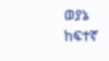ወያኔ ከፍተኛ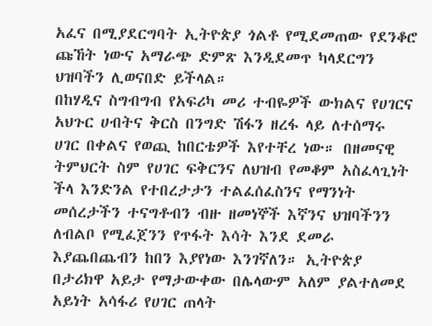አፈና በሚያደርግባት ኢትዮጵያ ጎልቶ የሚደመጠው የደንቆሮ ጩኸት ነውና አማራጭ ድምጽ እንዲደመጥ ካላደርግን ህዝባችን ሊወናበድ ይችላል።
በከሃዲና ስግብግብ የአፍሪካ መሪ ተብዬዎች ውክልና የሀገርና አህጉር ሀብትና ቅርስ በንግድ ሽፋን ዘረፋ ላይ ለተሰማሩ ሀገር በቀልና የወጪ ከበርቴዎች እየተቸረ ነው። በዘመናዊ ትምህርት ስም የሀገር ፍቅርንና ለህዝብ የመቆም አስፈላጊነት ችላ እንድንል የተበረታታን ተልፈሰፈስንና የማንነት መሰረታችን ተናግቶብን ብዙ ዘመነኞች እኛንና ህዝባችንን ለብልቦ የሚፈጀንን የጥፋት እሳት እንደ ደመራ እያጨበጨብን ከበን እያየነው እንገኛለን። ኢትዮጵያ በታሪክዋ አይታ የማታውቀው በሌላውም አለም ያልተለመደ አይነት አሳፋሪ የሀገር ጠላት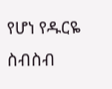የሆነ የዱርዬ ስብስብ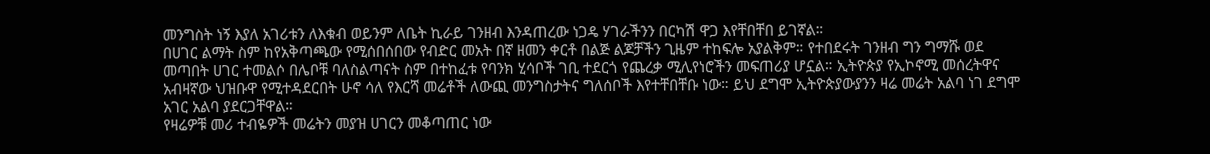መንግስት ነኝ እያለ አገሪቱን ለእቁብ ወይንም ለቤት ኪራይ ገንዘብ እንዳጠረው ነጋዴ ሃገራችንን በርካሽ ዋጋ እየቸበቸበ ይገኛል።
በሀገር ልማት ስም ከየአቅጣጫው የሚሰበሰበው የብድር መአት በኛ ዘመን ቀርቶ በልጅ ልጆቻችን ጊዜም ተከፍሎ አያልቅም። የተበደሩት ገንዘብ ግን ግማሹ ወደ መጣበት ሀገር ተመልሶ በሌቦቹ ባለስልጣናት ስም በተከፈቱ የባንክ ሂሳቦች ገቢ ተደርጎ የጨረቃ ሚሊየነሮችን መፍጠሪያ ሆኗል። ኢትዮጵያ የኢኮኖሚ መሰረትዋና አብዛኛው ህዝቡዋ የሚተዳደርበት ሁኖ ሳለ የእርሻ መሬቶች ለውጪ መንግስታትና ግለሰቦች እየተቸበቸቡ ነው። ይህ ደግሞ ኢትዮጵያውያንን ዛሬ መሬት አልባ ነገ ደግሞ አገር አልባ ያደርጋቸዋል።
የዛሬዎቹ መሪ ተብዬዎች መሬትን መያዝ ሀገርን መቆጣጠር ነው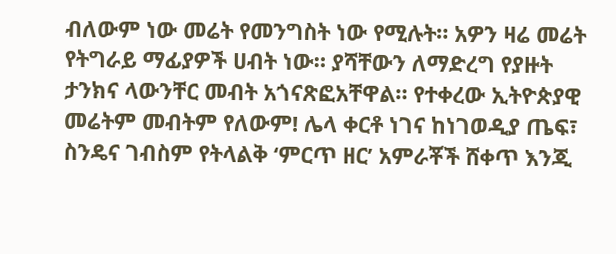ብለውም ነው መሬት የመንግስት ነው የሚሉት። አዎን ዛሬ መሬት የትግራይ ማፊያዎች ሀብት ነው። ያሻቸውን ለማድረግ የያዙት ታንክና ላውንቸር መብት አጎናጽፎአቸዋል። የተቀረው ኢትዮጵያዊ መሬትም መብትም የለውም! ሌላ ቀርቶ ነገና ከነገወዲያ ጤፍ፣ ስንዴና ገብስም የትላልቅ ‘ምርጥ ዘር’ አምራቾች ሸቀጥ እንጂ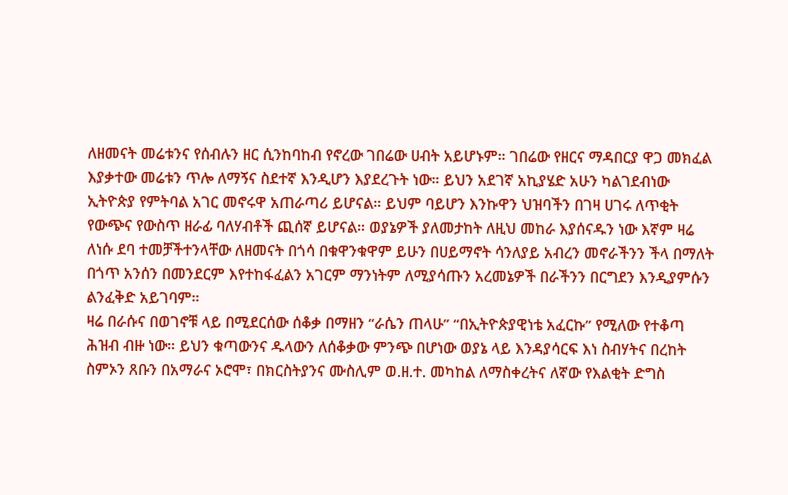ለዘመናት መሬቱንና የሰብሉን ዘር ሲንከባከብ የኖረው ገበሬው ሀብት አይሆኑም። ገበሬው የዘርና ማዳበርያ ዋጋ መክፈል እያቃተው መሬቱን ጥሎ ለማኝና ስደተኛ እንዲሆን እያደረጉት ነው። ይህን አደገኛ አኪያሄድ አሁን ካልገደብነው ኢትዮጵያ የምትባል አገር መኖሩዋ አጠራጣሪ ይሆናል። ይህም ባይሆን እንኩዋን ህዝባችን በገዛ ሀገሩ ለጥቂት የውጭና የውስጥ ዘራፊ ባለሃብቶች ጪሰኛ ይሆናል። ወያኔዎች ያለመታከት ለዚህ መከራ እያሰናዱን ነው እኛም ዛሬ ለነሱ ደባ ተመቻችተንላቸው ለዘመናት በጎሳ በቁዋንቁዋም ይሁን በሀይማኖት ሳንለያይ አብረን መኖራችንን ችላ በማለት በጎጥ አንሰን በመንደርም እየተከፋፈልን አገርም ማንነትም ለሚያሳጡን አረመኔዎች በራችንን በርግደን እንዲያምሱን ልንፈቅድ አይገባም።
ዛሬ በራሱና በወገኖቹ ላይ በሚደርሰው ሰቆቃ በማዘን “ራሴን ጠላሁ” “በኢትዮጵያዊነቴ አፈርኩ” የሚለው የተቆጣ ሕዝብ ብዙ ነው። ይህን ቁጣውንና ዱላውን ለሰቆቃው ምንጭ በሆነው ወያኔ ላይ እንዳያሳርፍ እነ ስብሃትና በረከት ስምኦን ጸቡን በአማራና ኦሮሞ፣ በክርስትያንና ሙስሊም ወ.ዘ.ተ. መካከል ለማስቀረትና ለኛው የእልቂት ድግስ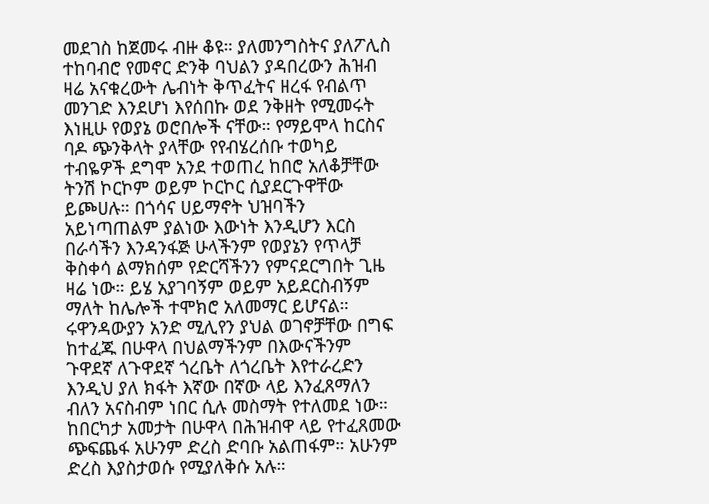መደገስ ከጀመሩ ብዙ ቆዩ። ያለመንግስትና ያለፖሊስ ተከባብሮ የመኖር ድንቅ ባህልን ያዳበረውን ሕዝብ ዛሬ አናቁረውት ሌብነት ቅጥፈትና ዘረፋ የብልጥ መንገድ እንደሆነ እየሰበኩ ወደ ንቅዘት የሚመሩት እነዚሁ የወያኔ ወሮበሎች ናቸው። የማይሞላ ከርስና ባዶ ጭንቅላት ያላቸው የየብሄረሰቡ ተወካይ ተብዬዎች ደግሞ አንደ ተወጠረ ከበሮ አለቆቻቸው ትንሽ ኮርኮም ወይም ኮርኮር ሲያደርጉዋቸው ይጮሀሉ። በጎሳና ሀይማኖት ህዝባችን አይነጣጠልም ያልነው እውነት እንዲሆን እርስ በራሳችን እንዳንፋጅ ሁላችንም የወያኔን የጥላቻ ቅስቀሳ ልማክሰም የድርሻችንን የምናደርግበት ጊዜ ዛሬ ነው። ይሄ አያገባኝም ወይም አይደርስብኝም ማለት ከሌሎች ተሞክሮ አለመማር ይሆናል።
ሩዋንዳውያን አንድ ሚሊየን ያህል ወገኖቻቸው በግፍ ከተፈጁ በሁዋላ በህልማችንም በእውናችንም ጉዋደኛ ለጉዋደኛ ጎረቤት ለጎረቤት እየተራረድን እንዲህ ያለ ክፋት እኛው በኛው ላይ እንፈጸማለን ብለን አናስብም ነበር ሲሉ መስማት የተለመደ ነው። ከበርካታ አመታት በሁዋላ በሕዝብዋ ላይ የተፈጸመው ጭፍጨፋ አሁንም ድረስ ድባቡ አልጠፋም። አሁንም ድረስ እያስታወሱ የሚያለቅሱ አሉ።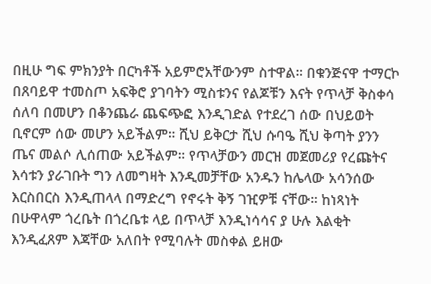በዚሁ ግፍ ምክንያት በርካቶች አይምሮአቸውንም ስተዋል። በቁንጅናዋ ተማርኮ በጸባይዋ ተመስጦ አፍቅሮ ያገባትን ሚስቱንና የልጆቹን እናት የጥላቻ ቅስቀሳ ሰለባ በመሆን በቆንጨራ ጨፍጭፎ እንዲገድል የተደረገ ሰው በህይወት ቢኖርም ሰው መሆን አይችልም። ሺህ ይቅርታ ሺህ ሱባዔ ሺህ ቅጣት ያንን ጤና መልሶ ሊሰጠው አይችልም። የጥላቻውን መርዝ መጀመሪያ የረጩትና እሳቱን ያራገቡት ግን ለመግዛት እንዲመቻቸው አንዱን ከሌላው አሳንሰው እርስበርስ እንዲጠላላ በማድረግ የኖሩት ቅኝ ገዢዎቹ ናቸው። ከነጻነት በሁዋላም ጎረቤት በጎረቤቱ ላይ በጥላቻ እንዲነሳሳና ያ ሁሉ እልቂት እንዲፈጸም እጃቸው አለበት የሚባሉት መስቀል ይዘው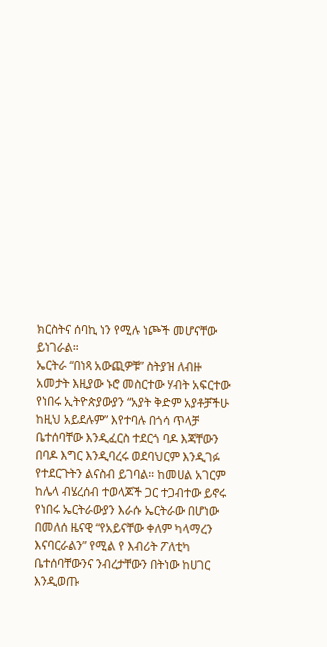ክርስትና ሰባኪ ነን የሚሉ ነጮች መሆናቸው ይነገራል።
ኤርትራ “በነጻ አውጪዎቹ” ስትያዝ ለብዙ አመታት እዚያው ኑሮ መስርተው ሃብት አፍርተው የነበሩ ኢትዮጵያውያን “አያት ቅድም አያቶቻችሁ ከዚህ አይደሉም” እየተባሉ በጎሳ ጥላቻ ቤተሰባቸው እንዲፈርስ ተደርጎ ባዶ እጃቸውን በባዶ እግር እንዲባረሩ ወደባህርም እንዲገፉ የተደርጉትን ልናስብ ይገባል። ከመሀል አገርም ከሌላ ብሄረሰብ ተወላጆች ጋር ተጋብተው ይኖሩ የነበሩ ኤርትራውያን እራሱ ኤርትራው በሆነው በመለሰ ዜናዊ “የአይናቸው ቀለም ካላማረን እናባርራልን” የሚል የ እብሪት ፖለቲካ ቤተሰባቸውንና ንብረታቸውን በትነው ከሀገር እንዲወጡ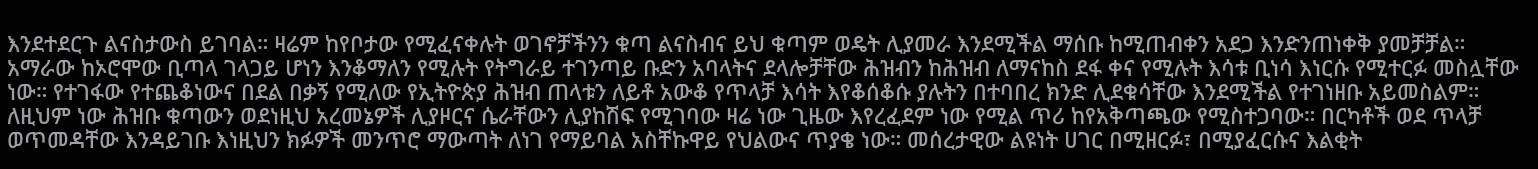እንደተደርጉ ልናስታውስ ይገባል። ዛሬም ከየቦታው የሚፈናቀሉት ወገኖቻችንን ቁጣ ልናስብና ይህ ቁጣም ወዴት ሊያመራ እንደሚችል ማሰቡ ከሚጠብቀን አደጋ እንድንጠነቀቅ ያመቻቻል።
አማራው ከኦሮሞው ቢጣላ ገላጋይ ሆነን እንቆማለን የሚሉት የትግራይ ተገንጣይ ቡድን አባላትና ደላሎቻቸው ሕዝብን ከሕዝብ ለማናከስ ደፋ ቀና የሚሉት እሳቱ ቢነሳ እነርሱ የሚተርፉ መስሏቸው ነው። የተገፋው የተጨቆነውና በደል በቃኝ የሚለው የኢትዮጵያ ሕዝብ ጠላቱን ለይቶ አውቆ የጥላቻ እሳት እየቆሰቆሱ ያሉትን በተባበረ ክንድ ሊደቁሳቸው እንደሚችል የተገነዘቡ አይመስልም። ለዚህም ነው ሕዝቡ ቁጣውን ወደነዚህ አረመኔዎች ሊያዞርና ሴራቸውን ሊያከሽፍ የሚገባው ዛሬ ነው ጊዜው እየረፈደም ነው የሚል ጥሪ ከየአቅጣጫው የሚስተጋባው። በርካቶች ወደ ጥላቻ ወጥመዳቸው እንዳይገቡ እነዚህን ክፉዎች መንጥሮ ማውጣት ለነገ የማይባል አስቸኩዋይ የህልውና ጥያቄ ነው። መሰረታዊው ልዩነት ሀገር በሚዘርፉ፣ በሚያፈርሱና እልቂት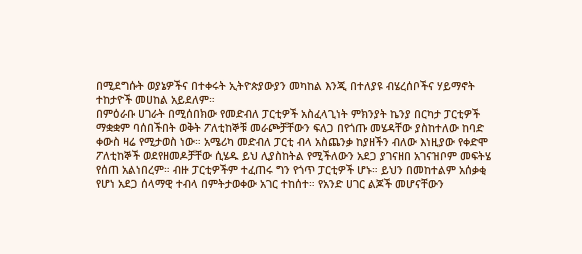በሚደግሱት ወያኔዎችና በተቀሩት ኢትዮጵያውያን መካከል እንጂ በተለያዩ ብሄረሰቦችና ሃይማኖት ተከታዮች መሀከል አይደለም።
በምዕራቡ ሀገራት በሚሰበክው የመድብለ ፓርቲዎች አስፈላጊነት ምክንያት ኬንያ በርካታ ፓርቲዎች ማቋቋም ባሰበችበት ወቅት ፖለቲከኞቹ መራጮቻቸውን ፍለጋ በየጎጡ መሄዳቸው ያስከተለው ከባድ ቀውስ ዛሬ የሚታወስ ነው። አሜሪካ መድብለ ፓርቲ ብላ አስጨንቃ ከያዘችን ብለው እነዚያው የቀድሞ ፖለቲከኞች ወደየዘመዶቻቸው ሲሄዱ ይህ ሊያስከትል የሚችለውን አደጋ ያገናዘበ አገናዝቦም መፍትሄ የሰጠ አልነበረም። ብዙ ፓርቲዎችም ተፈጠሩ ግን የጎጥ ፓርቲዎች ሆኑ። ይህን በመከተልም አሰቃቂ የሆነ አደጋ ሰላማዊ ተብላ በምትታወቀው አገር ተከሰተ። የአንድ ሀገር ልጆች መሆናቸውን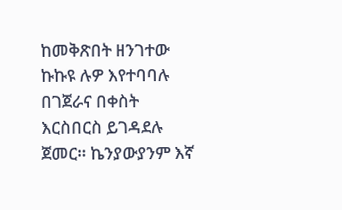ከመቅጽበት ዘንገተው ኩኩዩ ሉዎ እየተባባሉ በገጀራና በቀስት እርስበርስ ይገዳደሉ ጀመር። ኬንያውያንም እኛ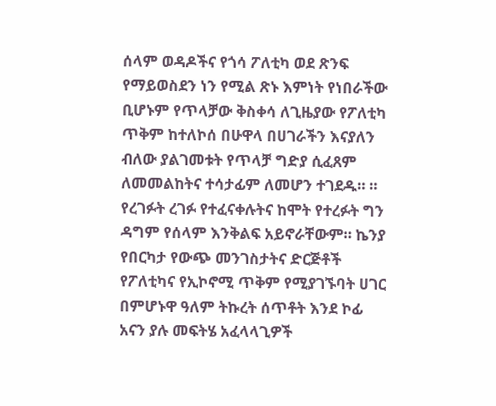ሰላም ወዳዶችና የጎሳ ፖለቲካ ወደ ጽንፍ የማይወስደን ነን የሚል ጽኑ እምነት የነበራችው ቢሆኑም የጥላቻው ቅስቀሳ ለጊዜያው የፖለቲካ ጥቅም ከተለኮሰ በሁዋላ በሀገራችን እናያለን ብለው ያልገመቱት የጥላቻ ግድያ ሲፈጸም ለመመልከትና ተሳታፊም ለመሆን ተገደዱ። ። የረገፉት ረገፉ የተፈናቀሉትና ከሞት የተረፉት ግን ዳግም የሰላም እንቅልፍ አይኖራቸውም። ኬንያ የበርካታ የውጭ መንገስታትና ድርጅቶች የፖለቲካና የኢኮኖሚ ጥቅም የሚያገኙባት ሀገር በምሆኑዋ ዓለም ትኩረት ሰጥቶት እንደ ኮፊ አናን ያሉ መፍትሄ አፈላላጊዎች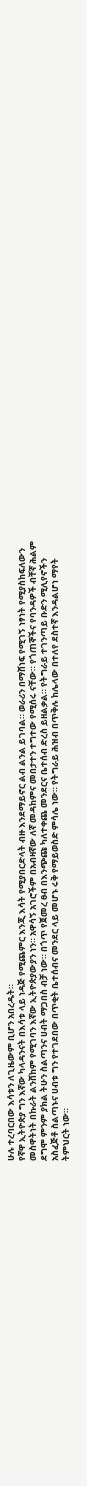ሁሉ ተረባርበው እሳቱን ለጊዜውም ቢሆን አበረዱት።
የኛዋ ኢትዮጵያ ግን እኛው ካላዳንናት በእሳቱ ላይ ነዳጅ የሚጨምር እንጂ እሳት የሚያበርድላት ብዙ እንደማይኖር ልብ ልንል ይገባል። ወራሪን በማሸነፍ የሚገኝ ነፃነት የሚያስከፍለውን መስዋትነት በኩራት ልንሸከም የሚገባን እኛው ኢትዮጵያውያን ነን። አዋሳኝ አገሮችም በአብዛኛው ለኛ መዳከምና መበታተን ተግተው የሚሰሩ ናቸው። የጎጠኞችና የባንዳዎች ብቸኛ ሕልም ደግሞ ምንም ያክል ትሁን ስልጣንና ሀብት ማጋበስ ብቻ ነው። በጎጥ የጀመረ ፀብ በእንጭጩ ካለተቀጨ መንደርና ቤተሰብ ድረስ ይዘልቃል። የትግራይ ተገንጣይ ቡድን ሚሊየኖችን አስፈጅቶ ስልጣኑና ሀብቱ ግን የተገደበው በጥቂት ቤተሰብና መንደር ላይ መሆኑ ሩቅ የማይወስድ ምሳሌ ነው። የትግራይ ሕዝብ በጥቅሉ ከሌላው በተለየ ደስተኛ እንዳልሆነ ማየት ትምህርት ነው።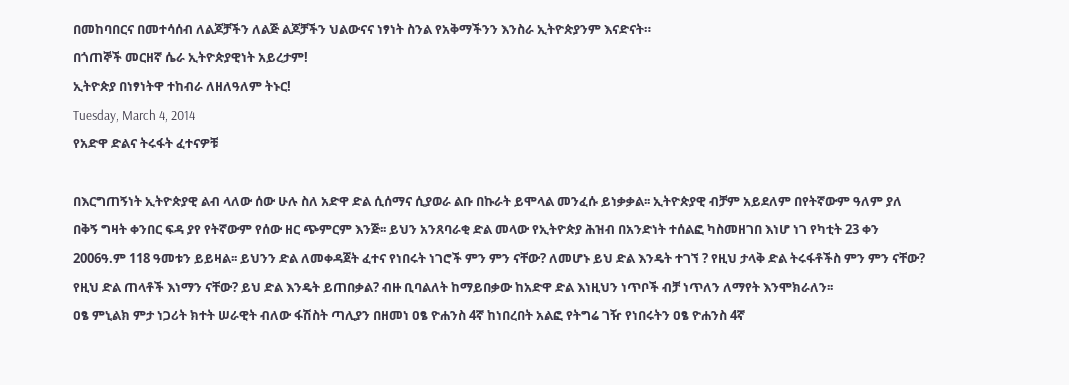በመከባበርና በመተሳሰብ ለልጆቻችን ለልጅ ልጆቻችን ህልውናና ነፃነት ስንል የአቅማችንን እንስራ ኢትዮጵያንም እናድናት።
በጎጠኞች መርዘኛ ሴራ ኢትዮጵያዊነት አይረታም!
ኢትዮጵያ በነፃነትዋ ተከብራ ለዘለዓለም ትኑር!
Tuesday, March 4, 2014
የአድዋ ድልና ትሩፋት ፈተናዎቹ

በእርግጠኝነት ኢትዮጵያዊ ልብ ላለው ሰው ሁሉ ስለ አድዋ ድል ሲሰማና ሲያወራ ልቡ በኩራት ይሞላል መንፈሱ ይነቃቃል፡፡ ኢትዮጵያዊ ብቻም አይደለም በየትኛውም ዓለም ያለ በቅኝ ግዛት ቀንበር ፍዳ ያየ የትኛውም የሰው ዘር ጭምርም እንጅ፡፡ ይህን አንጸባራቂ ድል መላው የኢትዮጵያ ሕዝብ በአንድነት ተሰልፎ ካስመዘገበ እነሆ ነገ የካቲት 23 ቀን 2006ዓ.ም 118 ዓመቱን ይይዛል፡፡ ይህንን ድል ለመቀዳጀት ፈተና የነበሩት ነገሮች ምን ምን ናቸው? ለመሆኑ ይህ ድል እንዴት ተገኘ ? የዚህ ታላቅ ድል ትሩፋቶችስ ምን ምን ናቸው? የዚህ ድል ጠላቶች እነማን ናቸው? ይህ ድል እንዴት ይጠበቃል? ብዙ ቢባልለት ከማይበቃው ከአድዋ ድል እነዚህን ነጥቦች ብቻ ነጥለን ለማየት እንሞክራለን፡፡
ዐፄ ምኒልክ ምታ ነጋሪት ክተት ሠራዊት ብለው ፋሽስት ጣሊያን በዘመነ ዐፄ ዮሐንስ 4ኛ ከነበረበት አልፎ የትግሬ ገዥ የነበሩትን ዐፄ ዮሐንስ 4ኛ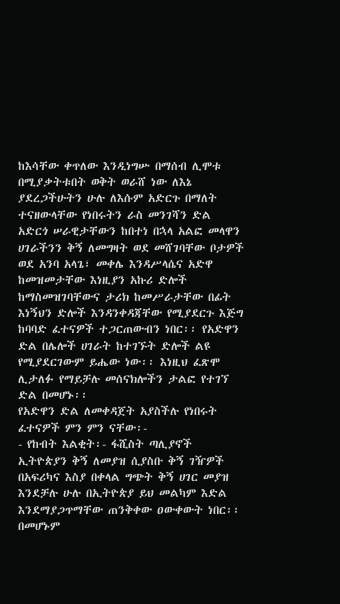ከእሳቸው ቀጥለው እንዲነግሡ በማሰብ ሊሞቱ በሚያቃትቱበት ወቅት ወራሸ ነው ለእኔ ያደረጋችሁትን ሁሉ ለእሱም አድርጉ በማለት ተናዘውላቸው የነበሩትን ራስ መንገሻን ድል አድርጎ ሠራዊታቸውን ከበተነ በኋላ አልፎ መላዋን ሀገራችንን ቅኝ ለመግዛት ወደ መሸገባቸው ቦታዎች ወደ አንባ አላጌ፣ መቀሌ እንዳሥላሴና አድዋ ከመዝመታቸው እነዚያን አኩሪ ድሎች ከማስመዝገባቸውና ታሪክ ከመሥራታቸው በፊት እነኝህን ድሎች እንዳንቀዳጃቸው የሚያደርጉ እጅግ ከባባድ ፈተናዎች ተጋርጠውብን ነበር፡፡ የአድዋን ድል በሌሎች ሀገራት ከተገኙት ድሎች ልዩ የሚያደርገውም ይሔው ነው፡፡ እነዚህ ፈጽሞ ሊታለፉ የማይቻሉ መሰናክሎችን ታልፎ የተገኘ ድል በመሆኑ፡፡
የአድዋን ድል ለመቀዳጀት አያስችሉ የነበሩት ፈተናዎች ምን ምን ናቸው፡-
- የከብት እልቂት፡- ፋሺስት ጣሊያኖች ኢትዮጵያን ቅኝ ለመያዝ ሲያስቡ ቅኝ ገዥዎች በአፍሪካና እስያ በቀላል ግጭት ቅኝ ሀገር መያዝ እንደቻሉ ሁሉ በኢትዮጵያ ይህ መልካም እድል እንደማያጋጥማቸው ጠንቅቀው ዐውቀውት ነበር፡፡ በመሆኑም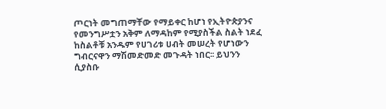ጦርነት መግጠማቸው የማይቀር ከሆነ የኢትዮጵያንና የመንግሥቷን አቅም ለማዳከም የሚያስችል ስልት ነደፈ ከስልቶቹ አንዱም የሀገሪቱ ሀብት መሠረት የሆነውን ግብርናዋን ማሽመድመድ መጉዳት ነበር፡፡ ይህንን ሲያስቡ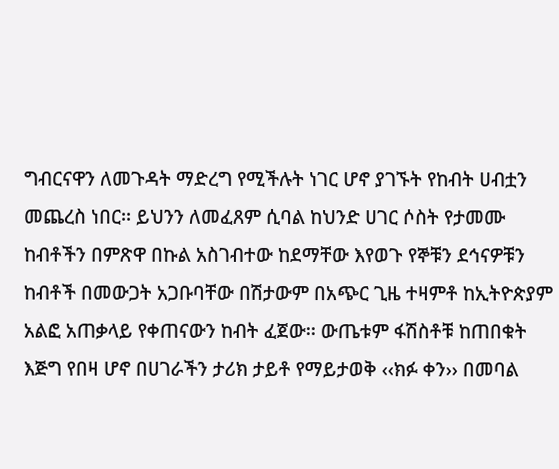ግብርናዋን ለመጉዳት ማድረግ የሚችሉት ነገር ሆኖ ያገኙት የከብት ሀብቷን መጨረስ ነበር፡፡ ይህንን ለመፈጸም ሲባል ከህንድ ሀገር ሶስት የታመሙ ከብቶችን በምጽዋ በኩል አስገብተው ከደማቸው እየወጉ የኞቹን ደኅናዎቹን ከብቶች በመውጋት አጋቡባቸው በሽታውም በአጭር ጊዜ ተዛምቶ ከኢትዮጵያም አልፎ አጠቃላይ የቀጠናውን ከብት ፈጀው፡፡ ውጤቱም ፋሽስቶቹ ከጠበቁት እጅግ የበዛ ሆኖ በሀገራችን ታሪክ ታይቶ የማይታወቅ ‹‹ክፉ ቀን›› በመባል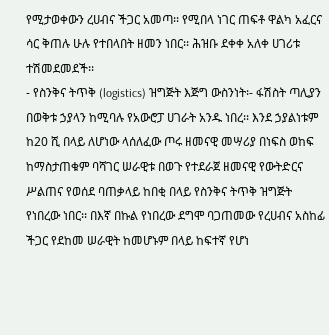የሚታወቀውን ረሀብና ችጋር አመጣ፡፡ የሚበላ ነገር ጠፍቶ ዋልካ አፈርና ሳር ቅጠሉ ሁሉ የተበላበት ዘመን ነበር፡፡ ሕዝቡ ደቀቀ አለቀ ሀገሪቱ ተሽመደመደች፡፡
- የስንቅና ትጥቅ (logistics) ዝግጅት እጅግ ውስንነት፡- ፋሽስት ጣሊያን በወቅቱ ኃያላን ከሚባሉ የአውሮፓ ሀገራት አንዱ ነበረ፡፡ እንደ ኃያልነቱም ከ20 ሺ በላይ ለሆነው ላሰለፈው ጦሩ ዘመናዊ መሣሪያ በነፍስ ወከፍ ከማስታጠቁም ባሻገር ሠራዊቱ በወጉ የተደራጀ ዘመናዊ የውትድርና ሥልጠና የወሰደ ባጠቃላይ ከበቂ በላይ የስንቅና ትጥቅ ዝግጅት የነበረው ነበር፡፡ በእኛ በኩል የነበረው ደግሞ ባጋጠመው የረሀብና አስከፊ ችጋር የደከመ ሠራዊት ከመሆኑም በላይ ከፍተኛ የሆነ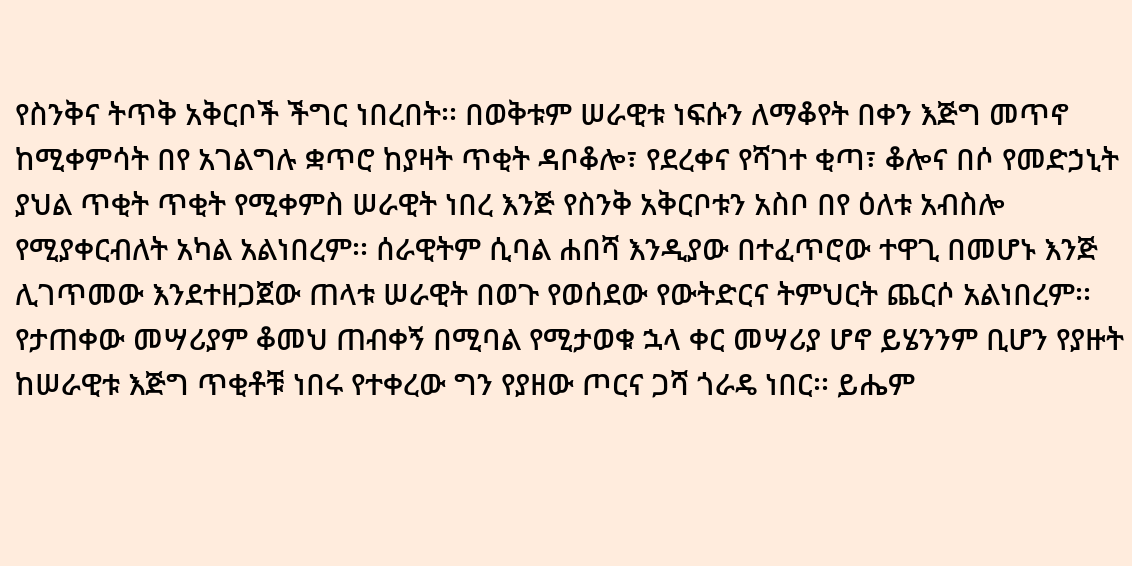የስንቅና ትጥቅ አቅርቦች ችግር ነበረበት፡፡ በወቅቱም ሠራዊቱ ነፍሱን ለማቆየት በቀን እጅግ መጥኖ ከሚቀምሳት በየ አገልግሉ ቋጥሮ ከያዛት ጥቂት ዳቦቆሎ፣ የደረቀና የሻገተ ቂጣ፣ ቆሎና በሶ የመድኃኒት ያህል ጥቂት ጥቂት የሚቀምስ ሠራዊት ነበረ እንጅ የስንቅ አቅርቦቱን አስቦ በየ ዕለቱ አብስሎ የሚያቀርብለት አካል አልነበረም፡፡ ሰራዊትም ሲባል ሐበሻ እንዲያው በተፈጥሮው ተዋጊ በመሆኑ እንጅ ሊገጥመው እንደተዘጋጀው ጠላቱ ሠራዊት በወጉ የወሰደው የውትድርና ትምህርት ጨርሶ አልነበረም፡፡ የታጠቀው መሣሪያም ቆመህ ጠብቀኝ በሚባል የሚታወቁ ኋላ ቀር መሣሪያ ሆኖ ይሄንንም ቢሆን የያዙት ከሠራዊቱ እጅግ ጥቂቶቹ ነበሩ የተቀረው ግን የያዘው ጦርና ጋሻ ጎራዴ ነበር፡፡ ይሔም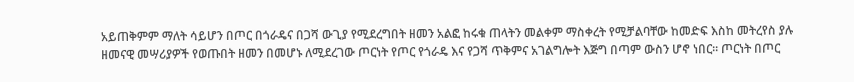አይጠቅምም ማለት ሳይሆን በጦር በጎራዴና በጋሻ ውጊያ የሚደረግበት ዘመን አልፎ ከሩቁ ጠላትን መልቀም ማስቀረት የሚቻልባቸው ከመድፍ እስከ መትረየስ ያሉ ዘመናዊ መሣሪያዎች የወጡበት ዘመን በመሆኑ ለሚደረገው ጦርነት የጦር የጎራዴ እና የጋሻ ጥቅምና አገልግሎት እጅግ በጣም ውስን ሆኖ ነበር፡፡ ጦርነት በጦር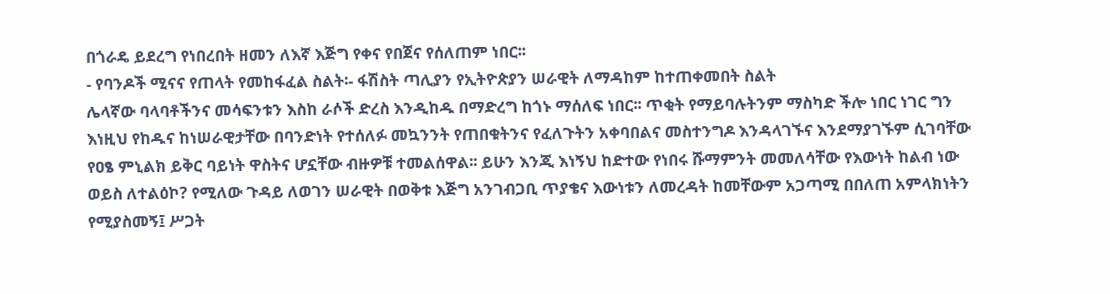በጎራዴ ይደረግ የነበረበት ዘመን ለእኛ እጅግ የቀና የበጀና የሰለጠም ነበር፡፡
- የባንዶች ሚናና የጠላት የመከፋፈል ስልት፡- ፋሽስት ጣሊያን የኢትዮጵያን ሠራዊት ለማዳከም ከተጠቀመበት ስልት
ሌላኛው ባላባቶችንና መሳፍንቱን እስከ ራሶች ድረስ እንዲከዱ በማድረግ ከጎኑ ማሰለፍ ነበር፡፡ ጥቂት የማይባሉትንም ማስካድ ችሎ ነበር ነገር ግን እነዚህ የከዱና ከነሠራዊታቸው በባንድነት የተሰለፉ መኳንንት የጠበቁትንና የፈለጉትን አቀባበልና መስተንግዶ እንዳላገኙና እንደማያገኙም ሲገባቸው የዐፄ ምኒልክ ይቅር ባይነት ዋስትና ሆኗቸው ብዙዎቹ ተመልሰዋል፡፡ ይሁን እንጂ እነኝህ ከድተው የነበሩ ሹማምንት መመለሳቸው የእውነት ከልብ ነው ወይስ ለተልዕኮ? የሚለው ጉዳይ ለወገን ሠራዊት በወቅቱ እጅግ አንገብጋቢ ጥያቄና እውነቱን ለመረዳት ከመቸውም አጋጣሚ በበለጠ አምላክነትን የሚያስመኝ፤ ሥጋት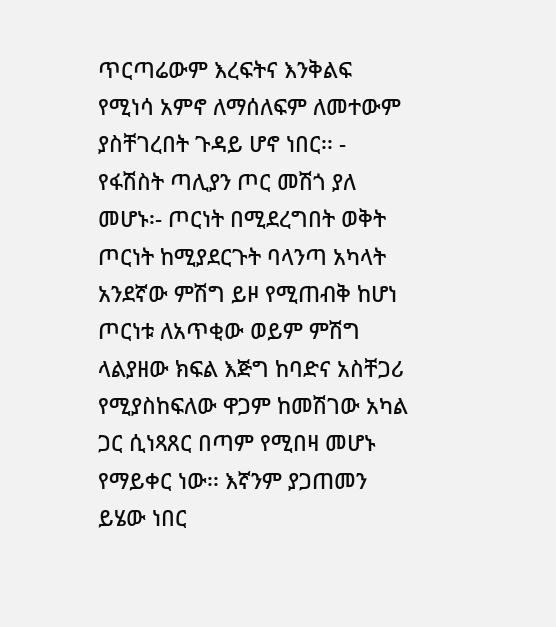ጥርጣሬውም እረፍትና እንቅልፍ የሚነሳ አምኖ ለማሰለፍም ለመተውም ያስቸገረበት ጉዳይ ሆኖ ነበር፡፡ - የፋሽስት ጣሊያን ጦር መሽጎ ያለ መሆኑ፡- ጦርነት በሚደረግበት ወቅት ጦርነት ከሚያደርጉት ባላንጣ አካላት አንደኛው ምሽግ ይዞ የሚጠብቅ ከሆነ ጦርነቱ ለአጥቂው ወይም ምሽግ ላልያዘው ክፍል እጅግ ከባድና አስቸጋሪ የሚያስከፍለው ዋጋም ከመሽገው አካል ጋር ሲነጻጸር በጣም የሚበዛ መሆኑ የማይቀር ነው፡፡ እኛንም ያጋጠመን ይሄው ነበር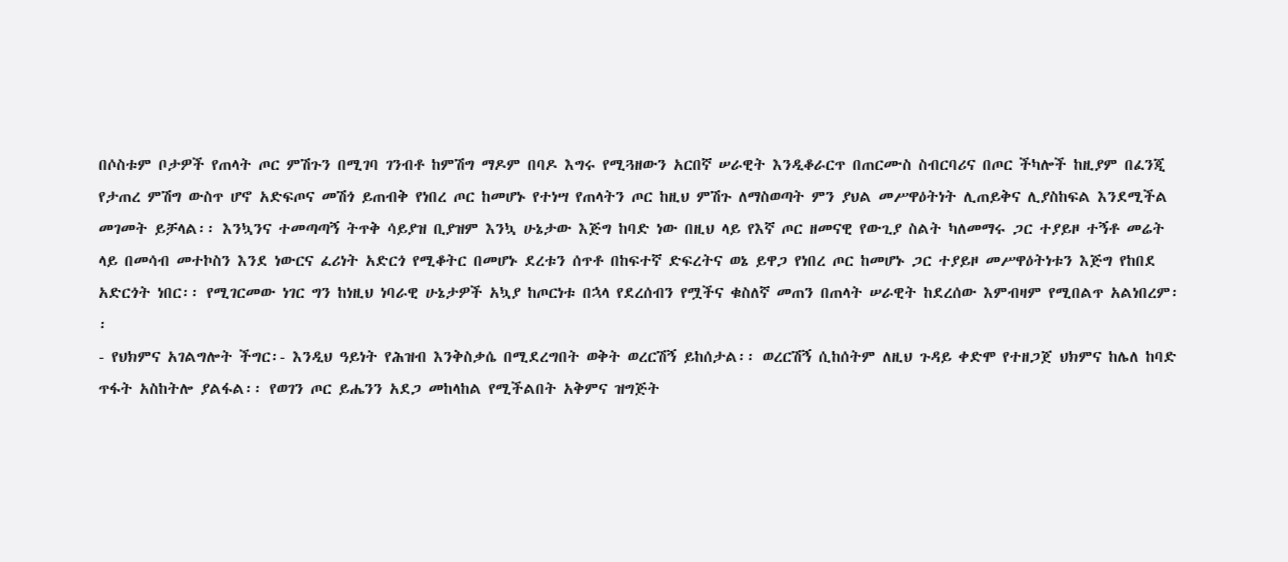በሶስቱም ቦታዎች የጠላት ጦር ምሽጉን በሚገባ ገንብቶ ከምሽግ ማዶም በባዶ እግሩ የሚጓዘውን አርበኛ ሠራዊት እንዲቆራርጥ በጠርሙስ ስብርባሪና በጦር ችካሎች ከዚያም በፈንጂ የታጠረ ምሽግ ውስጥ ሆኖ አድፍጦና መሽጎ ይጠብቅ የነበረ ጦር ከመሆኑ የተነሣ የጠላትን ጦር ከዚህ ምሽጉ ለማስወጣት ምን ያህል መሥዋዕትነት ሊጠይቅና ሊያስከፍል እንደሚችል መገመት ይቻላል፡፡ እንኳንና ተመጣጣኝ ትጥቅ ሳይያዝ ቢያዝም እንኳ ሁኔታው እጅግ ከባድ ነው በዚህ ላይ የእኛ ጦር ዘመናዊ የውጊያ ስልት ካለመማሩ ጋር ተያይዞ ተኝቶ መሬት ላይ በመሳብ መተኮስን እንደ ነውርና ፈሪነት አድርጎ የሚቆትር በመሆኑ ደረቱን ሰጥቶ በከፍተኛ ድፍረትና ወኔ ይዋጋ የነበረ ጦር ከመሆኑ ጋር ተያይዞ መሥዋዕትነቱን እጅግ የከበደ አድርጎት ነበር፡፡ የሚገርመው ነገር ግን ከነዚህ ነባራዊ ሁኔታዎች አኳያ ከጦርነቱ በኋላ የደረሰብን የሟችና ቁስለኛ መጠን በጠላት ሠራዊት ከደረሰው እምብዛም የሚበልጥ አልነበረም፡፡
- የህክምና አገልግሎት ችግር፡- እንዲህ ዓይነት የሕዝብ እንቅስቃሴ በሚደረግበት ወቅት ወረርሽኝ ይከሰታል፡፡ ወረርሽኝ ሲከሰትም ለዚህ ጉዳይ ቀድሞ የተዘጋጀ ህክምና ከሌለ ከባድ ጥፋት አስከትሎ ያልፋል፡፡ የወገን ጦር ይሔንን አደጋ መከላከል የሚችልበት አቅምና ዝግጅት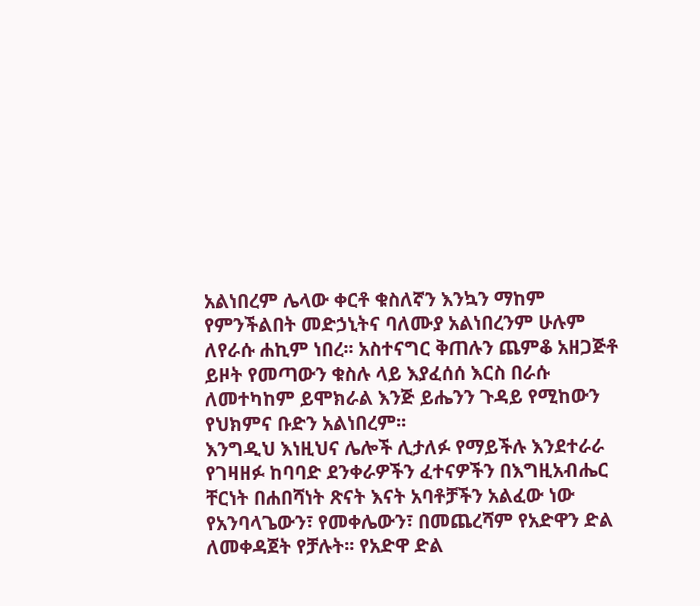አልነበረም ሌላው ቀርቶ ቁስለኛን እንኳን ማከም የምንችልበት መድኃኒትና ባለሙያ አልነበረንም ሁሉም ለየራሱ ሐኪም ነበረ፡፡ አስተናግር ቅጠሉን ጨምቆ አዘጋጅቶ ይዞት የመጣውን ቁስሉ ላይ እያፈሰሰ እርስ በራሱ ለመተካከም ይሞክራል እንጅ ይሔንን ጉዳይ የሚከውን የህክምና ቡድን አልነበረም፡፡
እንግዲህ እነዚህና ሌሎች ሊታለፉ የማይችሉ እንደተራራ የገዛዘፉ ከባባድ ደንቀራዎችን ፈተናዎችን በእግዚአብሔር ቸርነት በሐበሻነት ጽናት እናት አባቶቻችን አልፈው ነው የአንባላጌውን፣ የመቀሌውን፣ በመጨረሻም የአድዋን ድል ለመቀዳጀት የቻሉት፡፡ የአድዋ ድል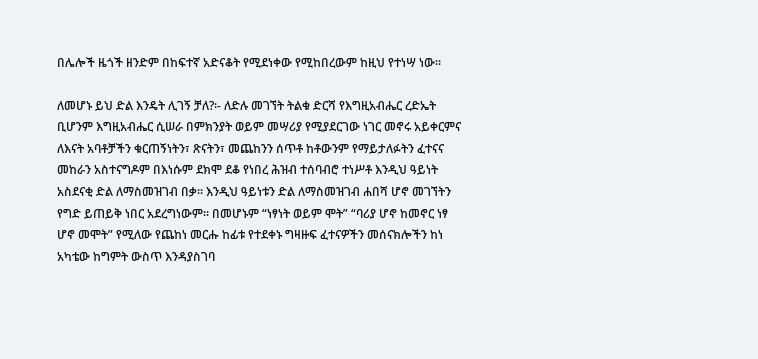በሌሎች ዜጎች ዘንድም በከፍተኛ አድናቆት የሚደነቀው የሚከበረውም ከዚህ የተነሣ ነው፡፡

ለመሆኑ ይህ ድል እንዴት ሊገኝ ቻለ?፡- ለድሉ መገኘት ትልቁ ድርሻ የእግዚአብሔር ረድኤት ቢሆንም እግዚአብሔር ሲሠራ በምክንያት ወይም መሣሪያ የሚያደርገው ነገር መኖሩ አይቀርምና ለእናት አባቶቻችን ቁርጠኝነትን፣ ጽናትን፣ መጨከንን ሰጥቶ ከቶውንም የማይታለፉትን ፈተናና መከራን አስተናግዶም በእነሱም ደክሞ ደቆ የነበረ ሕዝብ ተሰባብሮ ተነሥቶ እንዲህ ዓይነት አስደናቂ ድል ለማስመዝገብ በቃ፡፡ እንዲህ ዓይነቱን ድል ለማስመዝገብ ሐበሻ ሆኖ መገኘትን የግድ ይጠይቅ ነበር አደረግነውም፡፡ በመሆኑም “ነፃነት ወይም ሞት” “ባሪያ ሆኖ ከመኖር ነፃ ሆኖ መሞት” የሚለው የጨከነ መርሑ ከፊቱ የተደቀኑ ግዛዙፍ ፈተናዎችን መሰናክሎችን ከነ አካቴው ከግምት ውስጥ እንዳያስገባ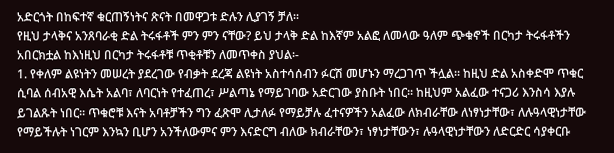አድርጎት በከፍተኛ ቁርጠኝነትና ጽናት በመዋጋቱ ድሉን ሊያገኝ ቻለ፡፡
የዚህ ታላቅና አንጸባራቂ ድል ትሩፋቶች ምን ምን ናቸው? ይህ ታላቅ ድል ከእኛም አልፎ ለመላው ዓለም ጭቁኖች በርካታ ትሩፋቶችን አበርክቷል ከእነዚህ በርካታ ትሩፋቶቹ ጥቂቶቹን ለመጥቀስ ያህል፡-
1. የቀለም ልዩነትን መሠረት ያደረገው የብቃት ደረጃ ልዩነት አስተሳሰብን ፉርሽ መሆኑን ማረጋገጥ ችሏል፡፡ ከዚህ ድል አስቀድሞ ጥቁር ሲባል ሰብአዊ እሴት አልባ፣ ለባርነት የተፈጠረ፣ ሥልጣኔ የማይገባው አድርገው ያስቡት ነበር፡፡ ከዚህም አልፈው ተናጋሪ እንስሳ እያሉ ይገልጹት ነበር፡፡ ጥቁሮቹ እናት አባቶቻችን ግን ፈጽሞ ሊታለፉ የማይቻሉ ፈተናዎችን አልፈው ለክብራቸው ለነፃነታቸው፣ ለሉዓላዊነታቸው የማይችሉት ነገርም እንኳን ቢሆን አንችለውምና ምን እናድርግ ብለው ክብራቸውን፣ ነፃነታቸውን፣ ሉዓላዊነታቸውን ለድርድር ሳያቀርቡ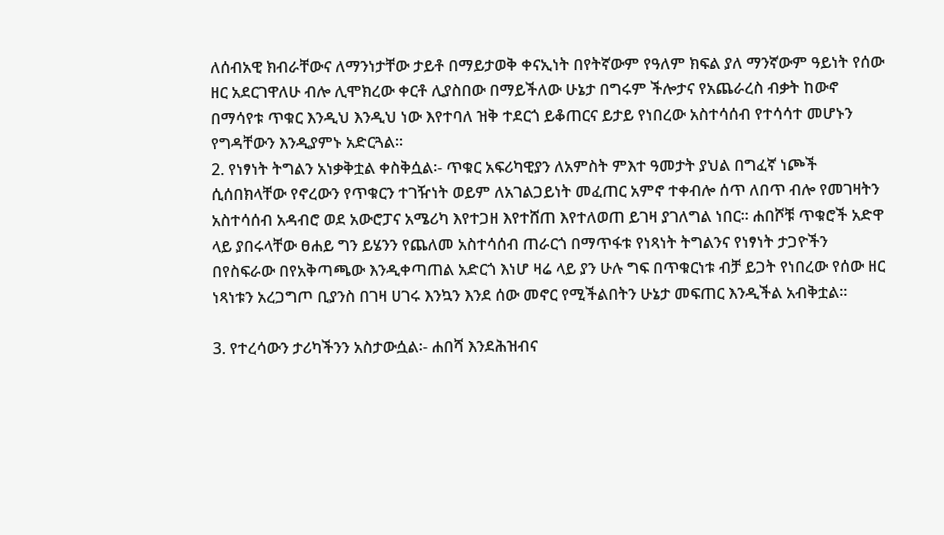ለሰብአዊ ክብራቸውና ለማንነታቸው ታይቶ በማይታወቅ ቀናኢነት በየትኛውም የዓለም ክፍል ያለ ማንኛውም ዓይነት የሰው ዘር አደርገዋለሁ ብሎ ሊሞክረው ቀርቶ ሊያስበው በማይችለው ሁኔታ በግሩም ችሎታና የአጨራረስ ብቃት ከውኖ በማሳየቱ ጥቁር እንዲህ እንዲህ ነው እየተባለ ዝቅ ተደርጎ ይቆጠርና ይታይ የነበረው አስተሳሰብ የተሳሳተ መሆኑን የግዳቸውን እንዲያምኑ አድርጓል፡፡
2. የነፃነት ትግልን አነቃቅቷል ቀስቅሷል፡- ጥቁር አፍሪካዊያን ለአምስት ምእተ ዓመታት ያህል በግፈኛ ነጮች ሲሰበክላቸው የኖረውን የጥቁርን ተገዥነት ወይም ለአገልጋይነት መፈጠር አምኖ ተቀብሎ ሰጥ ለበጥ ብሎ የመገዛትን አስተሳሰብ አዳብሮ ወደ አውሮፓና አሜሪካ እየተጋዘ እየተሸጠ እየተለወጠ ይገዛ ያገለግል ነበር፡፡ ሐበሾቹ ጥቁሮች አድዋ ላይ ያበሩላቸው ፀሐይ ግን ይሄንን የጨለመ አስተሳሰብ ጠራርጎ በማጥፋቱ የነጻነት ትግልንና የነፃነት ታጋዮችን በየስፍራው በየአቅጣጫው እንዲቀጣጠል አድርጎ እነሆ ዛሬ ላይ ያን ሁሉ ግፍ በጥቁርነቱ ብቻ ይጋት የነበረው የሰው ዘር ነጻነቱን አረጋግጦ ቢያንስ በገዛ ሀገሩ እንኳን እንደ ሰው መኖር የሚችልበትን ሁኔታ መፍጠር እንዲችል አብቅቷል፡፡

3. የተረሳውን ታሪካችንን አስታውሷል፡- ሐበሻ እንደሕዝብና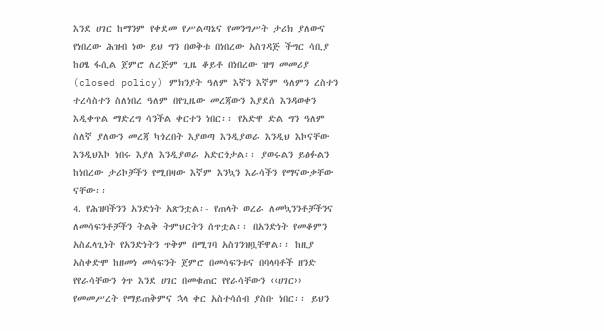እንደ ሀገር ከማንም የቀደመ የሥልጣኔና የመንግሥት ታሪክ ያለውና የነበረው ሕዝብ ነው ይህ ግን በወቅቱ በነበረው አስገዳጅ ችግር ሳቢያ ከዐፄ ፋሲል ጀምሮ ለረጅም ጊዜ ቆይቶ በነበረው ዝግ መመሪያ (closed policy) ምክንያት ዓለም እኛን እኛም ዓለምን ረስተን ተረሳስተን ስለነበረ ዓለም በየጊዜው መረጃውን እያደሰ እንዳወቀን እዲቀጥል ማድረግ ሳንችል ቀርተን ነበር፡፡ የአድዋ ድል ግን ዓለም ስለኛ ያለውን መረጃ ካጎረበት እያወጣ እንዲያወራ እንዲህ እኮናቸው እንዲህእኮ ነበሩ እያለ እንዲያወራ አድርጎታል፡፡ ያወሩልን ይፅፉልን ከነበረው ታሪኮቻችን የሚበዛው እኛም እንኳን እራሳችን የማናውቃቸው ናቸው፡፡
4. የሕዝባችንን አንድነት አጽንቷል፡- የጠላት ወረራ ለመኳንንቶቻችንና ለመሳፍንቶቻችን ትልቅ ትምህርትን ሰጥቷል፡፡ በአንድነት የመቆምን አስፈላጊነት የአንድነትን ጥቅም በሚገባ አስገንዝቧቸዋል፡፡ ከዚያ አስቀድሞ ከዘመነ መሳፍንት ጀምሮ በመሳፍንቱና በባላባቶች ዘንድ የየራሳቸውን ጎጥ እንደ ሀገር በመቁጠር የየራሳቸውን ‹‹ሀገር›› የመመሥረት የማይጠቅምና ኋላ ቀር አስተሳሰብ ያስቡ ነበር፡፡ ይህን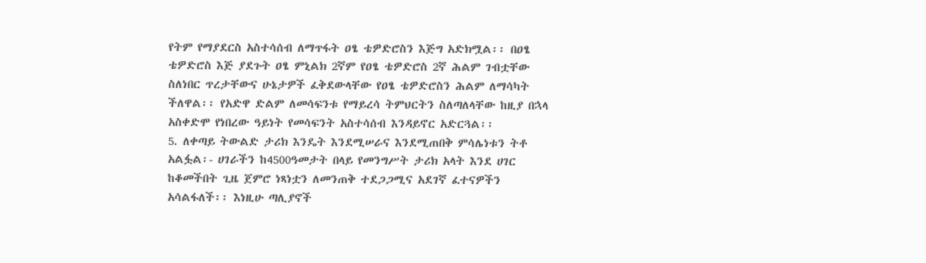የትም የማያደርስ አስተሳሰብ ለማጥፋት ዐፄ ቴዎድሮስን እጅግ አድክሟል፡፡ በዐፄ ቴዎድሮስ እጅ ያደጉት ዐፄ ምኒልክ 2ኛም የዐፄ ቴዎድሮስ 2ኛ ሕልም ገብቷቸው ስለነበር ጥረታቸውና ሁኔታዎች ፈቅደውላቸው የዐፄ ቴዎድሮስን ሕልም ለማሳካት ችለዋል፡፡ የአድዋ ድልም ለመሳፍንቱ የማይረሳ ትምህርትን ስለጣለላቸው ከዚያ በኋላ አስቀድሞ የነበረው ዓይነት የመሳፍንት አስተሳሰብ እንዳይኖር አድርጓል፡፡
5. ለቀጣይ ትውልድ ታሪክ እንዴት እንደሚሠራና እንደሚጠበቅ ምሳሌነቱን ትቶ አልፏል፡- ሀገራችን ከ4500ዓመታት በላይ የመንግሥት ታሪክ አላት እንደ ሀገር ከቆመችበት ጊዜ ጀምሮ ነጻነቷን ለመንጠቅ ተደጋጋሚና አደገኛ ፈተናዎችን አሳልፋለች፡፡ እነዚሁ ጣሊያኖች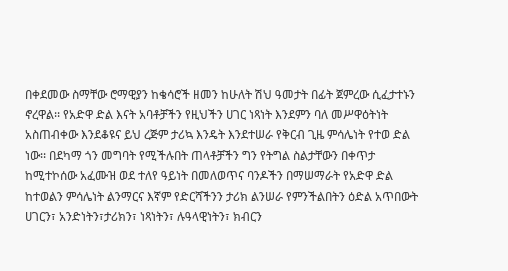በቀደመው ስማቸው ሮማዊያን ከቄሳሮች ዘመን ከሁለት ሽህ ዓመታት በፊት ጀምረው ሲፈታተኑን ኖረዋል፡፡ የአድዋ ድል እናት አባቶቻችን የዚህችን ሀገር ነጻነት እንደምን ባለ መሥዋዕትነት አስጠብቀው እንደቆዩና ይህ ረጅም ታሪኳ እንዴት እንደተሠራ የቅርብ ጊዜ ምሳሌነት የተወ ድል ነው፡፡ በደካማ ጎን መግባት የሚችሉበት ጠላቶቻችን ግን የትግል ስልታቸውን በቀጥታ ከሚተኮሰው አፈሙዝ ወደ ተለየ ዓይነት በመለወጥና ባንዶችን በማሠማራት የአድዋ ድል ከተወልን ምሳሌነት ልንማርና እኛም የድርሻችንን ታሪክ ልንሠራ የምንችልበትን ዕድል አጥበውት ሀገርን፣ አንድነትን፣ታሪክን፣ ነጻነትን፣ ሉዓላዊነትን፣ ክብርን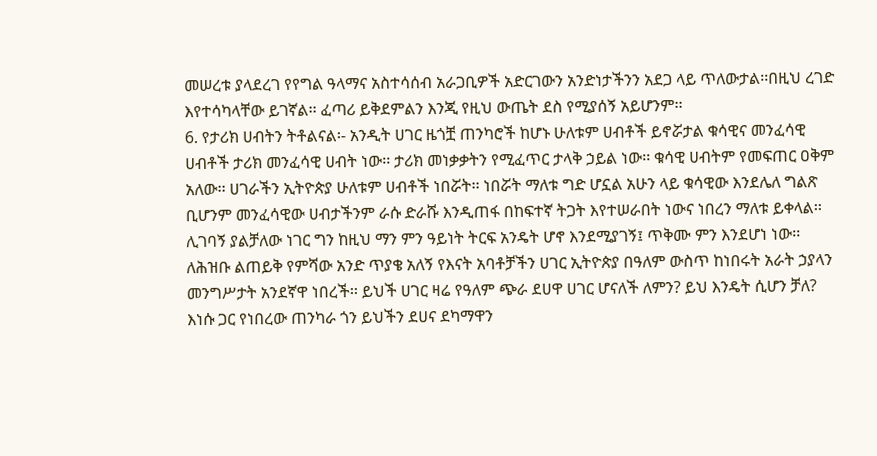መሠረቱ ያላደረገ የየግል ዓላማና አስተሳሰብ አራጋቢዎች አድርገውን አንድነታችንን አደጋ ላይ ጥለውታል፡፡በዚህ ረገድ እየተሳካላቸው ይገኛል፡፡ ፈጣሪ ይቅደምልን እንጂ የዚህ ውጤት ደስ የሚያሰኝ አይሆንም፡፡
6. የታሪክ ሀብትን ትቶልናል፡- አንዲት ሀገር ዜጎቿ ጠንካሮች ከሆኑ ሁለቱም ሀብቶች ይኖሯታል ቁሳዊና መንፈሳዊ ሀብቶች ታሪክ መንፈሳዊ ሀብት ነው፡፡ ታሪክ መነቃቃትን የሚፈጥር ታላቅ ኃይል ነው፡፡ ቁሳዊ ሀብትም የመፍጠር ዐቅም አለው፡፡ ሀገራችን ኢትዮጵያ ሁለቱም ሀብቶች ነበሯት፡፡ ነበሯት ማለቱ ግድ ሆኗል አሁን ላይ ቁሳዊው እንደሌለ ግልጽ ቢሆንም መንፈሳዊው ሀብታችንም ራሱ ድራሹ እንዲጠፋ በከፍተኛ ትጋት እየተሠራበት ነውና ነበረን ማለቱ ይቀላል፡፡ ሊገባኝ ያልቻለው ነገር ግን ከዚህ ማን ምን ዓይነት ትርፍ አንዴት ሆኖ እንደሚያገኝ፤ ጥቅሙ ምን እንደሆነ ነው፡፡ ለሕዝቡ ልጠይቅ የምሻው አንድ ጥያቄ አለኝ የእናት አባቶቻችን ሀገር ኢትዮጵያ በዓለም ውስጥ ከነበሩት አራት ኃያላን መንግሥታት አንደኛዋ ነበረች፡፡ ይህች ሀገር ዛሬ የዓለም ጭራ ደሀዋ ሀገር ሆናለች ለምን? ይህ እንዴት ሲሆን ቻለ? እነሱ ጋር የነበረው ጠንካራ ጎን ይህችን ደሀና ደካማዋን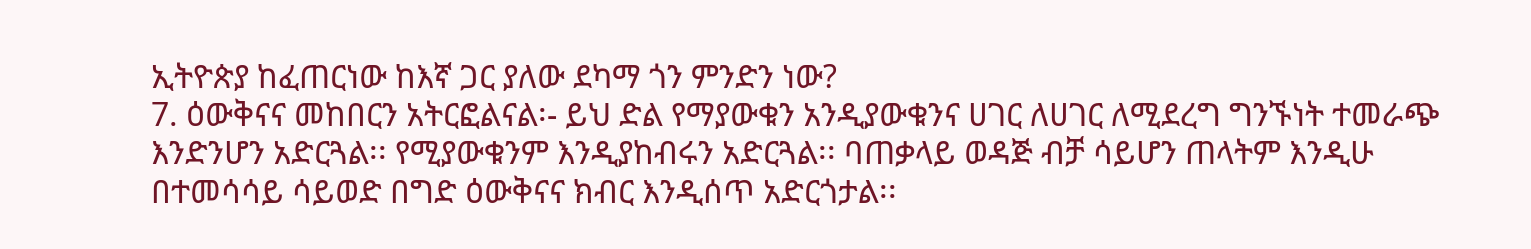ኢትዮጵያ ከፈጠርነው ከእኛ ጋር ያለው ደካማ ጎን ምንድን ነው?
7. ዕውቅናና መከበርን አትርፎልናል፡- ይህ ድል የማያውቁን አንዲያውቁንና ሀገር ለሀገር ለሚደረግ ግንኙነት ተመራጭ እንድንሆን አድርጓል፡፡ የሚያውቁንም እንዲያከብሩን አድርጓል፡፡ ባጠቃላይ ወዳጅ ብቻ ሳይሆን ጠላትም እንዲሁ በተመሳሳይ ሳይወድ በግድ ዕውቅናና ክብር እንዲሰጥ አድርጎታል፡፡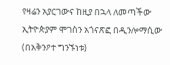የዛሬን አያርገውና ከዚያ በኋላ ለመጣችው ኢትዮጵያም ሞገስን አጎናጽፎ በዲንሎማሲው (በአቅንዖተ ግንኙነቱ)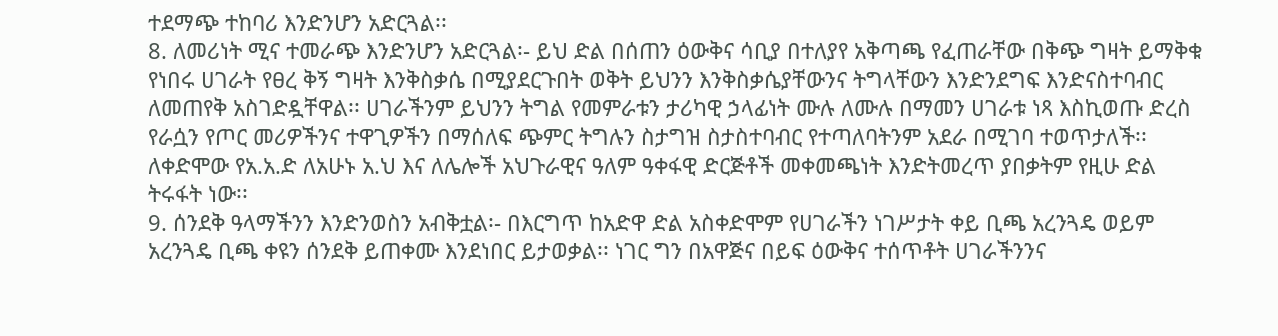ተደማጭ ተከባሪ እንድንሆን አድርጓል፡፡
8. ለመሪነት ሚና ተመራጭ እንድንሆን አድርጓል፡- ይህ ድል በሰጠን ዕውቅና ሳቢያ በተለያየ አቅጣጫ የፈጠራቸው በቅጭ ግዛት ይማቅቁ የነበሩ ሀገራት የፀረ ቅኝ ግዛት እንቅስቃሴ በሚያደርጉበት ወቅት ይህንን እንቅስቃሴያቸውንና ትግላቸውን እንድንደግፍ እንድናስተባብር ለመጠየቅ አስገድዷቸዋል፡፡ ሀገራችንም ይህንን ትግል የመምራቱን ታሪካዊ ኃላፊነት ሙሉ ለሙሉ በማመን ሀገራቱ ነጻ እስኪወጡ ድረስ የራሷን የጦር መሪዎችንና ተዋጊዎችን በማሰለፍ ጭምር ትግሉን ስታግዝ ስታስተባብር የተጣለባትንም አደራ በሚገባ ተወጥታለች፡፡ ለቀድሞው የአ.አ.ድ ለአሁኑ አ.ህ እና ለሌሎች አህጉራዊና ዓለም ዓቀፋዊ ድርጅቶች መቀመጫነት እንድትመረጥ ያበቃትም የዚሁ ድል ትሩፋት ነው፡፡
9. ሰንደቅ ዓላማችንን እንድንወስን አብቅቷል፡- በእርግጥ ከአድዋ ድል አስቀድሞም የሀገራችን ነገሥታት ቀይ ቢጫ አረንጓዴ ወይም አረንጓዴ ቢጫ ቀዩን ሰንደቅ ይጠቀሙ እንደነበር ይታወቃል፡፡ ነገር ግን በአዋጅና በይፍ ዕውቅና ተሰጥቶት ሀገራችንንና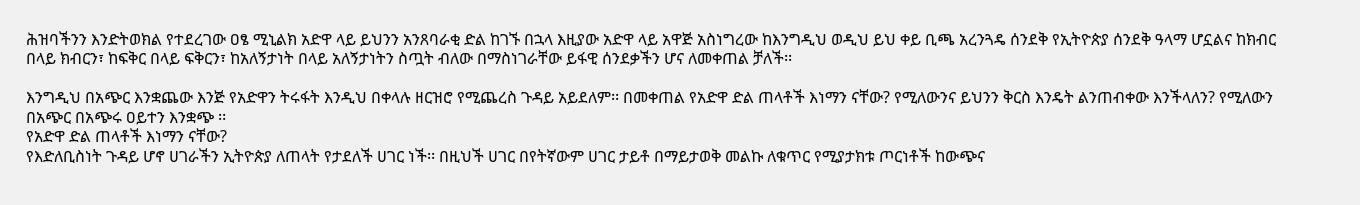ሕዝባችንን እንድትወክል የተደረገው ዐፄ ሚኒልክ አድዋ ላይ ይህንን አንጸባራቂ ድል ከገኙ በኋላ እዚያው አድዋ ላይ አዋጅ አስነግረው ከእንግዲህ ወዲህ ይህ ቀይ ቢጫ አረንጓዴ ሰንደቅ የኢትዮጵያ ሰንደቅ ዓላማ ሆኗልና ከክብር በላይ ክብርን፣ ከፍቅር በላይ ፍቅርን፣ ከአለኝታነት በላይ አለኝታነትን ስጧት ብለው በማስነገራቸው ይፋዊ ሰንደቃችን ሆና ለመቀጠል ቻለች፡፡

እንግዲህ በአጭር እንቋጨው እንጅ የአድዋን ትሩፋት እንዲህ በቀላሉ ዘርዝሮ የሚጨረስ ጉዳይ አይደለም፡፡ በመቀጠል የአድዋ ድል ጠላቶች እነማን ናቸው? የሚለውንና ይህንን ቅርስ እንዴት ልንጠብቀው እንችላለን? የሚለውን በአጭር በአጭሩ ዐይተን እንቋጭ ፡፡
የአድዋ ድል ጠላቶች እነማን ናቸው?
የእድለቢስነት ጉዳይ ሆኖ ሀገራችን ኢትዮጵያ ለጠላት የታደለች ሀገር ነች፡፡ በዚህች ሀገር በየትኛውም ሀገር ታይቶ በማይታወቅ መልኩ ለቁጥር የሚያታክቱ ጦርነቶች ከውጭና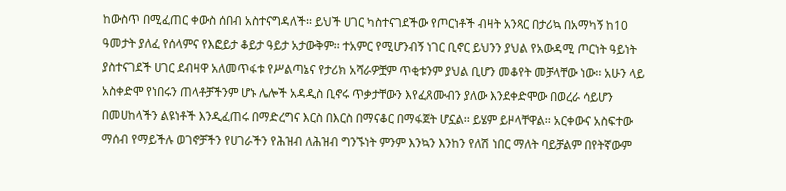ከውስጥ በሚፈጠር ቀውስ ሰበብ አስተናግዳለች፡፡ ይህች ሀገር ካስተናገደችው የጦርነቶች ብዛት አንጻር በታሪኳ በአማካኝ ከ10 ዓመታት ያለፈ የሰላምና የእፎይታ ቆይታ ዓይታ አታውቅም፡፡ ተአምር የሚሆንብኝ ነገር ቢኖር ይህንን ያህል የአውዳሚ ጦርነት ዓይነት ያስተናገደች ሀገር ደብዛዋ አለመጥፋቱ የሥልጣኔና የታሪክ አሻራዎቿም ጥቂቱንም ያህል ቢሆን መቆየት መቻላቸው ነው፡፡ አሁን ላይ አስቀድሞ የነበሩን ጠላቶቻችንም ሆኑ ሌሎች አዳዲስ ቢኖሩ ጥቃታቸውን እየፈጸሙብን ያለው እንደቀድሞው በወረራ ሳይሆን በመሀከላችን ልዩነቶች እንዲፈጠሩ በማድረግና እርስ በእርስ በማናቆር በማፋጀት ሆኗል፡፡ ይሄም ይዞላቸዋል፡፡ አርቀውና አስፍተው ማሰብ የማይችሉ ወገኖቻችን የሀገራችን የሕዝብ ለሕዝብ ግንኙነት ምንም እንኳን እንከን የለሽ ነበር ማለት ባይቻልም በየትኛውም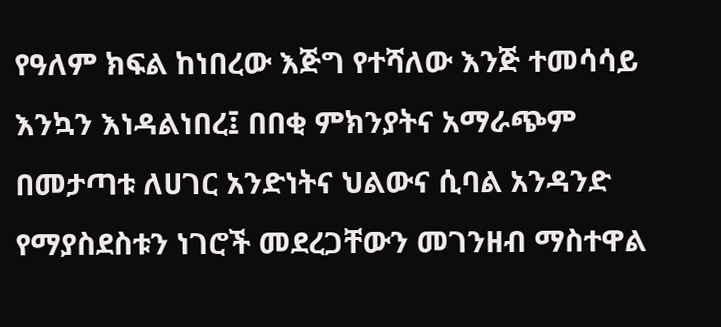የዓለም ክፍል ከነበረው እጅግ የተሻለው እንጅ ተመሳሳይ እንኳን እነዳልነበረ፤ በበቂ ምክንያትና አማራጭም በመታጣቱ ለሀገር አንድነትና ህልውና ሲባል አንዳንድ የማያስደስቱን ነገሮች መደረጋቸውን መገንዘብ ማስተዋል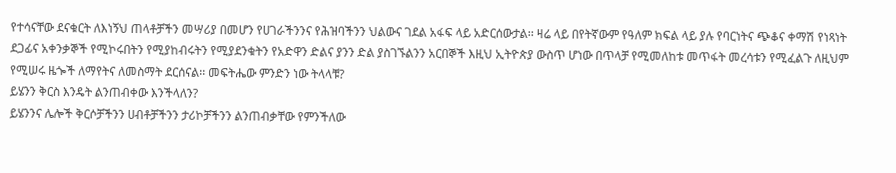የተሳናቸው ደናቁርት ለእነኝህ ጠላቶቻችን መሣሪያ በመሆን የሀገራችንንና የሕዝባችንን ህልውና ገደል አፋፍ ላይ አድርሰውታል፡፡ ዛሬ ላይ በየትኛውም የዓለም ክፍል ላይ ያሉ የባርነትና ጭቆና ቀማሽ የነጻነት ደጋፊና አቀንቃኞች የሚኮሩበትን የሚያከብሩትን የሚያደንቁትን የአድዋን ድልና ያንን ድል ያስገኙልንን አርበኞች እዚህ ኢትዮጵያ ውስጥ ሆነው በጥላቻ የሚመለከቱ መጥፋት መረሳቱን የሚፈልጉ ለዚህም የሚሠሩ ዜጐች ለማየትና ለመስማት ደርሰናል፡፡ መፍትሔው ምንድን ነው ትላላቹ?
ይሄንን ቅርስ እንዴት ልንጠብቀው እንችላለን?
ይሄንንና ሌሎች ቅርሶቻችንን ሀብቶቻችንን ታሪኮቻችንን ልንጠብቃቸው የምንችለው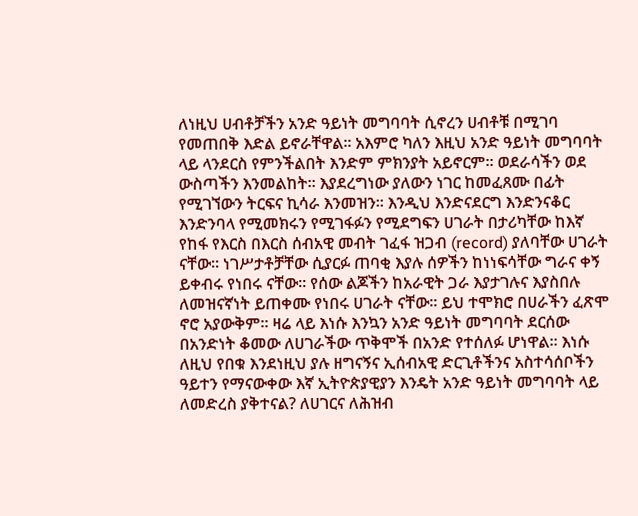ለነዚህ ሀብቶቻችን አንድ ዓይነት መግባባት ሲኖረን ሀብቶቹ በሚገባ የመጠበቅ እድል ይኖራቸዋል፡፡ አእምሮ ካለን እዚህ አንድ ዓይነት መግባባት ላይ ላንደርስ የምንችልበት እንድም ምክንያት አይኖርም፡፡ ወደራሳችን ወደ ውስጣችን እንመልከት፡፡ እያደረግነው ያለውን ነገር ከመፈጸሙ በፊት የሚገኘውን ትርፍና ኪሳራ እንመዝን፡፡ እንዲህ እንድናደርግ እንድንናቆር እንድንባላ የሚመክሩን የሚገፋፉን የሚደግፍን ሀገራት በታሪካቸው ከእኛ የከፋ የእርስ በእርስ ሰብአዊ መብት ገፈፋ ዝጋብ (record) ያለባቸው ሀገራት ናቸው፡፡ ነገሥታቶቻቸው ሲያርፉ ጠባቂ እያሉ ሰዎችን ከነነፍሳቸው ግራና ቀኝ ይቀብሩ የነበሩ ናቸው፡፡ የሰው ልጆችን ከአራዊት ጋራ እያታገሉና እያስበሉ ለመዝናኛነት ይጠቀሙ የነበሩ ሀገራት ናቸው፡፡ ይህ ተሞክሮ በሀራችን ፈጽሞ ኖሮ አያውቅም፡፡ ዛሬ ላይ እነሱ እንኳን አንድ ዓይነት መግባባት ደርሰው በአንድነት ቆመው ለሀገራችው ጥቅሞች በአንድ የተሰለፉ ሆነዋል፡፡ እነሱ ለዚህ የበቁ እንደነዚህ ያሉ ዘግናኝና ኢሰብአዊ ድርጊቶችንና አስተሳሰቦችን ዓይተን የማናውቀው እኛ ኢትዮጵያዊያን እንዴት አንድ ዓይነት መግባባት ላይ ለመድረስ ያቅተናል? ለሀገርና ለሕዝብ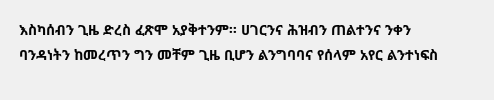እስካሰብን ጊዜ ድረስ ፈጽሞ አያቅተንም፡፡ ሀገርንና ሕዝብን ጠልተንና ንቀን ባንዳነትን ከመረጥን ግን መቸም ጊዜ ቢሆን ልንግባባና የሰላም አየር ልንተነፍስ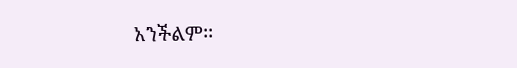አንችልም፡፡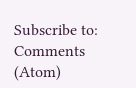Subscribe to:
Comments (Atom)